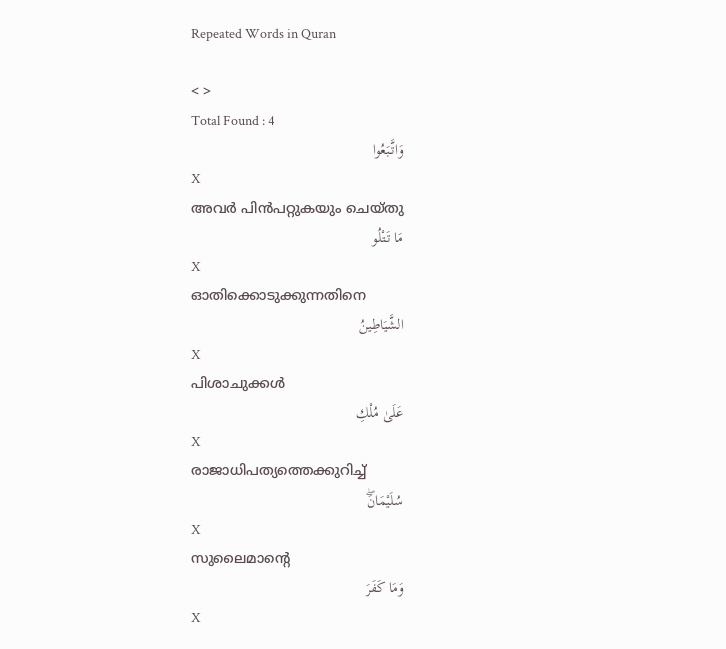Repeated Words in Quran

< >
Total Found : 4
وَاتَّبَعُوا
X
അവര്‍ പിന്‍പറ്റുകയും ചെയ്തു
مَا تَتْلُو
X
ഓതിക്കൊടുക്കുന്നതിനെ
الشَّيَاطِينُ
X
പിശാചുക്കള്‍
عَلَىٰ مُلْكِ
X
രാജാധിപത്യത്തെക്കുറിച്ച്
سُلَيْمَانَۖ
X
സുലൈമാന്റെ
وَمَا كَفَرَ
X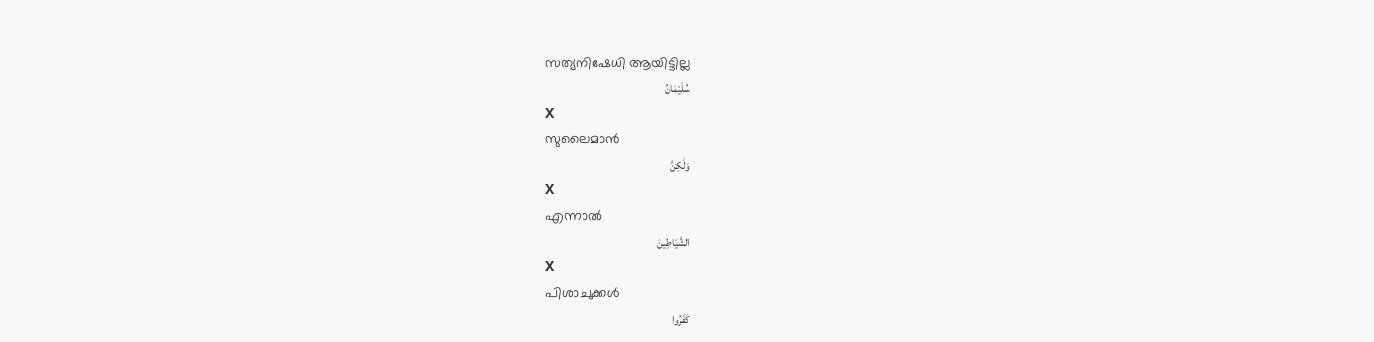സത്യനിഷേധി ആയിട്ടില്ല
سُلَيْمَانُ
X
സുലൈമാന്‍
وَلَٰكِنَّ
X
എന്നാല്‍
الشَّيَاطِينَ
X
പിശാചുക്കള്‍
كَفَرُوا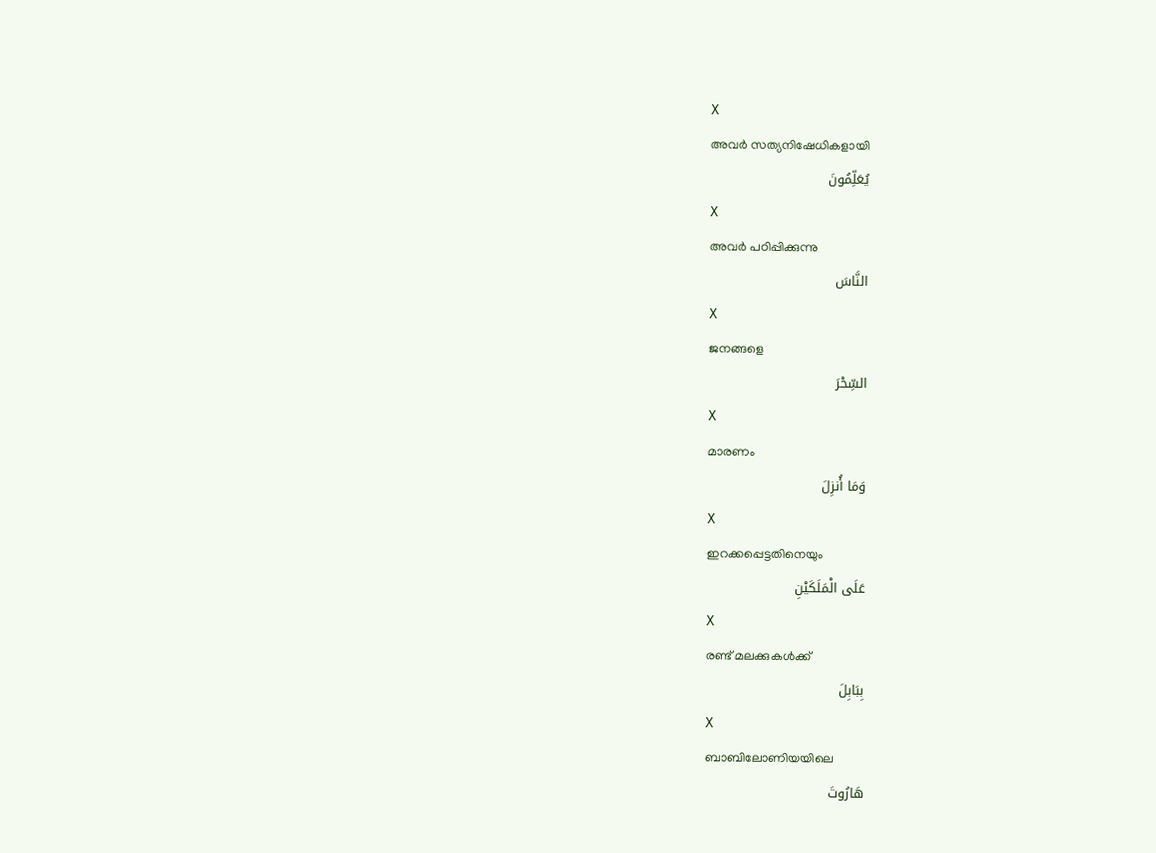X
അവര്‍ സത്യനിഷേധികളായി
يُعَلِّمُونَ
X
അവര്‍ പഠിപ്പിക്കുന്നു
النَّاسَ
X
ജനങ്ങളെ
السِّحْرَ
X
മാരണം
وَمَا أُنزِلَ
X
ഇറക്കപ്പെട്ടതിനെയും
عَلَى الْمَلَكَيْنِ
X
രണ്ട് മലക്കുകള്‍ക്ക്
بِبَابِلَ
X
ബാബിലോണിയയിലെ
هَارُوتَ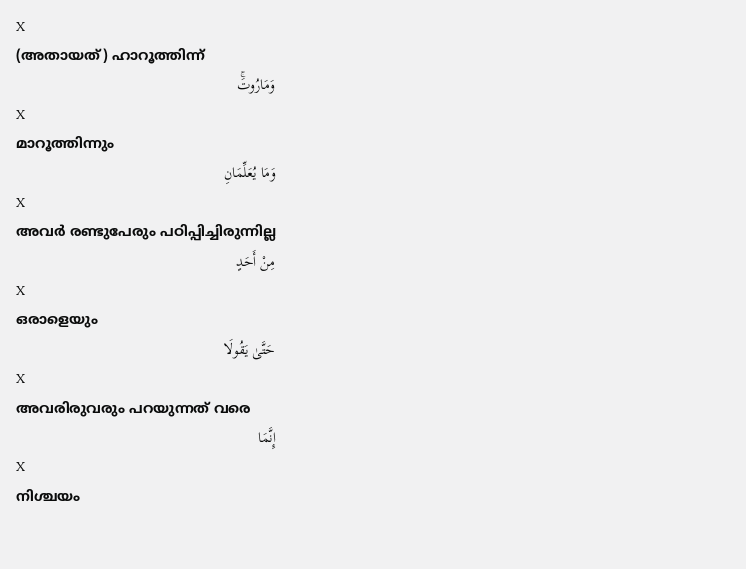X
(അതായത്) ഹാറൂത്തിന്ന്
وَمَارُوتَۚ
X
മാറൂത്തിന്നും
وَمَا يُعَلِّمَانِ
X
അവര്‍ രണ്ടുപേരും പഠിപ്പിച്ചിരുന്നില്ല
مِنْ أَحَدٍ
X
ഒരാളെയും
حَتَّىٰ يَقُولَا
X
അവരിരുവരും പറയുന്നത് വരെ
إِنَّمَا
X
നിശ്ചയം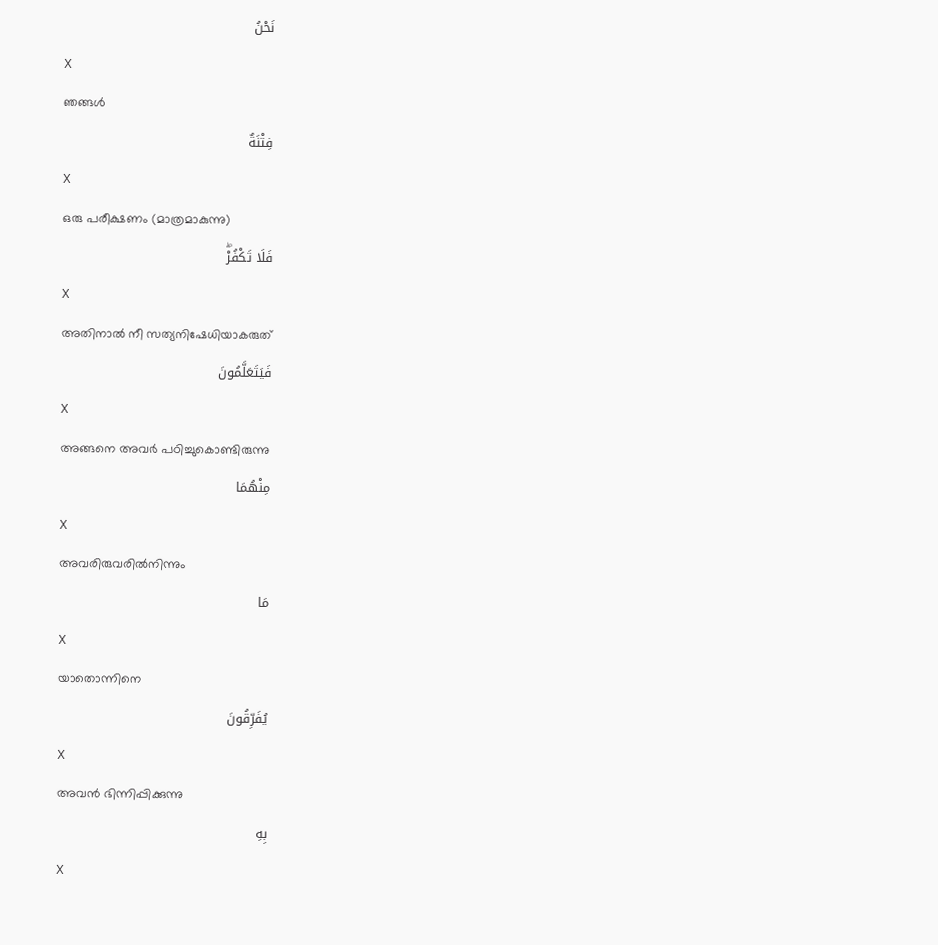نَحْنُ
X
ഞങ്ങള്‍
فِتْنَةٌ
X
ഒരു പരീക്ഷണം (മാത്രമാകുന്നു)
فَلَا تَكْفُرْۖ
X
അതിനാല്‍ നീ സത്യനിഷേധിയാകരുത്
فَيَتَعَلَّمُونَ
X
അങ്ങനെ അവര്‍ പഠിച്ചുകൊണ്ടിരുന്നു
مِنْهُمَا
X
അവരിരുവരില്‍നിന്നും
مَا
X
യാതൊന്നിനെ
يُفَرِّقُونَ
X
അവന്‍ ഭിന്നിപ്പിക്കുന്നു
بِهِ
X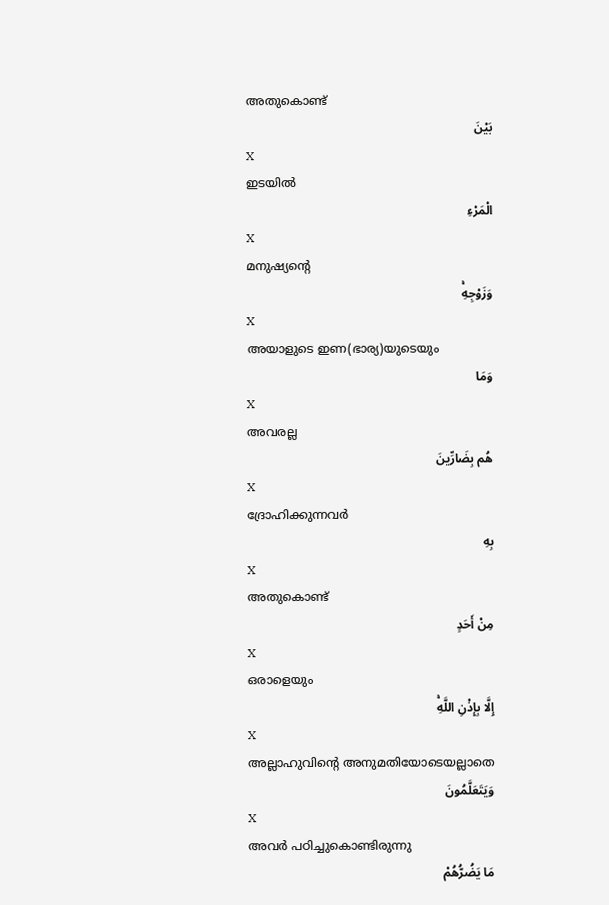അതുകൊണ്ട്
بَيْنَ
X
ഇടയില്‍
الْمَرْءِ
X
മനുഷ്യന്റെ
وَزَوْجِهِۚ
X
അയാളുടെ ഇണ(ഭാര്യ)യുടെയും
وَمَا
X
അവരല്ല
هُم بِضَارِّينَ
X
ദ്രോഹിക്കുന്നവര്‍
بِهِ
X
അതുകൊണ്ട്
مِنْ أَحَدٍ
X
ഒരാളെയും
إِلَّا بِإِذْنِ اللَّهِۚ
X
അല്ലാഹുവിന്റെ അനുമതിയോടെയല്ലാതെ
وَيَتَعَلَّمُونَ
X
അവര്‍ പഠിച്ചുകൊണ്ടിരുന്നു
مَا يَضُرُّهُمْ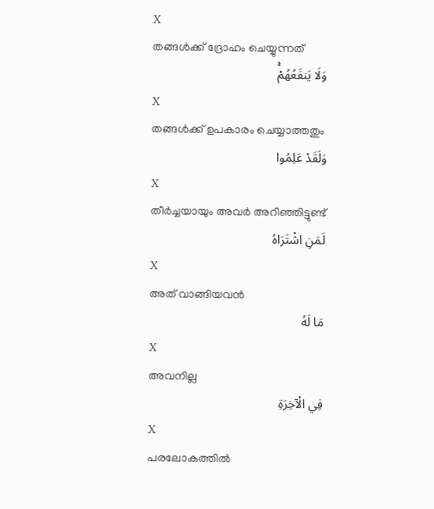X
തങ്ങള്‍ക്ക് ദ്രോഹം ചെയ്യുന്നത്
وَلَا يَنفَعُهُمْۚ
X
തങ്ങള്‍ക്ക് ഉപകാരം ചെയ്യാത്തതും
وَلَقَدْ عَلِمُوا
X
തീര്‍ച്ചയായും അവര്‍ അറിഞ്ഞിട്ടുണ്ട്
لَمَنِ اشْتَرَاهُ
X
അത് വാങ്ങിയവന്‍
مَا لَهُ
X
അവനില്ല
فِي الْآخِرَةِ
X
പരലോകത്തില്‍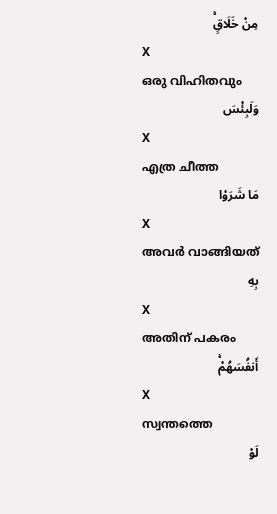مِنْ خَلَاقٍۚ
X
ഒരു വിഹിതവും
وَلَبِئْسَ
X
എത്ര ചീത്ത
مَا شَرَوْا
X
അവര്‍ വാങ്ങിയത്
بِهِ
X
അതിന് പകരം
أَنفُسَهُمْۚ
X
സ്വന്തത്തെ
لَوْ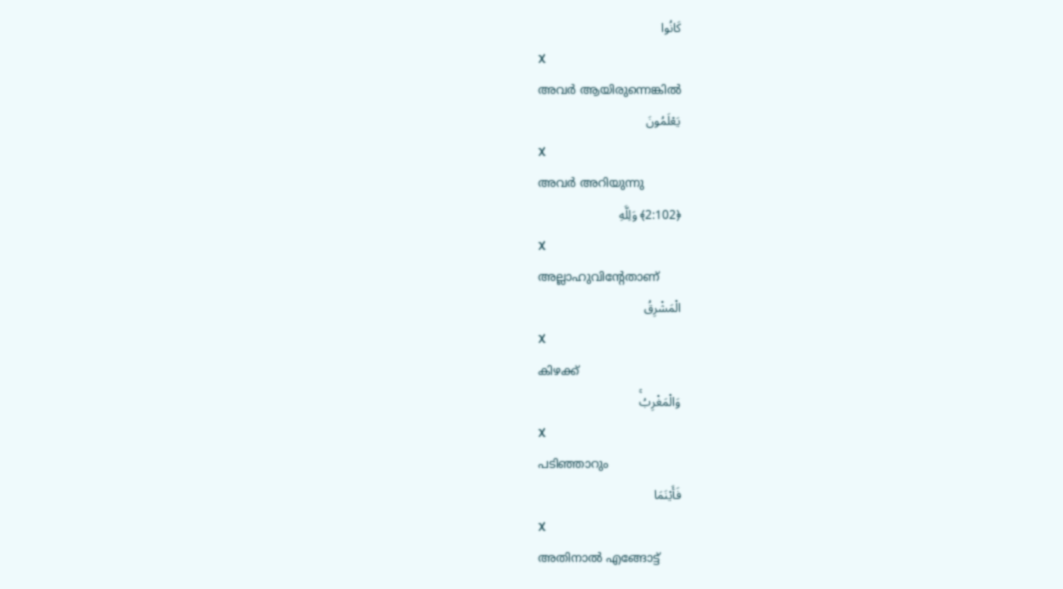كَانُوا
X
അവര്‍ ആയിരുന്നെങ്കില്‍
يَعْلَمُونَ
X
അവര്‍ അറിയുന്നു
﴿2:102﴾ وَلِلَّهِ
X
അല്ലാഹുവിന്റേതാണ്
الْمَشْرِقُ
X
കിഴക്ക്
وَالْمَغْرِبُۚ
X
പടിഞ്ഞാറും
فَأَيْنَمَا
X
അതിനാല്‍ എങ്ങോട്ട്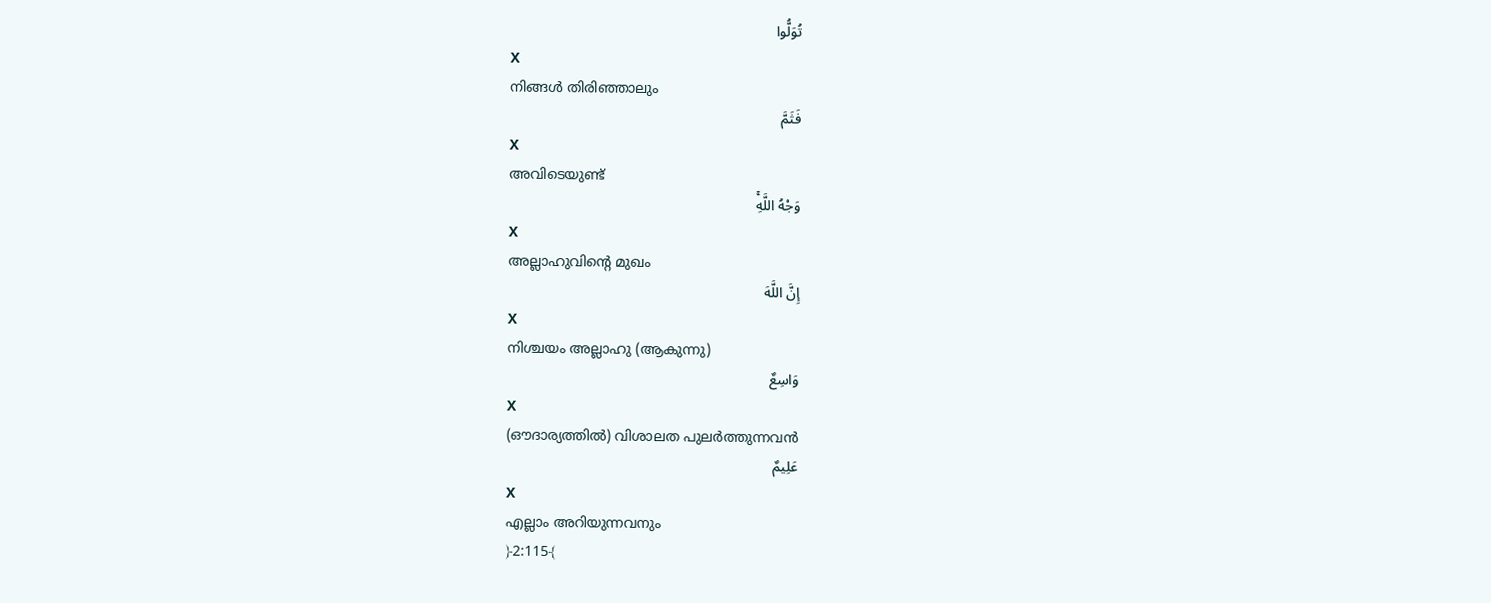تُوَلُّوا
X
നിങ്ങള്‍ തിരിഞ്ഞാലും
فَثَمَّ
X
അവിടെയുണ്ട്
وَجْهُ اللَّهِۚ
X
അല്ലാഹുവിന്റെ മുഖം
إِنَّ اللَّهَ
X
നിശ്ചയം അല്ലാഹു (ആകുന്നു)
وَاسِعٌ
X
(ഔദാര്യത്തില്‍) വിശാലത പുലര്‍ത്തുന്നവന്‍
عَلِيمٌ
X
എല്ലാം അറിയുന്നവനും
﴿2:115﴾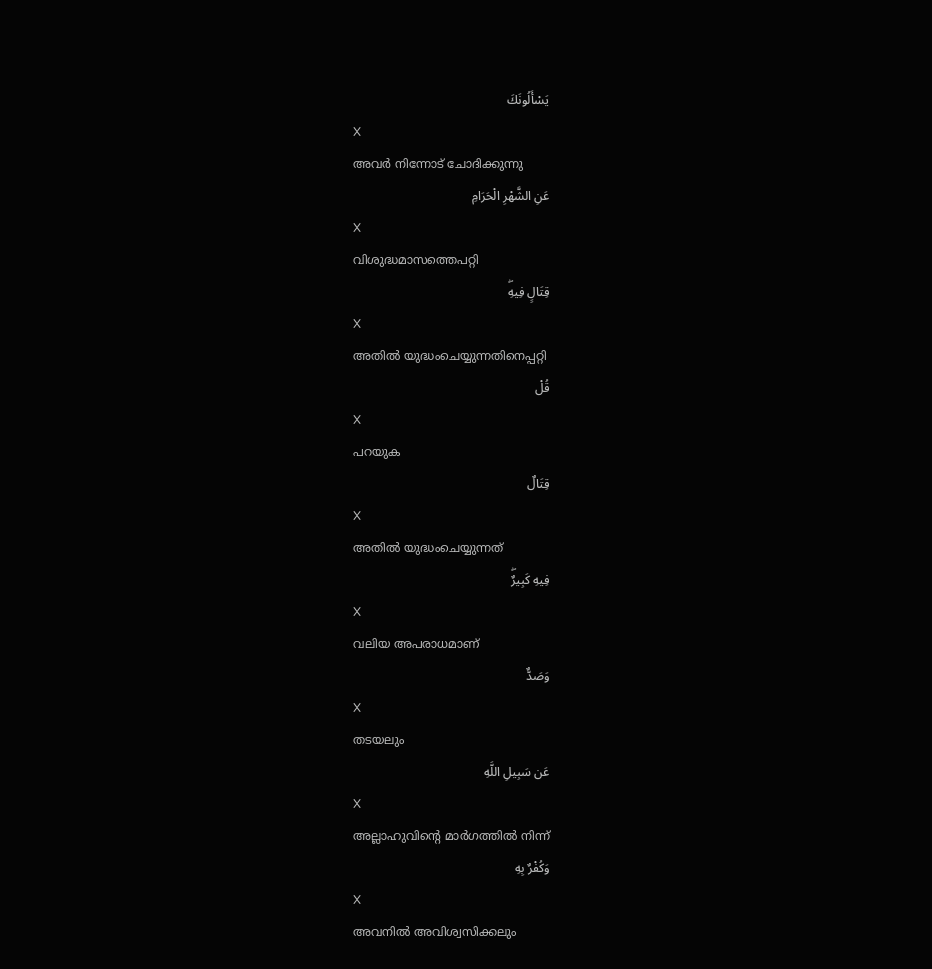يَسْأَلُونَكَ
X
അവര്‍ നിന്നോട് ചോദിക്കുന്നു
عَنِ الشَّهْرِ الْحَرَامِ
X
വിശുദ്ധമാസത്തെപറ്റി
قِتَالٍ فِيهِۖ
X
അതില്‍ യുദ്ധംചെയ്യുന്നതിനെപ്പറ്റി
قُلْ
X
പറയുക
قِتَالٌ
X
അതില്‍ യുദ്ധംചെയ്യുന്നത്
فِيهِ كَبِيرٌۖ
X
വലിയ അപരാധമാണ്
وَصَدٌّ
X
തടയലും
عَن سَبِيلِ اللَّهِ
X
അല്ലാഹുവിന്റെ മാര്‍ഗത്തില്‍ നിന്ന്
وَكُفْرٌ بِهِ
X
അവനില്‍ അവിശ്വസിക്കലും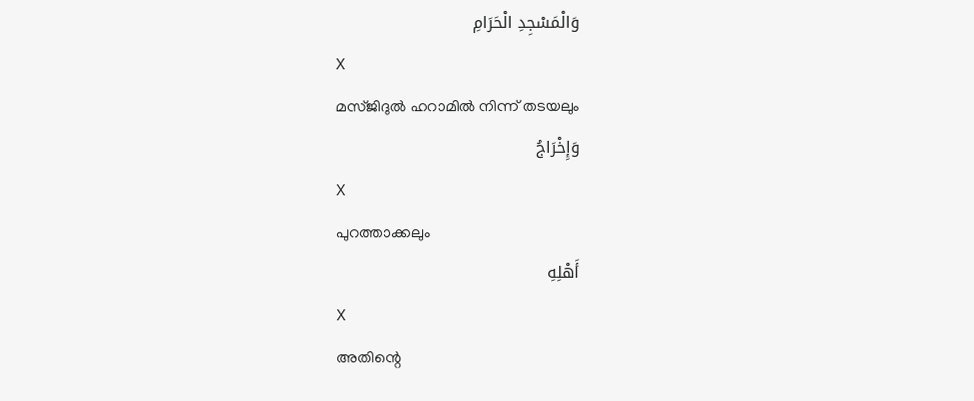وَالْمَسْجِدِ الْحَرَامِ
X
മസ്ജിദുല്‍ ഹറാമില്‍ നിന്ന് തടയലും
وَإِخْرَاجُ
X
പുറത്താക്കലും
أَهْلِهِ
X
അതിന്റെ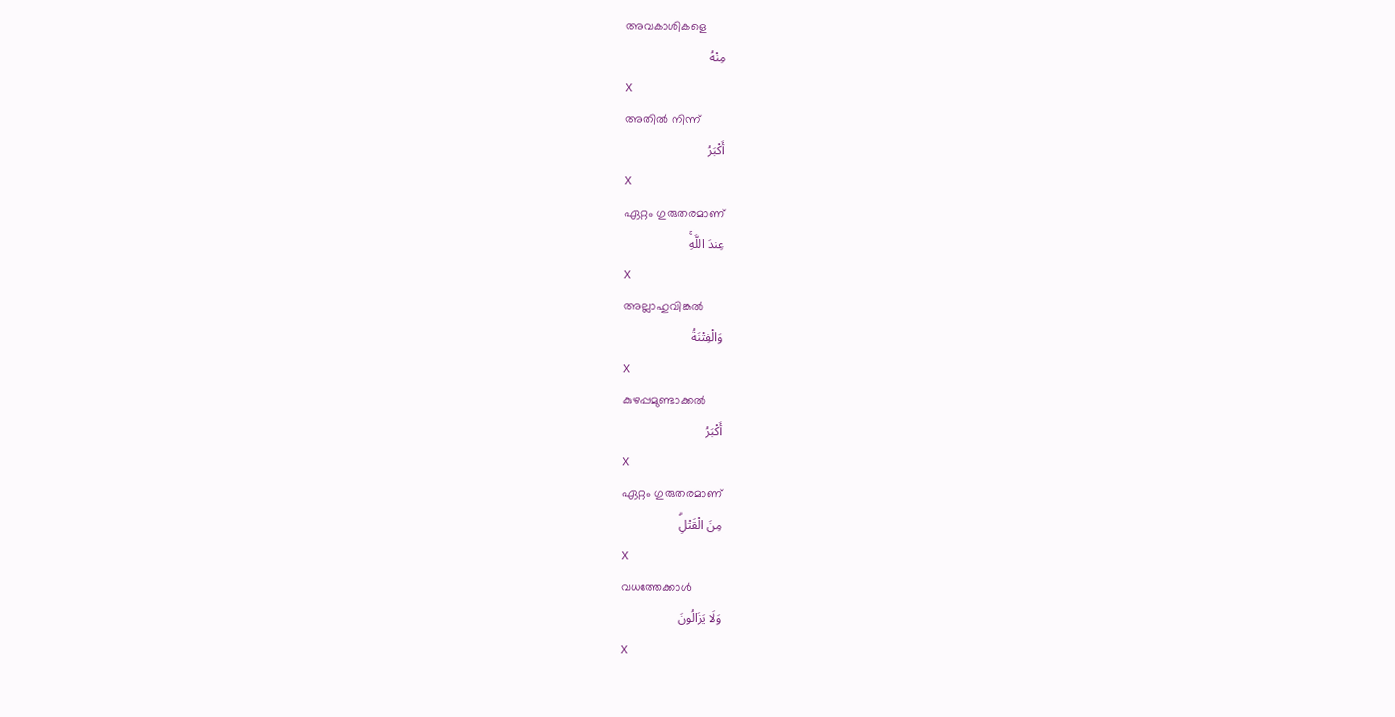അവകാശികളെ
مِنْهُ
X
അതില്‍ നിന്ന്
أَكْبَرُ
X
ഏറ്റം ഗുരുതരമാണ്
عِندَ اللَّهِۚ
X
അല്ലാഹുവിങ്കല്‍
وَالْفِتْنَةُ
X
കുഴപ്പമുണ്ടാക്കല്‍
أَكْبَرُ
X
ഏറ്റം ഗുരുതരമാണ്
مِنَ الْقَتْلِۗ
X
വധത്തേക്കാള്‍
وَلَا يَزَالُونَ
X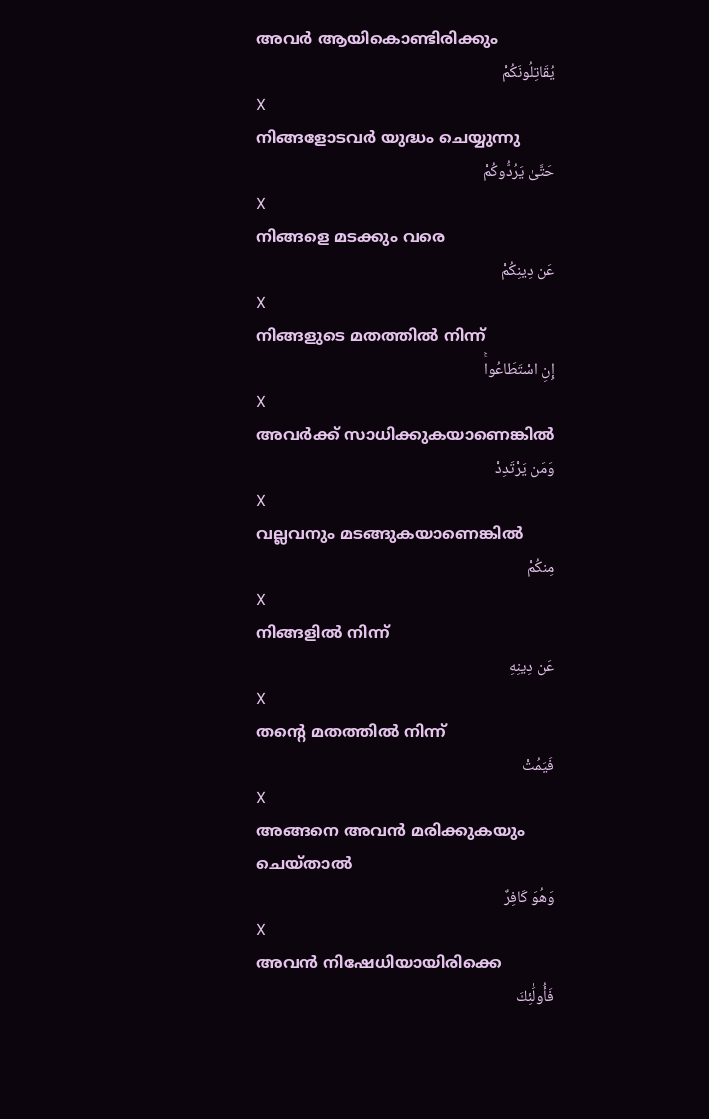അവര്‍ ആയികൊണ്ടിരിക്കും
يُقَاتِلُونَكُمْ
X
നിങ്ങളോടവര്‍ യുദ്ധം ചെയ്യുന്നു
حَتَّىٰ يَرُدُّوكُمْ
X
നിങ്ങളെ മടക്കും വരെ
عَن دِينِكُمْ
X
നിങ്ങളുടെ മതത്തില്‍ നിന്ന്
إِنِ اسْتَطَاعُواۚ
X
അവര്‍ക്ക് സാധിക്കുകയാണെങ്കില്‍
وَمَن يَرْتَدِدْ
X
വല്ലവനും മടങ്ങുകയാണെങ്കില്‍
مِنكُمْ
X
നിങ്ങളില്‍ നിന്ന്
عَن دِينِهِ
X
തന്റെ മതത്തില്‍ നിന്ന്
فَيَمُتْ
X
അങ്ങനെ അവന്‍ മരിക്കുകയും ചെയ്താല്‍
وَهُوَ كَافِرٌ
X
അവന്‍ നിഷേധിയായിരിക്കെ
فَأُولَٰئِكَ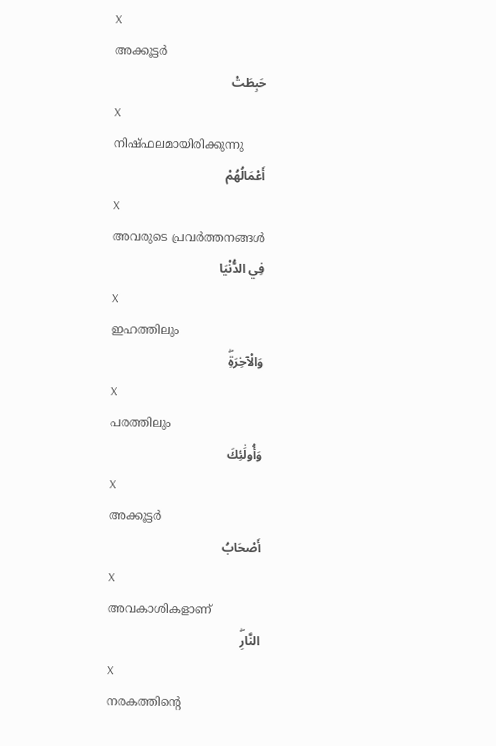X
അക്കൂട്ടര്‍
حَبِطَتْ
X
നിഷ്ഫലമായിരിക്കുന്നു
أَعْمَالُهُمْ
X
അവരുടെ പ്രവര്‍ത്തനങ്ങള്‍
فِي الدُّنْيَا
X
ഇഹത്തിലും
وَالْآخِرَةِۖ
X
പരത്തിലും
وَأُولَٰئِكَ
X
അക്കൂട്ടര്‍
أَصْحَابُ
X
അവകാശികളാണ്
النَّارِۖ
X
നരകത്തിന്റെ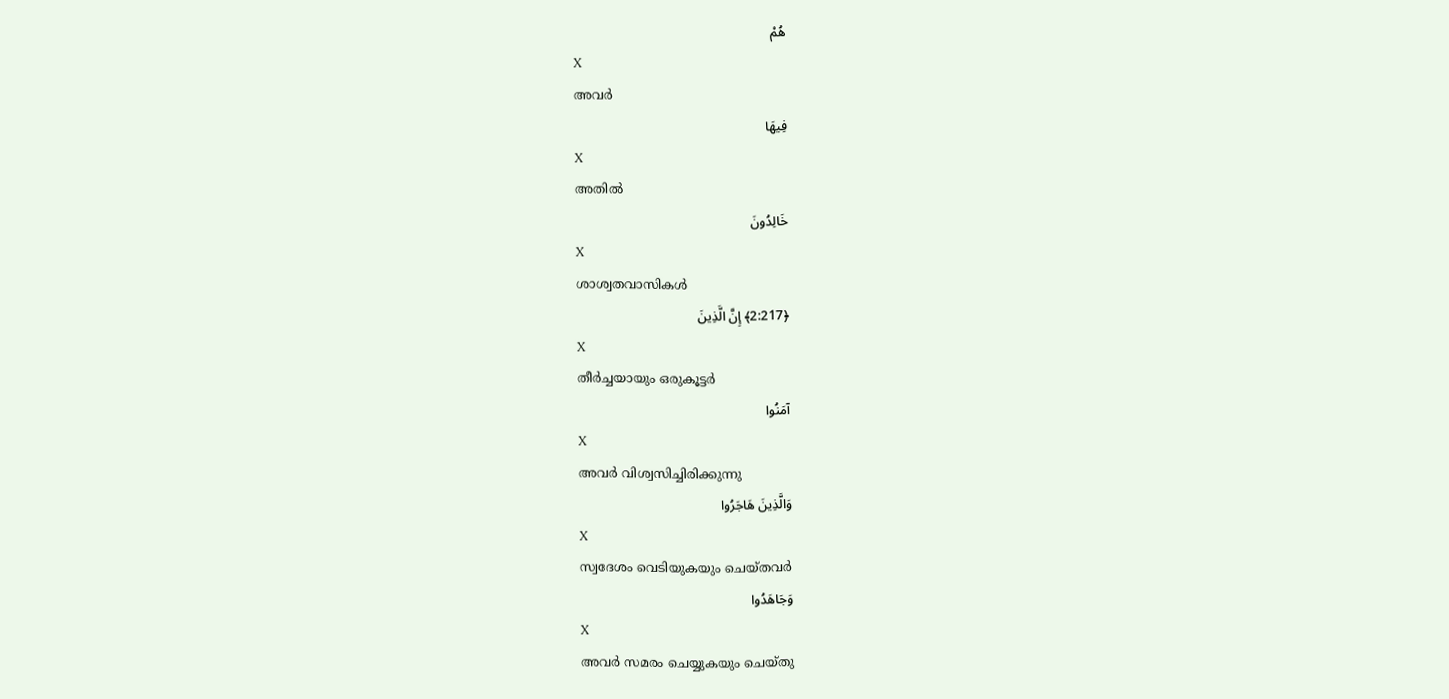هُمْ
X
അവര്‍
فِيهَا
X
അതില്‍
خَالِدُونَ
X
ശാശ്വതവാസികള്‍
﴿2:217﴾ إِنَّ الَّذِينَ
X
തീര്‍ച്ചയായും ഒരുകൂട്ടര്‍
آمَنُوا
X
അവര്‍ വിശ്വസിച്ചിരിക്കുന്നു
وَالَّذِينَ هَاجَرُوا
X
സ്വദേശം വെടിയുകയും ചെയ്തവര്‍
وَجَاهَدُوا
X
അവര്‍ സമരം ചെയ്യുകയും ചെയ്തു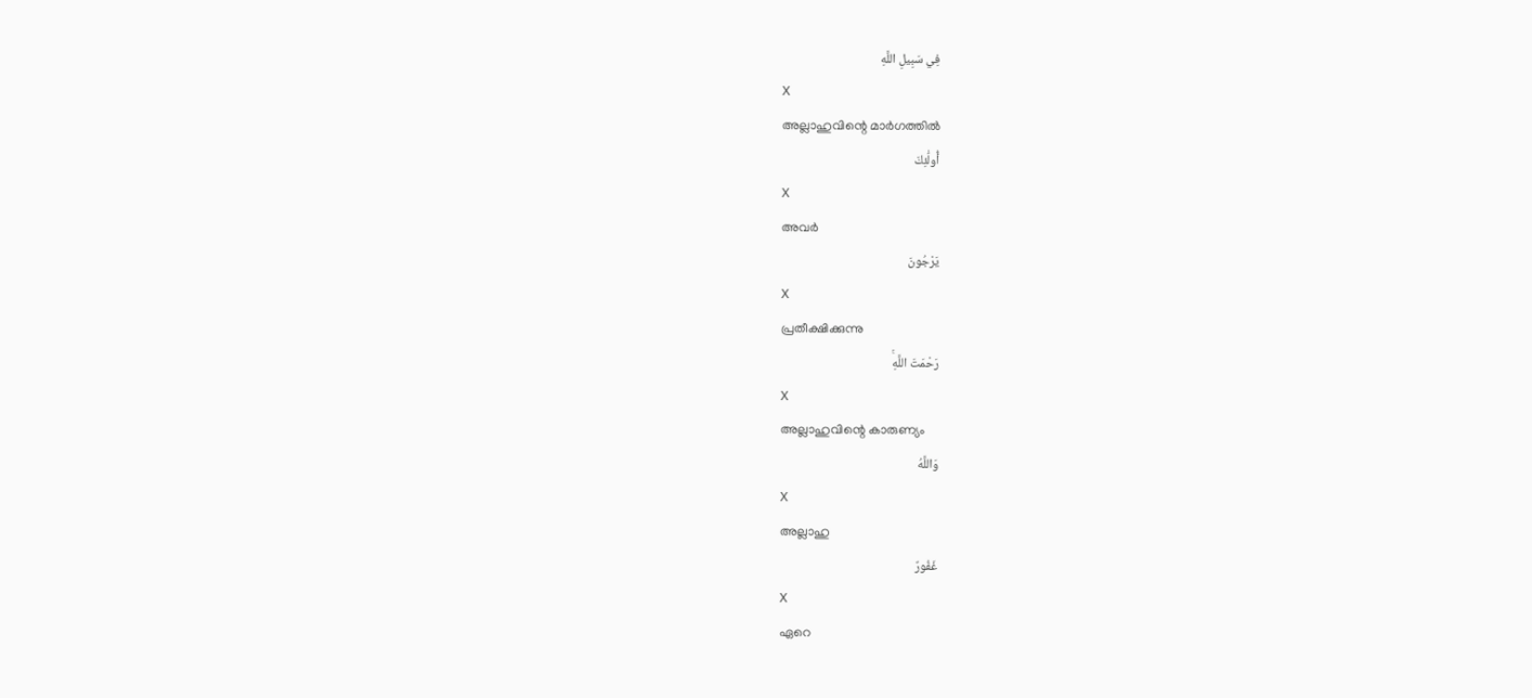فِي سَبِيلِ اللَّهِ
X
അല്ലാഹുവിന്റെ മാര്‍ഗത്തില്‍
أُولَٰئِكَ
X
അവര്‍
يَرْجُونَ
X
പ്രതീക്ഷിക്കുന്നു
رَحْمَتَ اللَّهِۚ
X
അല്ലാഹുവിന്റെ കാരുണ്യം
وَاللَّهُ
X
അല്ലാഹു
غَفُورٌ
X
ഏറെ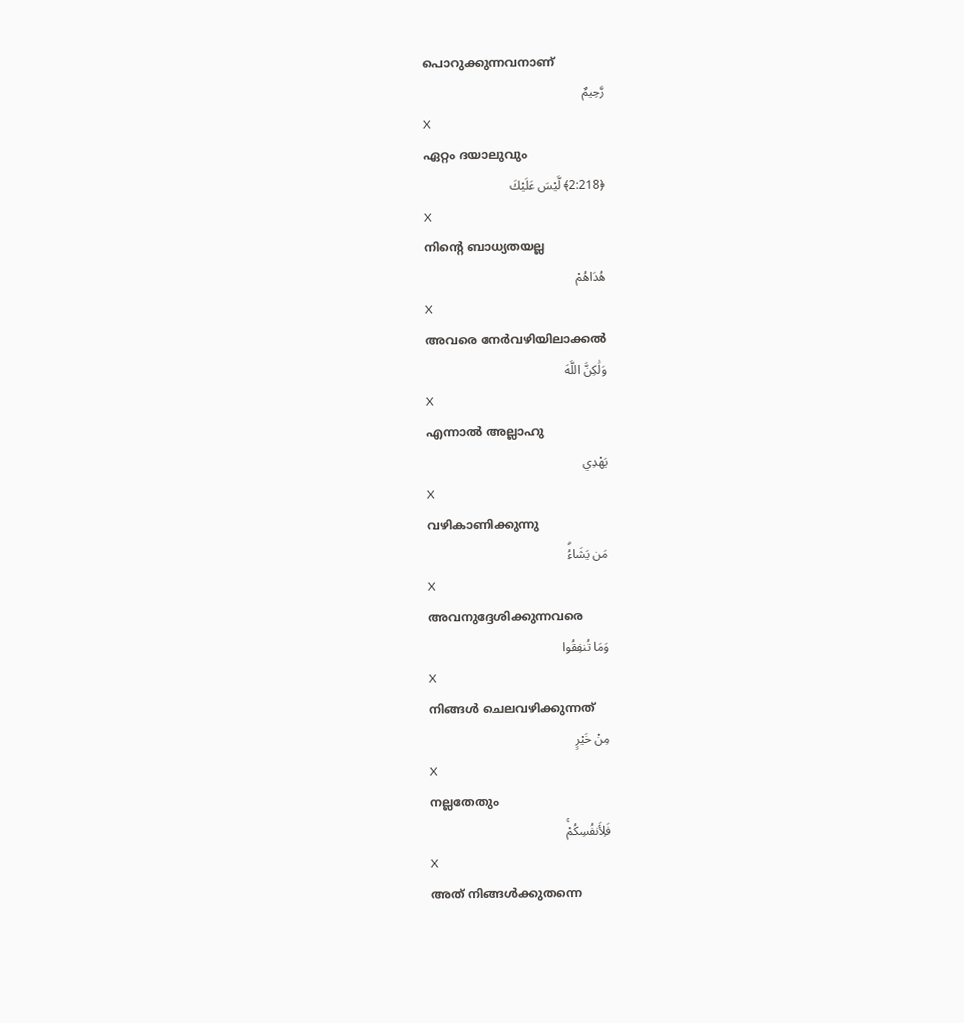പൊറുക്കുന്നവനാണ്
رَّحِيمٌ
X
ഏറ്റം ദയാലുവും
﴿2:218﴾ لَّيْسَ عَلَيْكَ
X
നിന്റെ ബാധ്യതയല്ല
هُدَاهُمْ
X
അവരെ നേര്‍വഴിയിലാക്കല്‍
وَلَٰكِنَّ اللَّهَ
X
എന്നാല്‍ അല്ലാഹു
يَهْدِي
X
വഴികാണിക്കുന്നു
مَن يَشَاءُۗ
X
അവനുദ്ദേശിക്കുന്നവരെ
وَمَا تُنفِقُوا
X
നിങ്ങള്‍ ചെലവഴിക്കുന്നത്
مِنْ خَيْرٍ
X
നല്ലതേതും
فَلِأَنفُسِكُمْۚ
X
അത് നിങ്ങള്‍ക്കുതന്നെ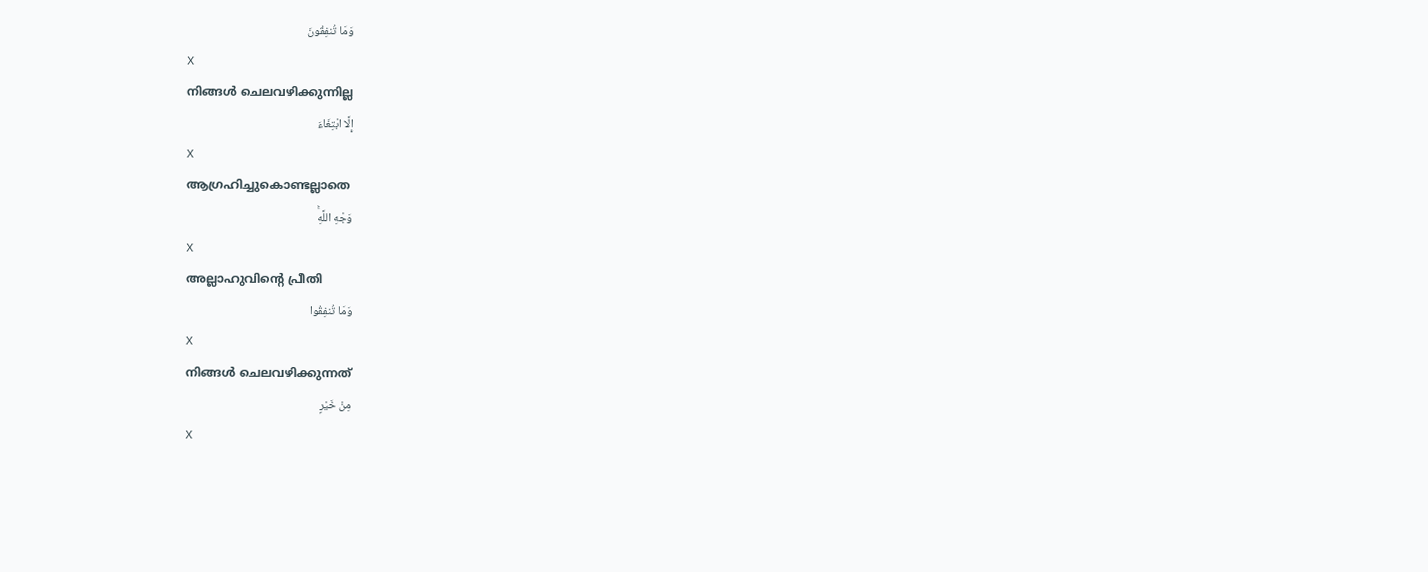وَمَا تُنفِقُونَ
X
നിങ്ങള്‍ ചെലവഴിക്കുന്നില്ല
إِلَّا ابْتِغَاءَ
X
ആഗ്രഹിച്ചുകൊണ്ടല്ലാതെ
وَجْهِ اللَّهِۚ
X
അല്ലാഹുവിന്റെ പ്രീതി
وَمَا تُنفِقُوا
X
നിങ്ങള്‍ ചെലവഴിക്കുന്നത്
مِنْ خَيْرٍ
X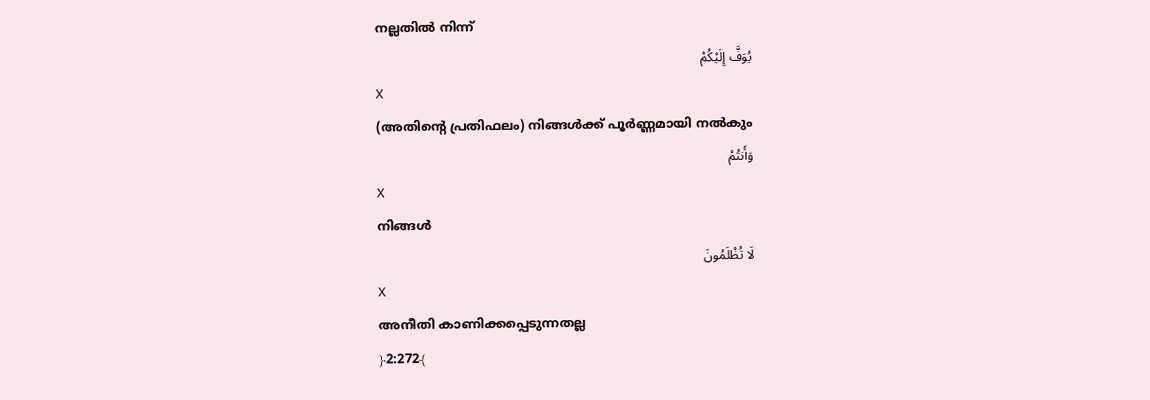നല്ലതില്‍ നിന്ന്
يُوَفَّ إِلَيْكُمْ
X
(അതിന്റെ പ്രതിഫലം) നിങ്ങള്‍ക്ക് പൂര്‍ണ്ണമായി നല്‍കും
وَأَنتُمْ
X
നിങ്ങള്‍
لَا تُظْلَمُونَ
X
അനീതി കാണിക്കപ്പെടുന്നതല്ല
﴿2:272﴾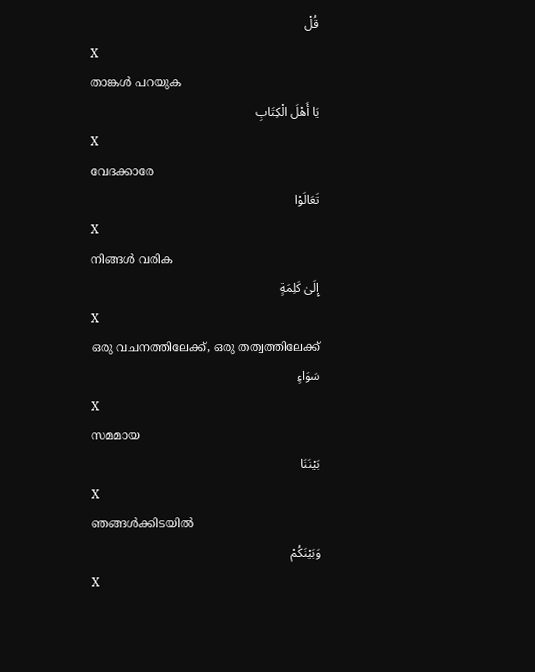قُلْ
X
താങ്കള്‍ പറയുക
يَا أَهْلَ الْكِتَابِ
X
വേദക്കാരേ
تَعَالَوْا
X
നിങ്ങള്‍ വരിക
إِلَىٰ كَلِمَةٍ
X
ഒരു വചനത്തിലേക്ക്, ഒരു തത്വത്തിലേക്ക്
سَوَاءٍ
X
സമമായ
بَيْنَنَا
X
ഞങ്ങള്‍ക്കിടയില്‍
وَبَيْنَكُمْ
X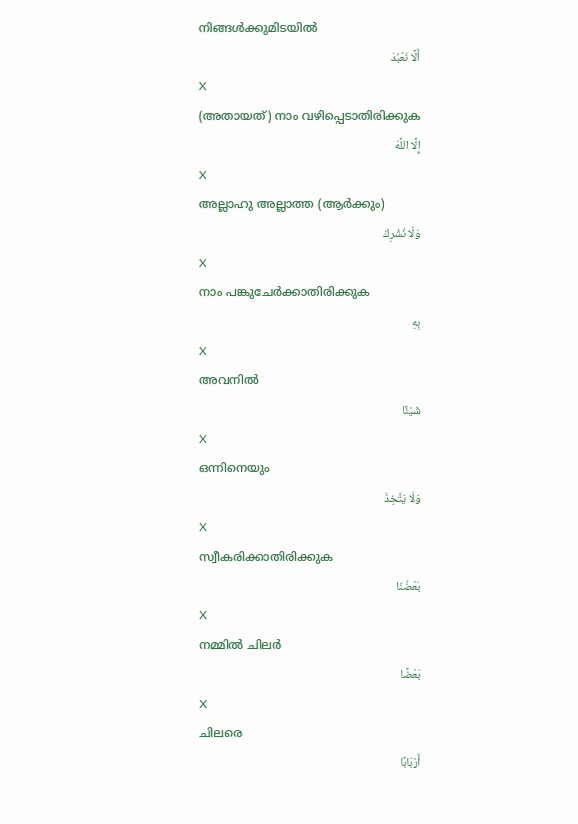നിങ്ങള്‍ക്കുമിടയില്‍
أَلَّا نَعْبُدَ
X
(അതായത്) നാം വഴിപ്പെടാതിരിക്കുക
إِلَّا اللَّهَ
X
അല്ലാഹു അല്ലാത്ത (ആര്‍ക്കും)
وَلَا نُشْرِكَ
X
നാം പങ്കുചേര്‍ക്കാതിരിക്കുക
بِهِ
X
അവനില്‍
شَيْئًا
X
ഒന്നിനെയും
وَلَا يَتَّخِذَ
X
സ്വീകരിക്കാതിരിക്കുക
بَعْضُنَا
X
നമ്മില്‍ ചിലര്‍
بَعْضًا
X
ചിലരെ
أَرْبَابًا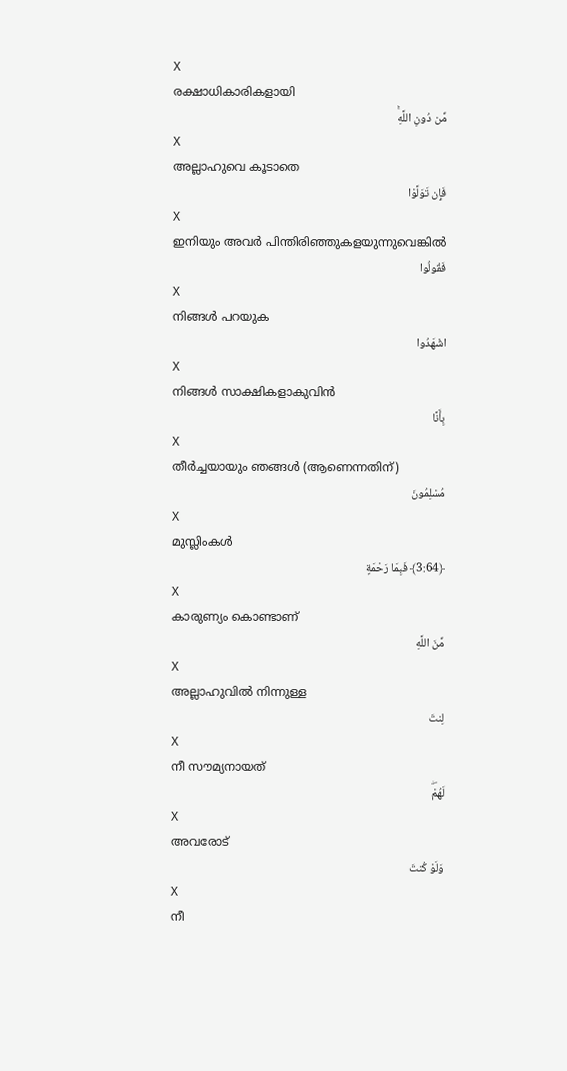X
രക്ഷാധികാരികളായി
مِّن دُونِ اللَّهِۚ
X
അല്ലാഹുവെ കൂടാതെ
فَإِن تَوَلَّوْا
X
ഇനിയും അവര്‍ പിന്തിരിഞ്ഞുകളയുന്നുവെങ്കില്‍
فَقُولُوا
X
നിങ്ങള്‍ പറയുക
اشْهَدُوا
X
നിങ്ങള്‍ സാക്ഷികളാകുവിന്‍
بِأَنَّا
X
തീര്‍ച്ചയായും ഞങ്ങള്‍ (ആണെന്നതിന്)
مُسْلِمُونَ
X
മുസ്ലിംകള്‍
﴿3:64﴾ فَبِمَا رَحْمَةٍ
X
കാരുണ്യം കൊണ്ടാണ്
مِّنَ اللَّهِ
X
അല്ലാഹുവില്‍ നിന്നുള്ള
لِنتَ
X
നീ സൗമ്യനായത്
لَهُمْۖ
X
അവരോട്
وَلَوْ كُنتَ
X
നീ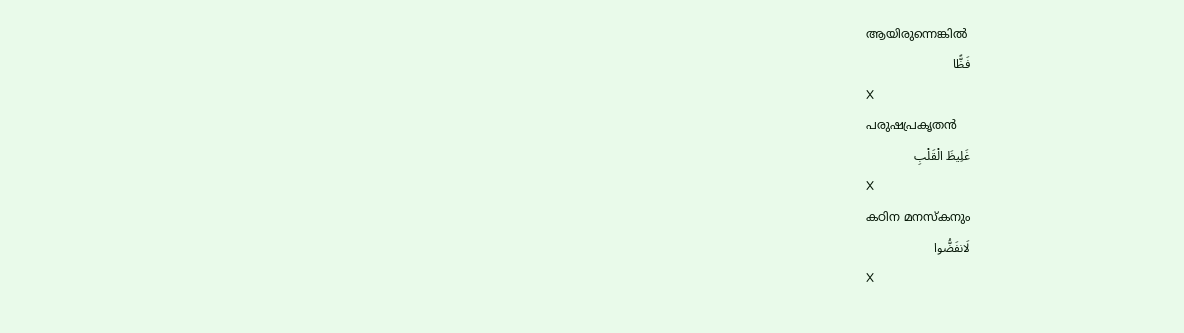ആയിരുന്നെങ്കില്‍
فَظًّا
X
പരുഷപ്രകൃതന്‍
غَلِيظَ الْقَلْبِ
X
കഠിന മനസ്കനും
لَانفَضُّوا
X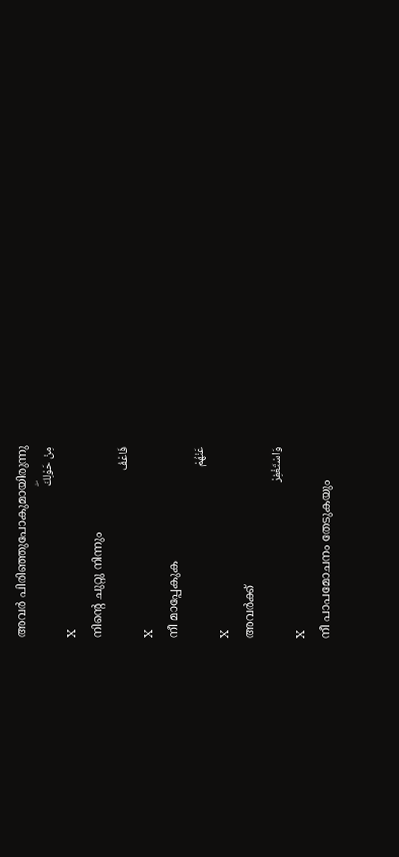അവര്‍ പിരിഞ്ഞുപോകുമായിരുന്നു
مِنْ حَوْلِكَۖ
X
നിന്റെ ചുറ്റു നിന്നും
فَاعْفُ
X
നീ മാപ്പേകുക
عَنْهُمْ
X
അവര്‍ക്ക്
وَاسْتَغْفِرْ
X
നീ പാപമോചനം തേടുകയും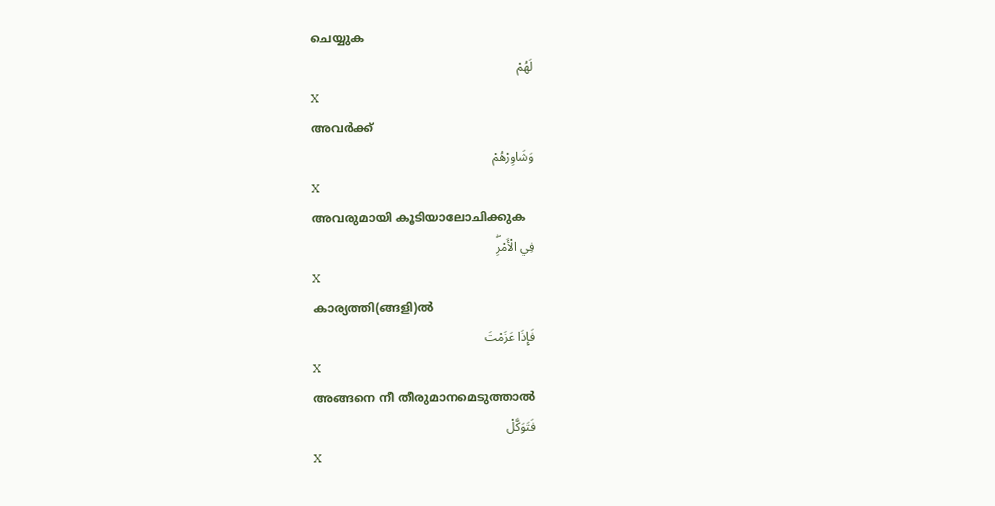ചെയ്യുക
لَهُمْ
X
അവര്‍ക്ക്
وَشَاوِرْهُمْ
X
അവരുമായി കൂടിയാലോചിക്കുക
فِي الْأَمْرِۖ
X
കാര്യത്തി(ങ്ങളി)ല്‍
فَإِذَا عَزَمْتَ
X
അങ്ങനെ നീ തീരുമാനമെടുത്താല്‍
فَتَوَكَّلْ
X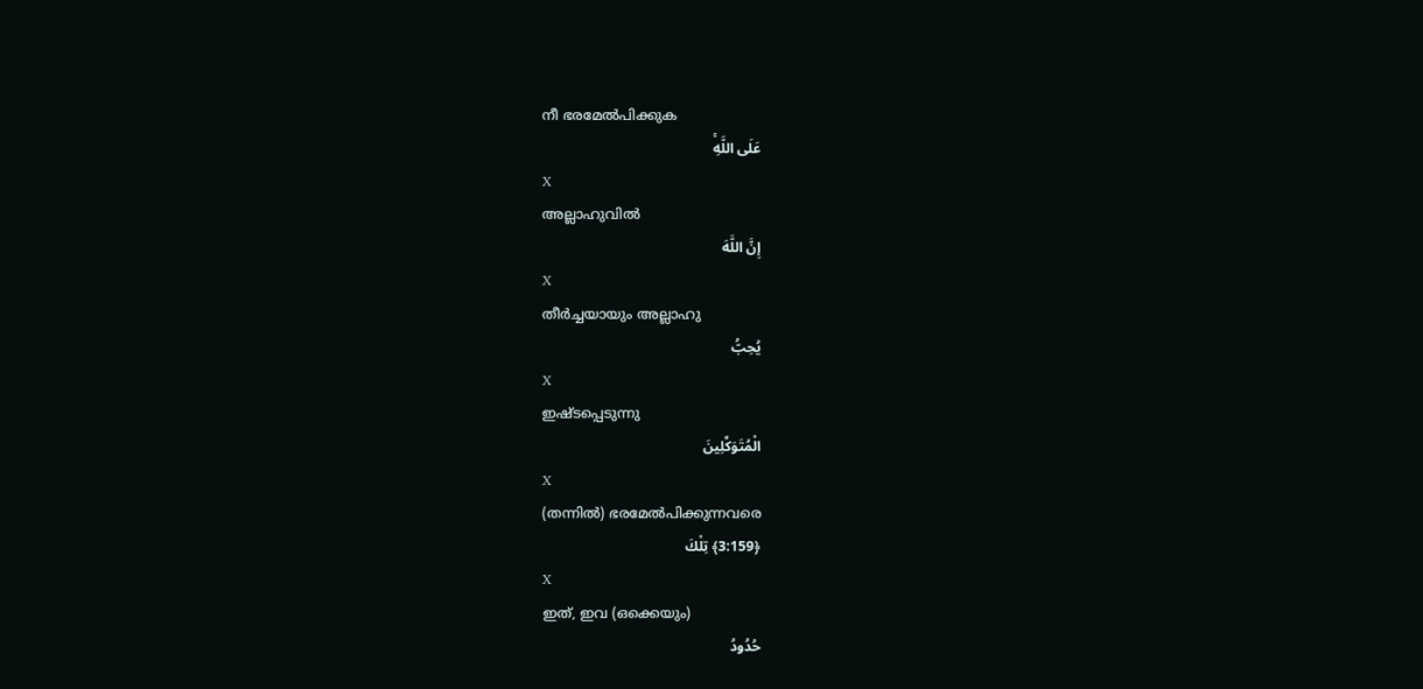നീ ഭരമേല്‍പിക്കുക
عَلَى اللَّهِۚ
X
അല്ലാഹുവില്‍
إِنَّ اللَّهَ
X
തീര്‍ച്ചയായും അല്ലാഹു
يُحِبُّ
X
ഇഷ്ടപ്പെടുന്നു
الْمُتَوَكِّلِينَ
X
(തന്നില്‍) ഭരമേല്‍പിക്കുന്നവരെ
﴿3:159﴾ تِلْكَ
X
ഇത്, ഇവ (ഒക്കെയും)
حُدُودُ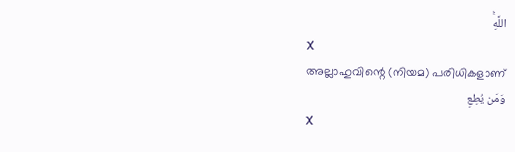اللَّهِۚ
X
അല്ലാഹുവിന്റെ (നിയമ) പരിധികളാണ്
وَمَن يُطِعِ
X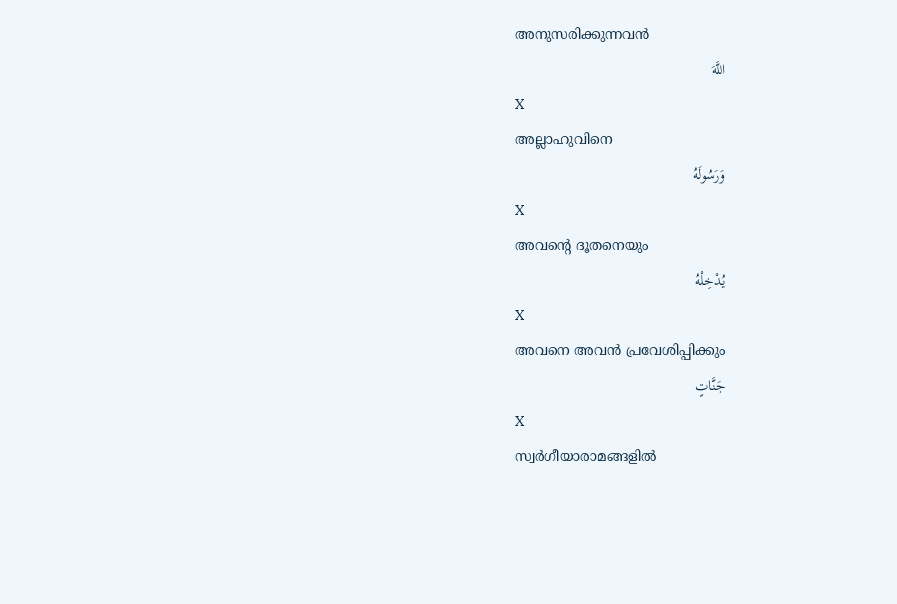അനുസരിക്കുന്നവന്‍
اللَّهَ
X
അല്ലാഹുവിനെ
وَرَسُولَهُ
X
അവന്റെ ദൂതനെയും
يُدْخِلْهُ
X
അവനെ അവന്‍ പ്രവേശിപ്പിക്കും
جَنَّاتٍ
X
സ്വര്‍ഗീയാരാമങ്ങളില്‍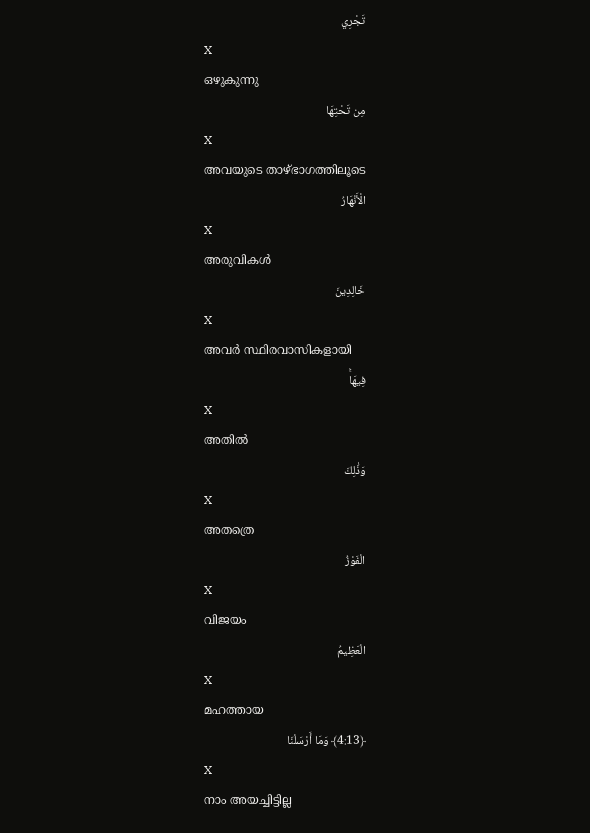تَجْرِي
X
ഒഴുകുന്നു
مِن تَحْتِهَا
X
അവയുടെ താഴ്ഭാഗത്തിലൂടെ
الْأَنْهَارُ
X
അരുവികള്‍
خَالِدِينَ
X
അവര്‍ സ്ഥിരവാസികളായി
فِيهَاۚ
X
അതില്‍
وَذَٰلِكَ
X
അതത്രെ
الْفَوْزُ
X
വിജയം
الْعَظِيمُ
X
മഹത്തായ
﴿4:13﴾ وَمَا أَرْسَلْنَا
X
നാം അയച്ചിട്ടില്ല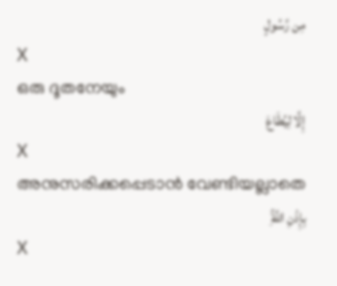مِن رَّسُولٍ
X
ഒരു ദൂതനേയും
إِلَّا لِيُطَاعَ
X
അനുസരിക്കപ്പെടാന്‍ വേണ്ടിയല്ലാതെ
بِإِذْنِ اللَّهِۚ
X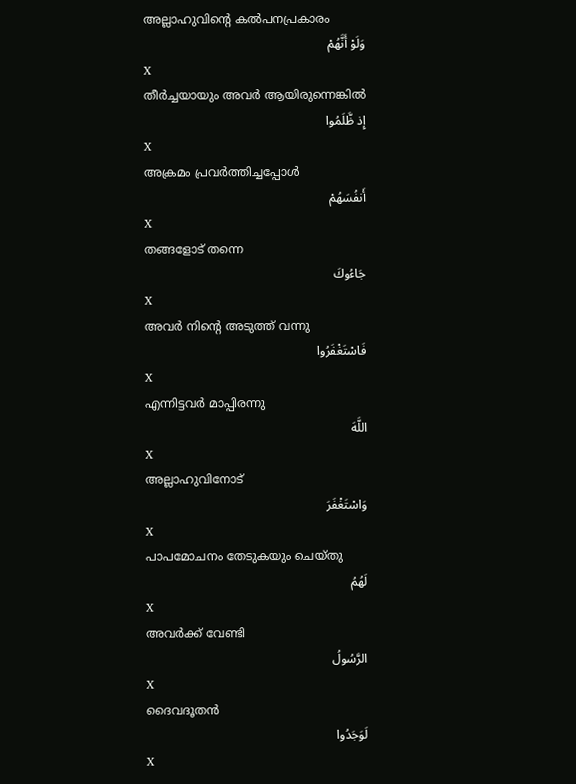അല്ലാഹുവിന്റെ കല്‍പനപ്രകാരം
وَلَوْ أَنَّهُمْ
X
തീര്‍ച്ചയായും അവര്‍ ആയിരുന്നെങ്കില്‍
إِذ ظَّلَمُوا
X
അക്രമം പ്രവര്‍ത്തിച്ചപ്പോള്‍
أَنفُسَهُمْ
X
തങ്ങളോട് തന്നെ
جَاءُوكَ
X
അവര്‍ നിന്റെ അടുത്ത് വന്നു
فَاسْتَغْفَرُوا
X
എന്നിട്ടവര്‍ മാപ്പിരന്നു
اللَّهَ
X
അല്ലാഹുവിനോട്
وَاسْتَغْفَرَ
X
പാപമോചനം തേടുകയും ചെയ്തു
لَهُمُ
X
അവര്‍ക്ക് വേണ്ടി
الرَّسُولُ
X
ദൈവദൂതന്‍
لَوَجَدُوا
X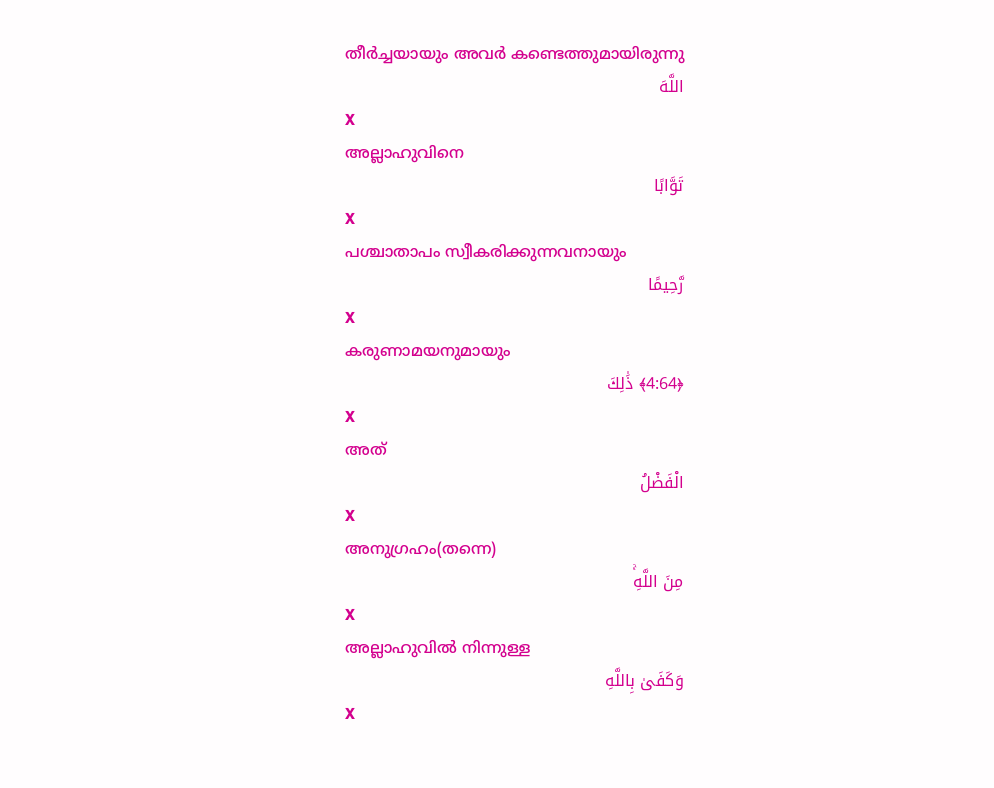തീര്‍ച്ചയായും അവര്‍ കണ്ടെത്തുമായിരുന്നു
اللَّهَ
X
അല്ലാഹുവിനെ
تَوَّابًا
X
പശ്ചാതാപം സ്വീകരിക്കുന്നവനായും
رَّحِيمًا
X
കരുണാമയനുമായും
﴿4:64﴾ ذَٰلِكَ
X
അത്
الْفَضْلُ
X
അനുഗ്രഹം(തന്നെ)
مِنَ اللَّهِۚ
X
അല്ലാഹുവില്‍ നിന്നുള്ള
وَكَفَىٰ بِاللَّهِ
X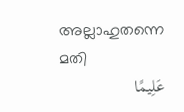അല്ലാഹുതന്നെ മതി
عَلِيمًا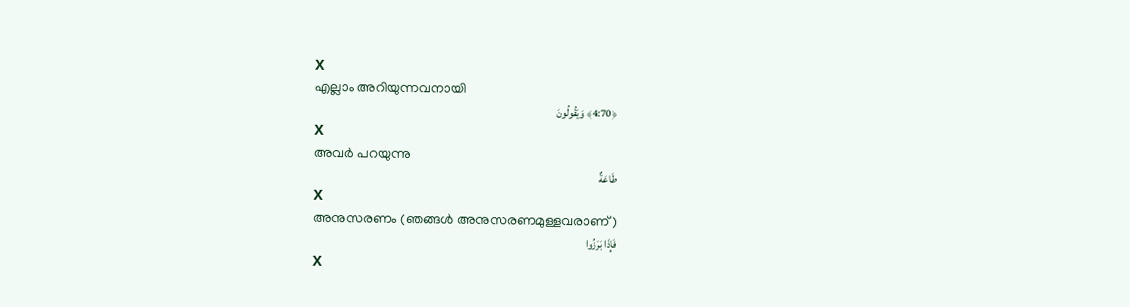X
എല്ലാം അറിയുന്നവനായി
﴿4:70﴾ وَيَقُولُونَ
X
അവര്‍ പറയുന്നു
طَاعَةٌ
X
അനുസരണം (ഞങ്ങള്‍ അനുസരണമുള്ളവരാണ്)
فَإِذَا بَرَزُوا
X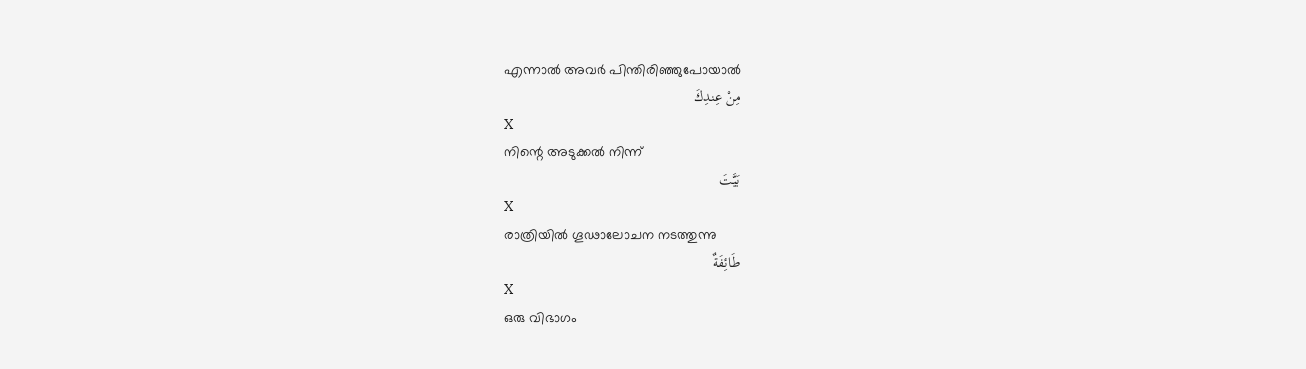എന്നാല്‍ അവര്‍ പിന്തിരിഞ്ഞുപോയാല്‍
مِنْ عِندِكَ
X
നിന്റെ അടുക്കല്‍ നിന്ന്
بَيَّتَ
X
രാത്രിയില്‍ ഗൂഢാലോചന നടത്തുന്നു
طَائِفَةٌ
X
ഒരു വിഭാഗം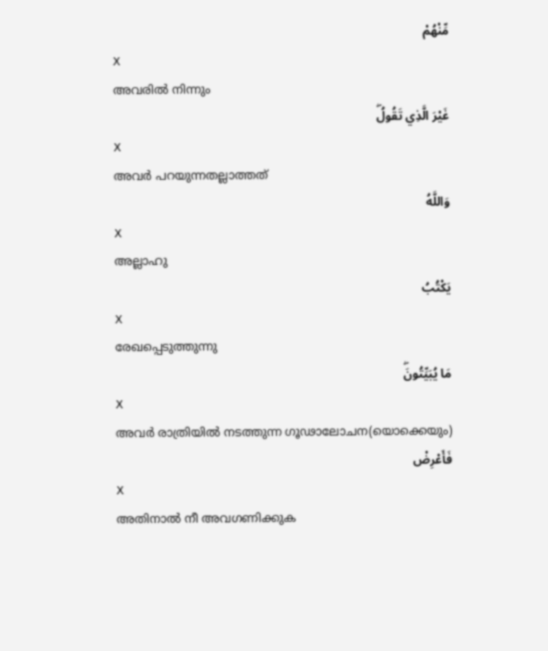مِّنْهُمْ
X
അവരില്‍ നിന്നും
غَيْرَ الَّذِي تَقُولُۖ
X
അവര്‍ പറയുന്നതല്ലാത്തത്
وَاللَّهُ
X
അല്ലാഹു
يَكْتُبُ
X
രേഖപ്പെടുത്തുന്നു
مَا يُبَيِّتُونَۖ
X
അവര്‍ രാത്രിയില്‍ നടത്തുന്ന ഗൂഢാലോചന(യൊക്കെയും)
فَأَعْرِضْ
X
അതിനാല്‍ നീ അവഗണിക്കുക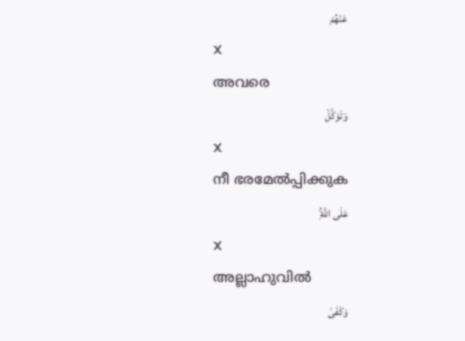عَنْهُمْ
X
അവരെ
وَتَوَكَّلْ
X
നീ ഭരമേല്‍പ്പിക്കുക
عَلَى اللَّهِۚ
X
അല്ലാഹുവില്‍
وَكَفَىٰ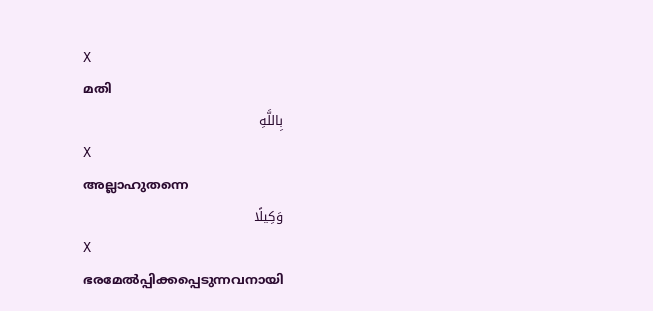X
മതി
بِاللَّهِ
X
അല്ലാഹുതന്നെ
وَكِيلًا
X
ഭരമേല്‍പ്പിക്കപ്പെടുന്നവനായി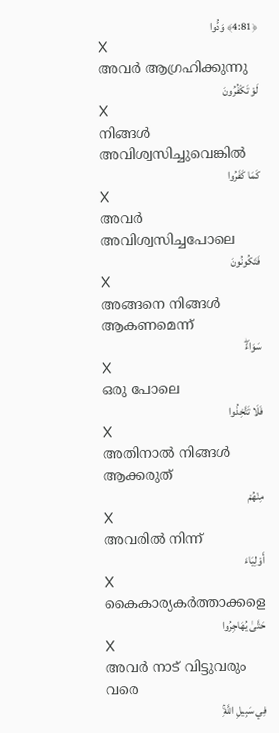﴿4:81﴾ وَدُّوا
X
അവര്‍ ആഗ്രഹിക്കുന്നു
لَوْ تَكْفُرُونَ
X
നിങ്ങള്‍ അവിശ്വസിച്ചുവെങ്കില്‍
كَمَا كَفَرُوا
X
അവര്‍ അവിശ്വസിച്ചപോലെ
فَتَكُونُونَ
X
അങ്ങനെ നിങ്ങള്‍ ആകണമെന്ന്
سَوَاءًۖ
X
ഒരു പോലെ
فَلَا تَتَّخِذُوا
X
അതിനാല്‍ നിങ്ങള്‍ ആക്കരുത്
مِنْهُمْ
X
അവരില്‍ നിന്ന്
أَوْلِيَاءَ
X
കൈകാര്യകര്‍ത്താക്കളെ
حَتَّىٰ يُهَاجِرُوا
X
അവര്‍ നാട് വിട്ടുവരും വരെ
فِي سَبِيلِ اللَّهِۚ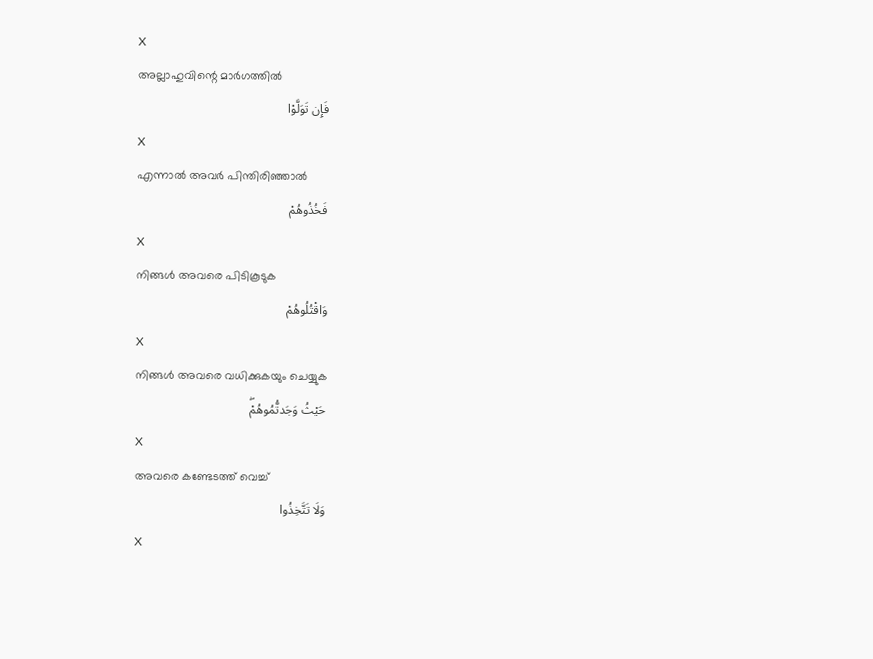X
അല്ലാഹുവിന്റെ മാര്‍ഗത്തില്‍
فَإِن تَوَلَّوْا
X
എന്നാല്‍ അവര്‍ പിന്തിരിഞ്ഞാല്‍
فَخُذُوهُمْ
X
നിങ്ങള്‍ അവരെ പിടികൂടുക
وَاقْتُلُوهُمْ
X
നിങ്ങള്‍ അവരെ വധിക്കുകയും ചെയ്യുക
حَيْثُ وَجَدتُّمُوهُمْۖ
X
അവരെ കണ്ടേടത്ത് വെച്ച്
وَلَا تَتَّخِذُوا
X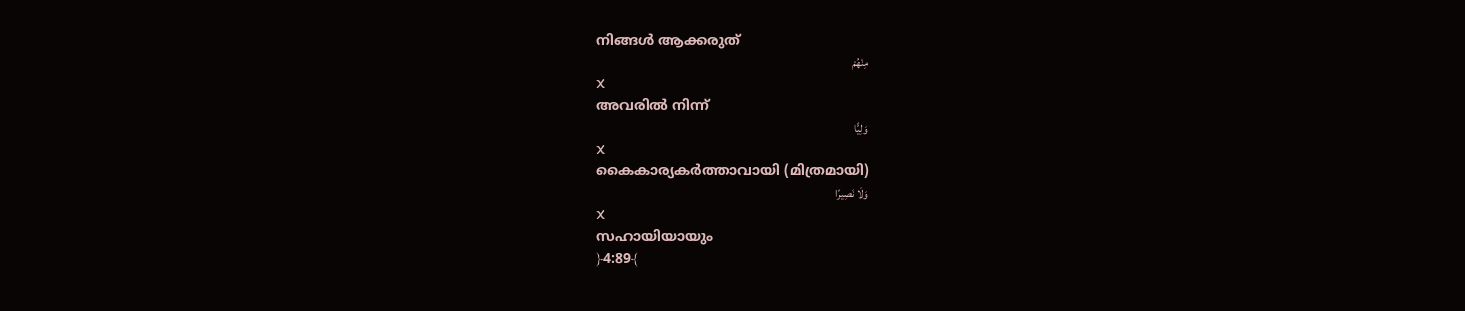നിങ്ങള്‍ ആക്കരുത്
مِنْهُمْ
X
അവരില്‍ നിന്ന്
وَلِيًّا
X
കൈകാര്യകര്‍ത്താവായി (മിത്രമായി)
وَلَا نَصِيرًا
X
സഹായിയായും
﴿4:89﴾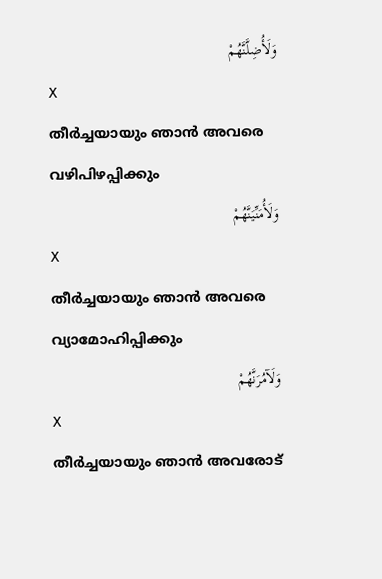وَلَأُضِلَّنَّهُمْ
X
തീര്‍ച്ചയായും ഞാന്‍ അവരെ വഴിപിഴപ്പിക്കും
وَلَأُمَنِّيَنَّهُمْ
X
തീര്‍ച്ചയായും ഞാന്‍ അവരെ വ്യാമോഹിപ്പിക്കും
وَلَآمُرَنَّهُمْ
X
തീര്‍ച്ചയായും ഞാന്‍ അവരോട്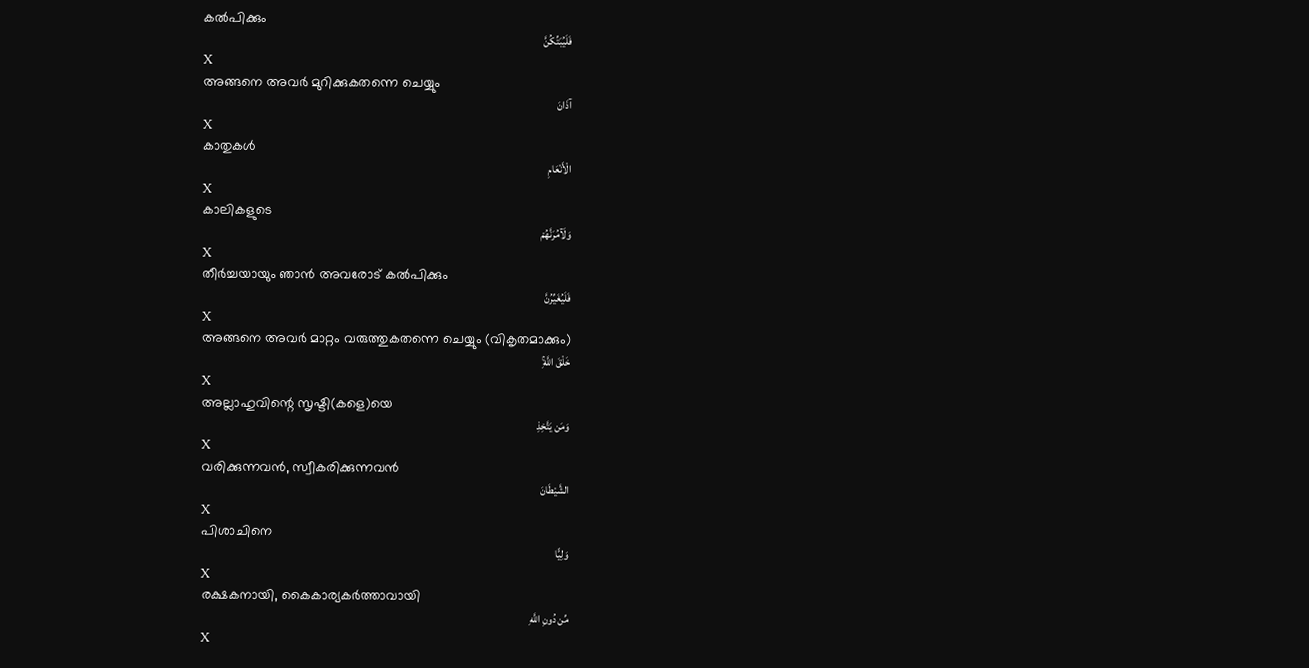കല്‍പിക്കും
فَلَيُبَتِّكُنَّ
X
അങ്ങനെ അവര്‍ മുറിക്കുകതന്നെ ചെയ്യും
آذَانَ
X
കാതുകള്‍
الْأَنْعَامِ
X
കാലികളുടെ
وَلَآمُرَنَّهُمْ
X
തീര്‍ച്ചയായും ഞാന്‍ അവരോട് കല്‍പിക്കും
فَلَيُغَيِّرُنَّ
X
അങ്ങനെ അവര്‍ മാറ്റം വരുത്തുകതന്നെ ചെയ്യും (വികൃതമാക്കും)
خَلْقَ اللَّهِۚ
X
അല്ലാഹുവിന്റെ സൃഷ്ടി(കളെ)യെ
وَمَن يَتَّخِذِ
X
വരിക്കുന്നവന്‍, സ്വീകരിക്കുന്നവന്‍
الشَّيْطَانَ
X
പിശാചിനെ
وَلِيًّا
X
രക്ഷകനായി, കൈകാര്യകര്‍ത്താവായി
مِّن دُونِ اللَّهِ
X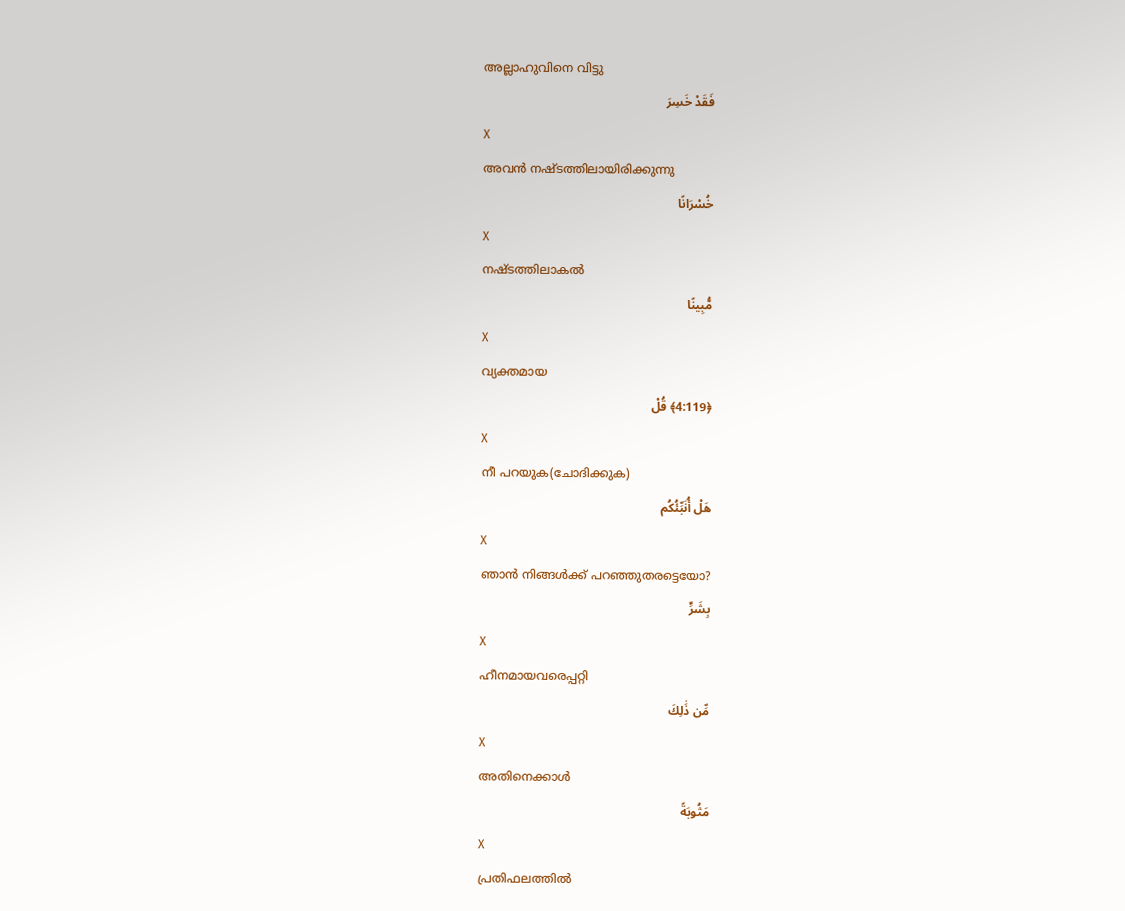അല്ലാഹുവിനെ വിട്ടു
فَقَدْ خَسِرَ
X
അവന്‍ നഷ്ടത്തിലായിരിക്കുന്നു
خُسْرَانًا
X
നഷ്ടത്തിലാകല്‍
مُّبِينًا
X
വ്യക്തമായ
﴿4:119﴾ قُلْ
X
നീ പറയുക(ചോദിക്കുക)
هَلْ أُنَبِّئُكُم
X
ഞാന്‍ നിങ്ങള്‍ക്ക് പറഞ്ഞുതരട്ടെയോ?
بِشَرٍّ
X
ഹീനമായവരെപ്പറ്റി
مِّن ذَٰلِكَ
X
അതിനെക്കാള്‍
مَثُوبَةً
X
പ്രതിഫലത്തില്‍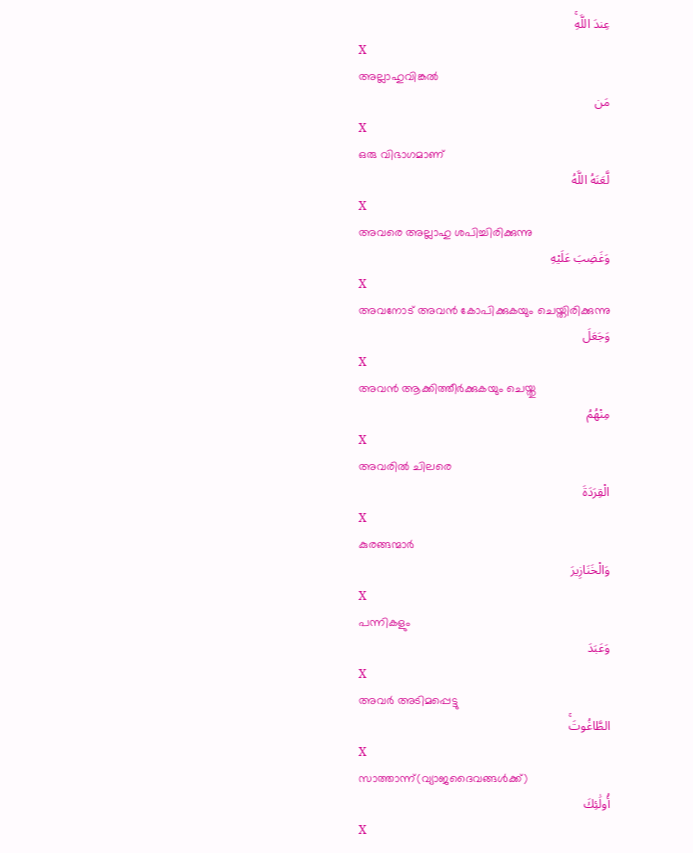عِندَ اللَّهِۚ
X
അല്ലാഹുവിങ്കല്‍
مَن
X
ഒരു വിഭാഗമാണ്
لَّعَنَهُ اللَّهُ
X
അവരെ അല്ലാഹു ശപിച്ചിരിക്കുന്നു
وَغَضِبَ عَلَيْهِ
X
അവനോട് അവന്‍ കോപിക്കുകയും ചെയ്തിരിക്കുന്നു
وَجَعَلَ
X
അവന്‍ ആക്കിത്തീര്‍ക്കുകയും ചെയ്തു
مِنْهُمُ
X
അവരില്‍ ചിലരെ
الْقِرَدَةَ
X
കുരങ്ങന്മാര്‍
وَالْخَنَازِيرَ
X
പന്നികളും
وَعَبَدَ
X
അവര്‍ അടിമപ്പെട്ടു
الطَّاغُوتَۚ
X
സാത്താന്ന്(വ്യാജദൈവങ്ങള്‍ക്ക്)
أُولَٰئِكَ
X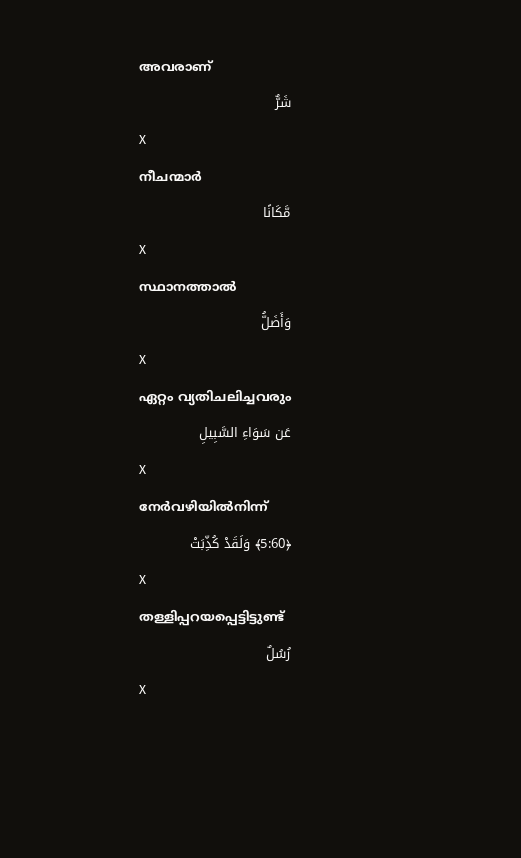അവരാണ്
شَرٌّ
X
നീചന്മാര്‍
مَّكَانًا
X
സ്ഥാനത്താല്‍
وَأَضَلُّ
X
ഏറ്റം വ്യതിചലിച്ചവരും
عَن سَوَاءِ السَّبِيلِ
X
നേര്‍വഴിയില്‍നിന്ന്
﴿5:60﴾ وَلَقَدْ كُذِّبَتْ
X
തള്ളിപ്പറയപ്പെട്ടിട്ടുണ്ട്
رُسُلٌ
X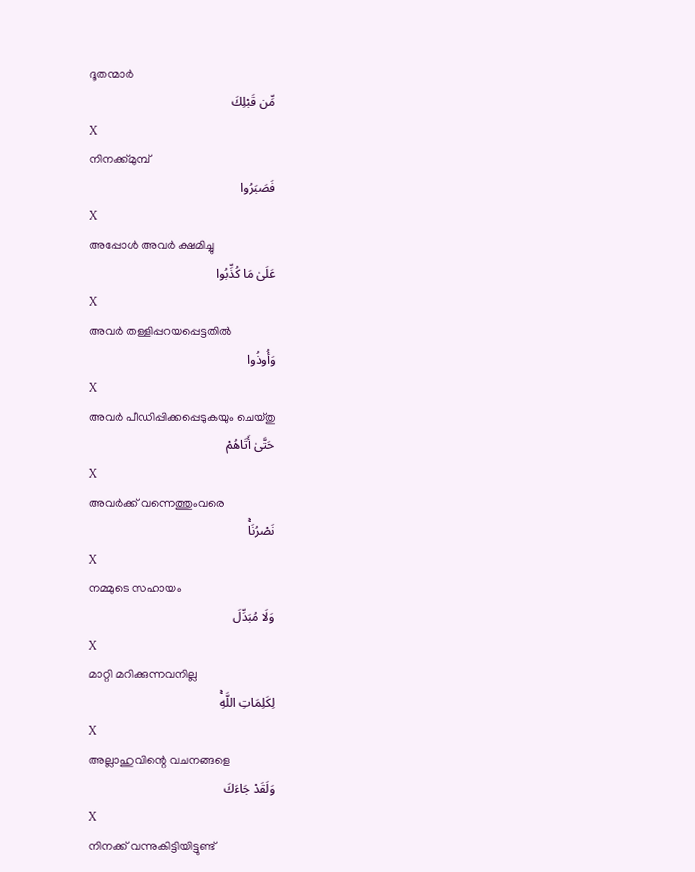ദൂതന്മാര്‍
مِّن قَبْلِكَ
X
നിനക്ക്മുമ്പ്
فَصَبَرُوا
X
അപ്പോള്‍ അവര്‍ ക്ഷമിച്ചു
عَلَىٰ مَا كُذِّبُوا
X
അവര്‍ തള്ളിപ്പറയപ്പെട്ടതില്‍
وَأُوذُوا
X
അവര്‍ പീഡിപ്പിക്കപ്പെടുകയും ചെയ്തു
حَتَّىٰ أَتَاهُمْ
X
അവര്‍ക്ക് വന്നെത്തുംവരെ
نَصْرُنَاۚ
X
നമ്മുടെ സഹായം
وَلَا مُبَدِّلَ
X
മാറ്റി മറിക്കുന്നവനില്ല
لِكَلِمَاتِ اللَّهِۚ
X
അല്ലാഹുവിന്റെ വചനങ്ങളെ
وَلَقَدْ جَاءَكَ
X
നിനക്ക് വന്നുകിട്ടിയിട്ടുണ്ട്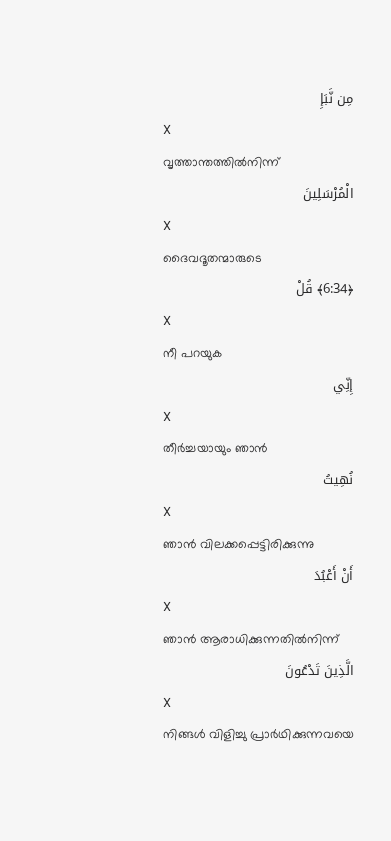مِن نَّبَإِ
X
വൃത്താന്തത്തില്‍നിന്ന്
الْمُرْسَلِينَ
X
ദൈവദൂതന്മാരുടെ
﴿6:34﴾ قُلْ
X
നീ പറയുക
إِنِّي
X
തീര്‍ച്ചയായും ഞാന്‍
نُهِيتُ
X
ഞാന്‍ വിലക്കപ്പെട്ടിരിക്കുന്നു
أَنْ أَعْبُدَ
X
ഞാന്‍ ആരാധിക്കുന്നതില്‍നിന്ന്
الَّذِينَ تَدْعُونَ
X
നിങ്ങള്‍ വിളിച്ചു പ്രാര്‍ഥിക്കുന്നവയെ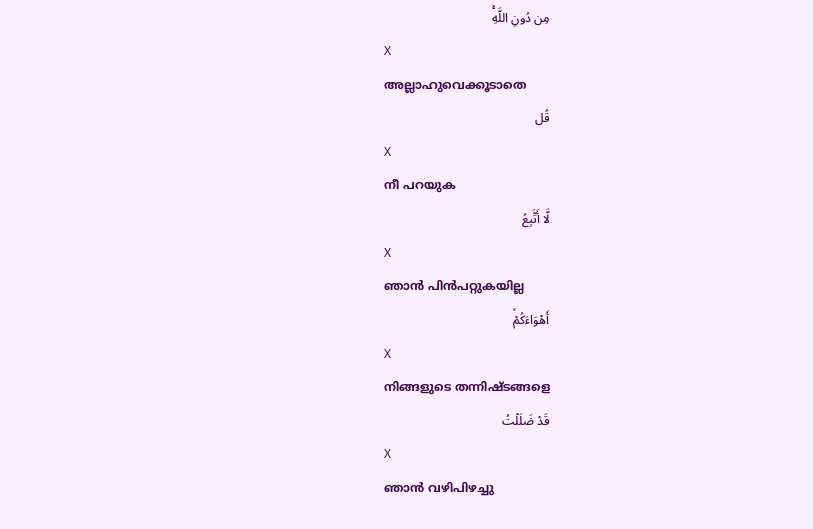مِن دُونِ اللَّهِۚ
X
അല്ലാഹുവെക്കൂടാതെ
قُل
X
നീ പറയുക
لَّا أَتَّبِعُ
X
ഞാന്‍ പിന്‍പറ്റുകയില്ല
أَهْوَاءَكُمْۙ
X
നിങ്ങളുടെ തന്നിഷ്ടങ്ങളെ
قَدْ ضَلَلْتُ
X
ഞാന്‍ വഴിപിഴച്ചു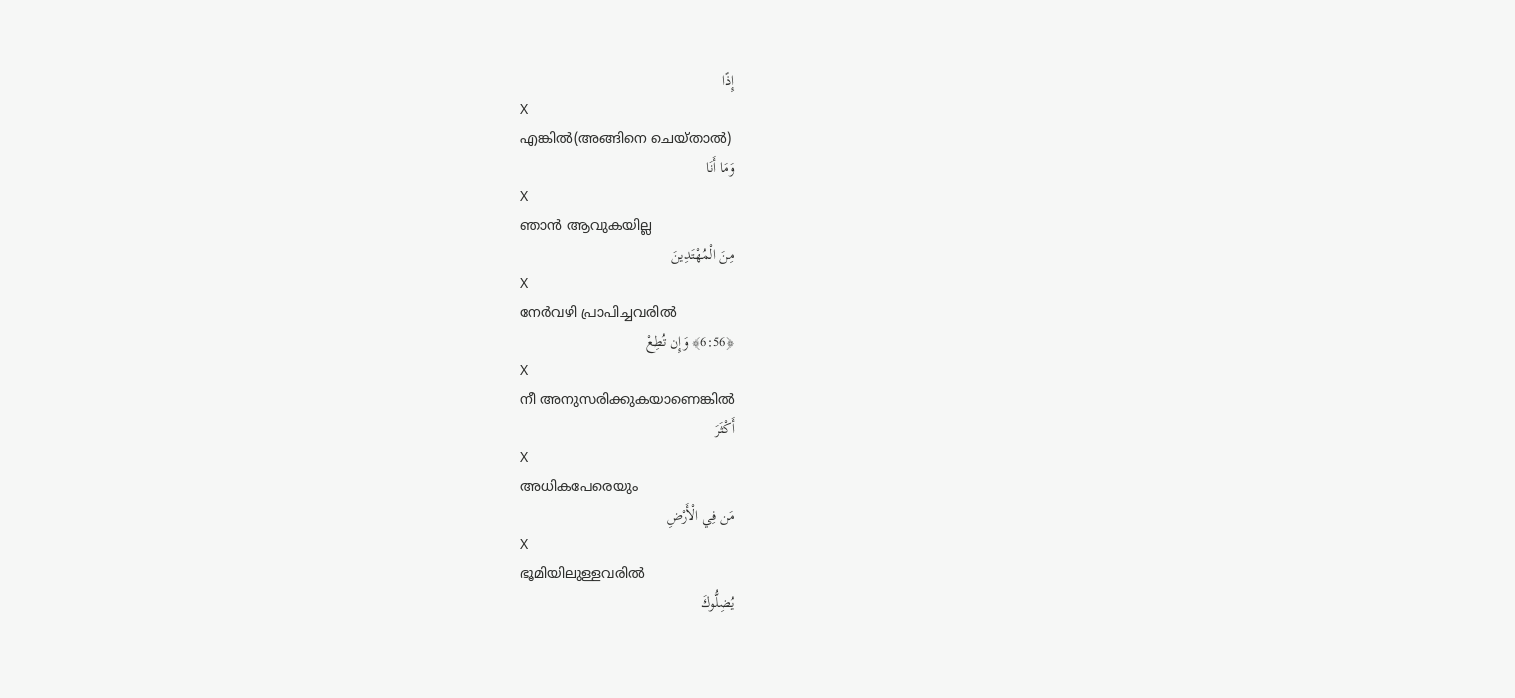إِذًا
X
എങ്കില്‍(അങ്ങിനെ ചെയ്താല്‍)
وَمَا أَنَا
X
ഞാന്‍ ആവുകയില്ല
مِنَ الْمُهْتَدِينَ
X
നേര്‍വഴി പ്രാപിച്ചവരില്‍
﴿6:56﴾ وَإِن تُطِعْ
X
നീ അനുസരിക്കുകയാണെങ്കില്‍
أَكْثَرَ
X
അധികപേരെയും
مَن فِي الْأَرْضِ
X
ഭൂമിയിലുള്ളവരില്‍
يُضِلُّوكَ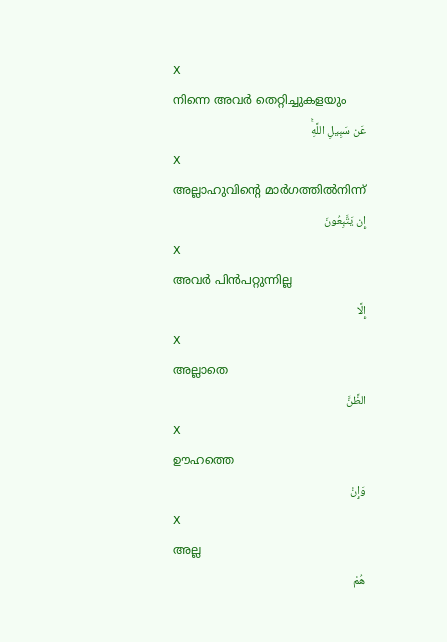X
നിന്നെ അവര്‍ തെറ്റിച്ചുകളയും
عَن سَبِيلِ اللَّهِۚ
X
അല്ലാഹുവിന്റെ മാര്‍ഗത്തില്‍നിന്ന്
إِن يَتَّبِعُونَ
X
അവര്‍ പിന്‍പറ്റുന്നില്ല
إِلَّا
X
അല്ലാതെ
الظَّنَّ
X
ഊഹത്തെ
وَإِنْ
X
അല്ല
هُمْ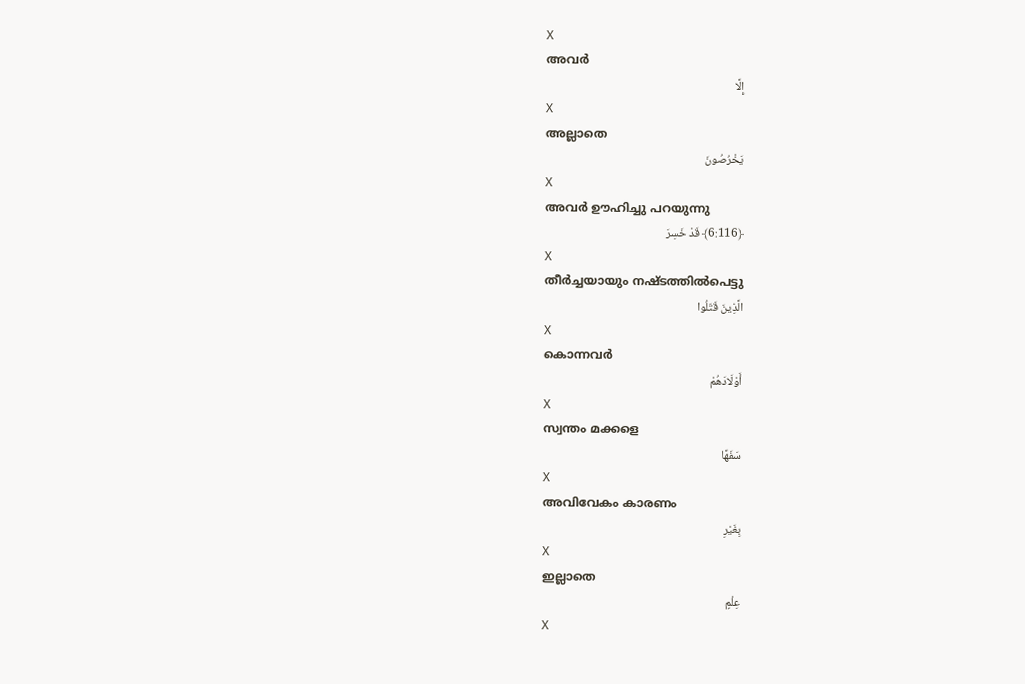X
അവര്‍
إِلَّا
X
അല്ലാതെ
يَخْرُصُونَ
X
അവര്‍ ഊഹിച്ചു പറയുന്നു
﴿6:116﴾ قَدْ خَسِرَ
X
തീര്‍ച്ചയായും നഷ്ടത്തില്‍പെട്ടു
الَّذِينَ قَتَلُوا
X
കൊന്നവര്‍
أَوْلَادَهُمْ
X
സ്വന്തം മക്കളെ
سَفَهًا
X
അവിവേകം കാരണം
بِغَيْرِ
X
ഇല്ലാതെ
عِلْمٍ
X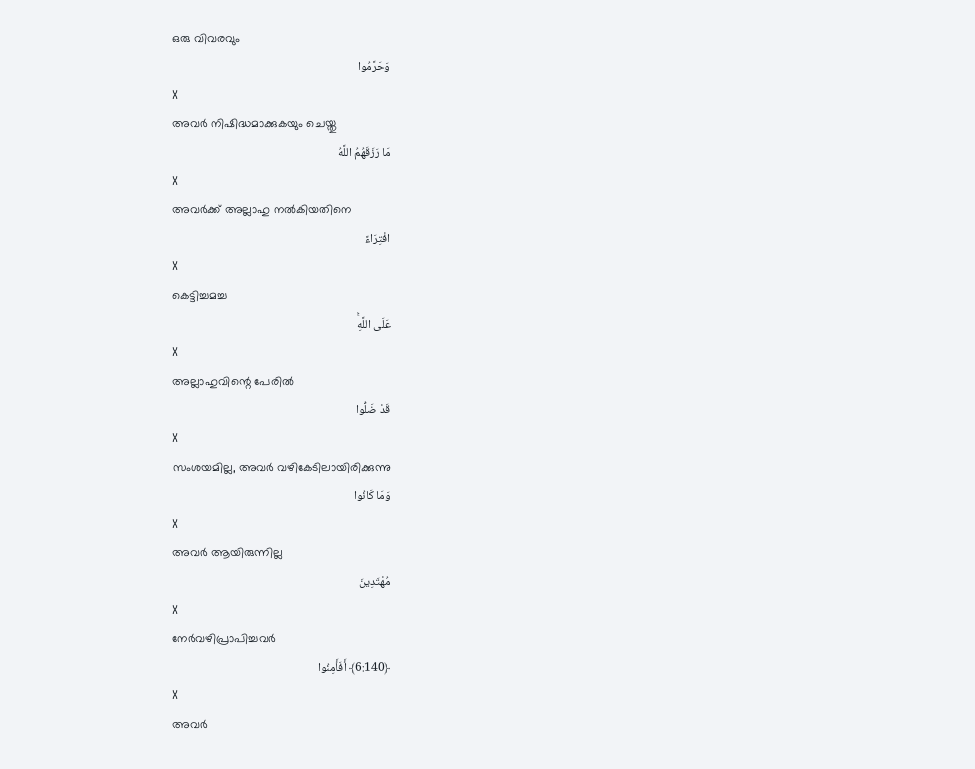ഒരു വിവരവും
وَحَرَّمُوا
X
അവര്‍ നിഷിദ്ധമാക്കുകയും ചെയ്തു
مَا رَزَقَهُمُ اللَّهُ
X
അവര്‍ക്ക് അല്ലാഹു നല്‍കിയതിനെ
افْتِرَاءً
X
കെട്ടിച്ചമച്ച
عَلَى اللَّهِۚ
X
അല്ലാഹുവിന്റെ പേരില്‍
قَدْ ضَلُّوا
X
സംശയമില്ല, അവര്‍ വഴികേടിലായിരിക്കുന്നു
وَمَا كَانُوا
X
അവര്‍ ആയിരുന്നില്ല
مُهْتَدِينَ
X
നേര്‍വഴിപ്രാപിച്ചവര്‍
﴿6:140﴾ أَفَأَمِنُوا
X
അവര്‍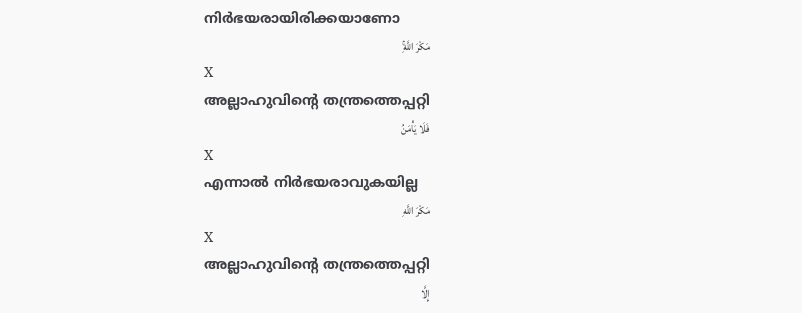നിര്‍ഭയരായിരിക്കയാണോ
مَكْرَ اللَّهِۚ
X
അല്ലാഹുവിന്റെ തന്ത്രത്തെപ്പറ്റി
فَلَا يَأْمَنُ
X
എന്നാല്‍ നിര്‍ഭയരാവുകയില്ല
مَكْرَ اللَّهِ
X
അല്ലാഹുവിന്റെ തന്ത്രത്തെപ്പറ്റി
إِلَّا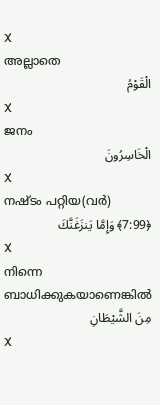X
അല്ലാതെ
الْقَوْمُ
X
ജനം
الْخَاسِرُونَ
X
നഷ്ടം പറ്റിയ(വര്‍)
﴿7:99﴾ وَإِمَّا يَنزَغَنَّكَ
X
നിന്നെ ബാധിക്കുകയാണെങ്കില്‍
مِنَ الشَّيْطَانِ
X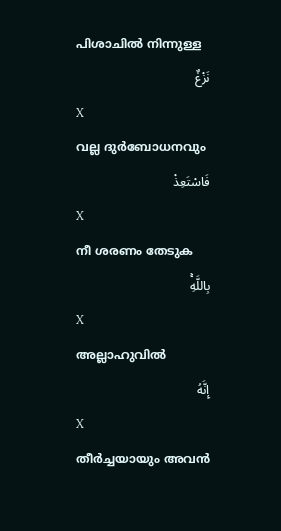പിശാചില്‍ നിന്നുള്ള
نَزْغٌ
X
വല്ല ദുര്‍ബോധനവും
فَاسْتَعِذْ
X
നീ ശരണം തേടുക
بِاللَّهِۚ
X
അല്ലാഹുവില്‍
إِنَّهُ
X
തീര്‍ച്ചയായും അവന്‍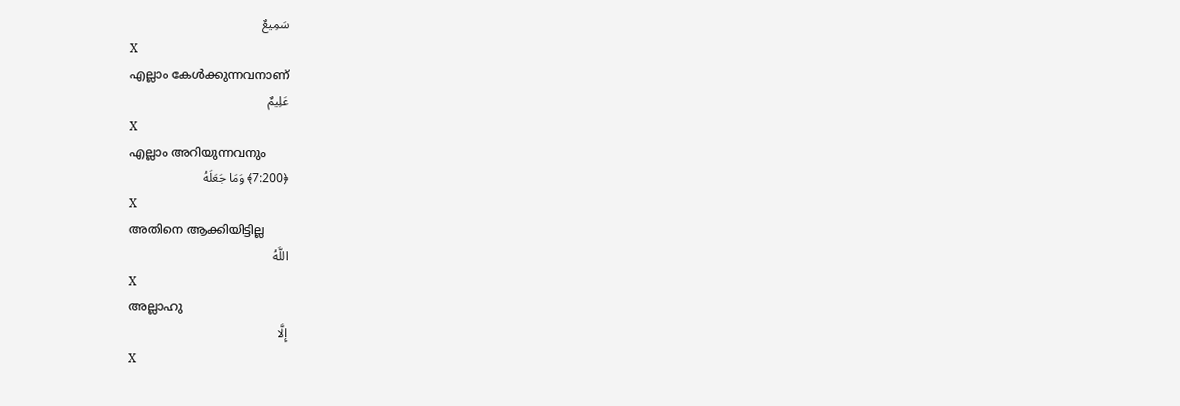سَمِيعٌ
X
എല്ലാം കേള്‍ക്കുന്നവനാണ്
عَلِيمٌ
X
എല്ലാം അറിയുന്നവനും
﴿7:200﴾ وَمَا جَعَلَهُ
X
അതിനെ ആക്കിയിട്ടില്ല
اللَّهُ
X
അല്ലാഹു
إِلَّا
X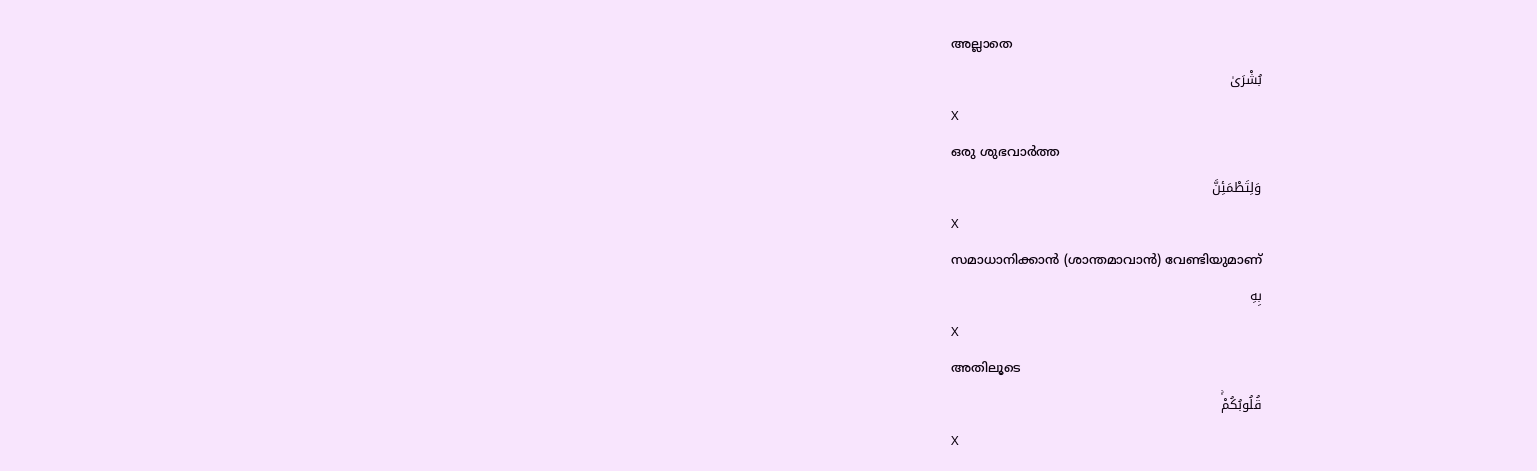അല്ലാതെ
بُشْرَىٰ
X
ഒരു ശുഭവാര്‍ത്ത
وَلِتَطْمَئِنَّ
X
സമാധാനിക്കാന്‍ (ശാന്തമാവാന്‍) വേണ്ടിയുമാണ്
بِهِ
X
അതിലൂടെ
قُلُوبُكُمْۚ
X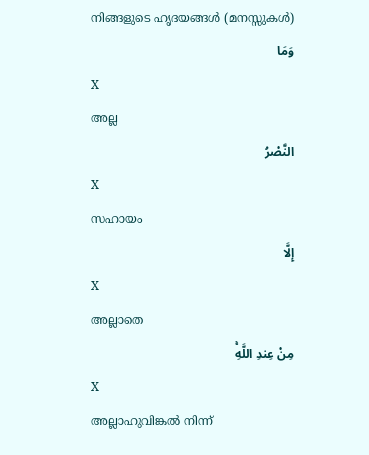നിങ്ങളുടെ ഹൃദയങ്ങള്‍ (മനസ്സുകള്‍)
وَمَا
X
അല്ല
النَّصْرُ
X
സഹായം
إِلَّا
X
അല്ലാതെ
مِنْ عِندِ اللَّهِۚ
X
അല്ലാഹുവിങ്കല്‍ നിന്ന്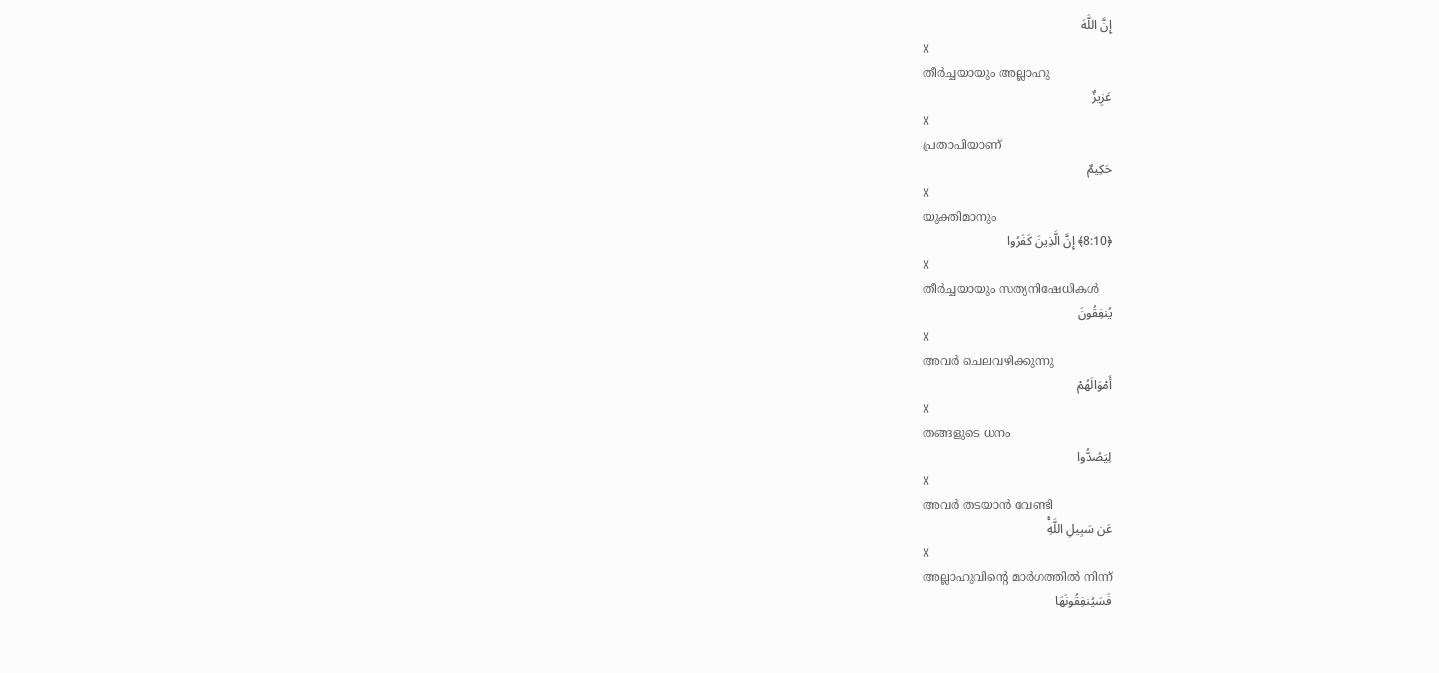إِنَّ اللَّهَ
X
തീര്‍ച്ചയായും അല്ലാഹു
عَزِيزٌ
X
പ്രതാപിയാണ്
حَكِيمٌ
X
യുക്തിമാനും
﴿8:10﴾ إِنَّ الَّذِينَ كَفَرُوا
X
തീര്‍ച്ചയായും സത്യനിഷേധികള്‍
يُنفِقُونَ
X
അവര്‍ ചെലവഴിക്കുന്നു
أَمْوَالَهُمْ
X
തങ്ങളുടെ ധനം
لِيَصُدُّوا
X
അവര്‍ തടയാന്‍ വേണ്ടി
عَن سَبِيلِ اللَّهِۚ
X
അല്ലാഹുവിന്റെ മാര്‍ഗത്തില്‍ നിന്ന്
فَسَيُنفِقُونَهَا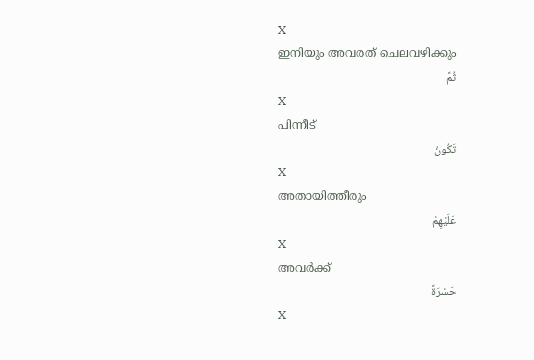X
ഇനിയും അവരത് ചെലവഴിക്കും
ثُمَّ
X
പിന്നീട്
تَكُونُ
X
അതായിത്തീരും
عَلَيْهِمْ
X
അവര്‍ക്ക്
حَسْرَةً
X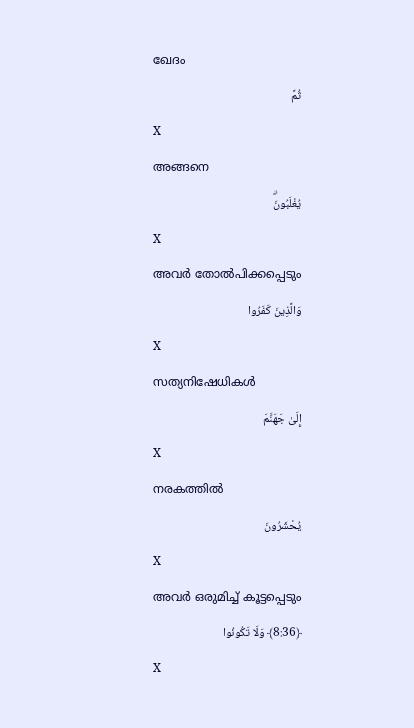ഖേദം
ثُمَّ
X
അങ്ങനെ
يُغْلَبُونَۗ
X
അവര്‍ തോല്‍പിക്കപ്പെടും
وَالَّذِينَ كَفَرُوا
X
സത്യനിഷേധികള്‍
إِلَىٰ جَهَنَّمَ
X
നരകത്തില്‍
يُحْشَرُونَ
X
അവര്‍ ഒരുമിച്ച് കൂട്ടപ്പെടും
﴿8:36﴾ وَلَا تَكُونُوا
X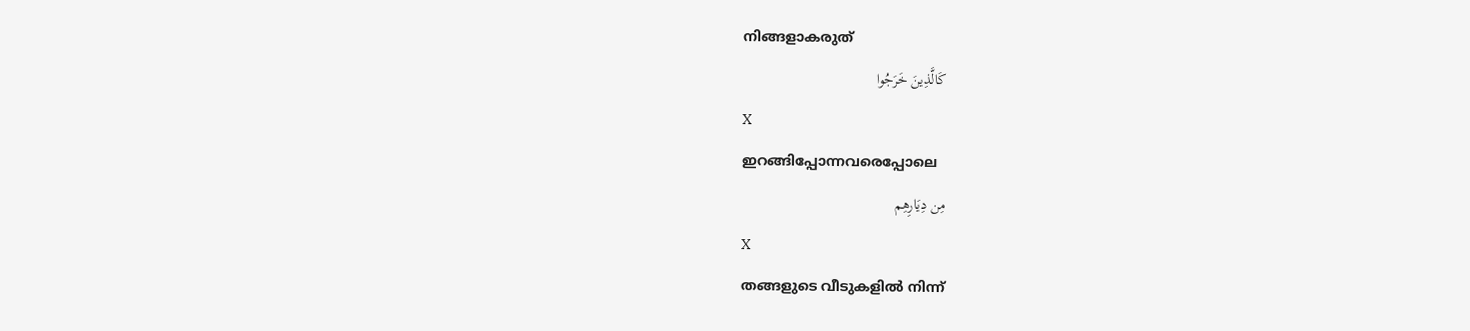നിങ്ങളാകരുത്
كَالَّذِينَ خَرَجُوا
X
ഇറങ്ങിപ്പോന്നവരെപ്പോലെ
مِن دِيَارِهِم
X
തങ്ങളുടെ വീടുകളില്‍ നിന്ന്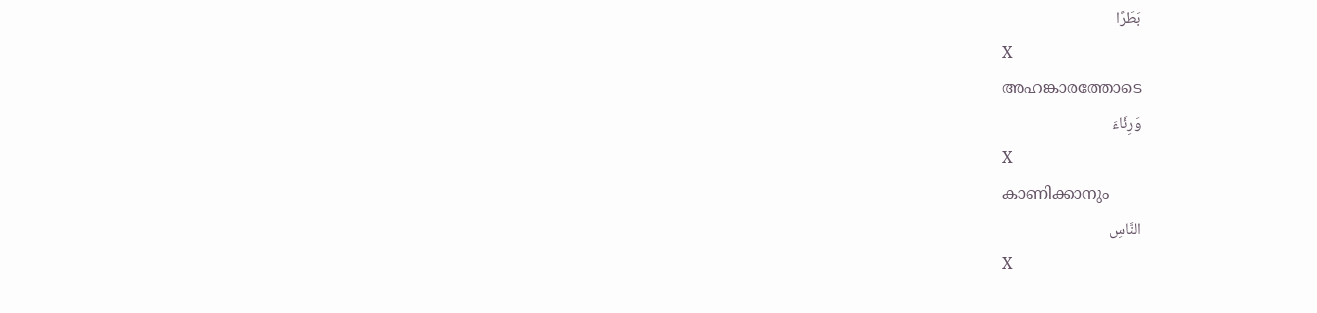بَطَرًا
X
അഹങ്കാരത്തോടെ
وَرِئَاءَ
X
കാണിക്കാനും
النَّاسِ
X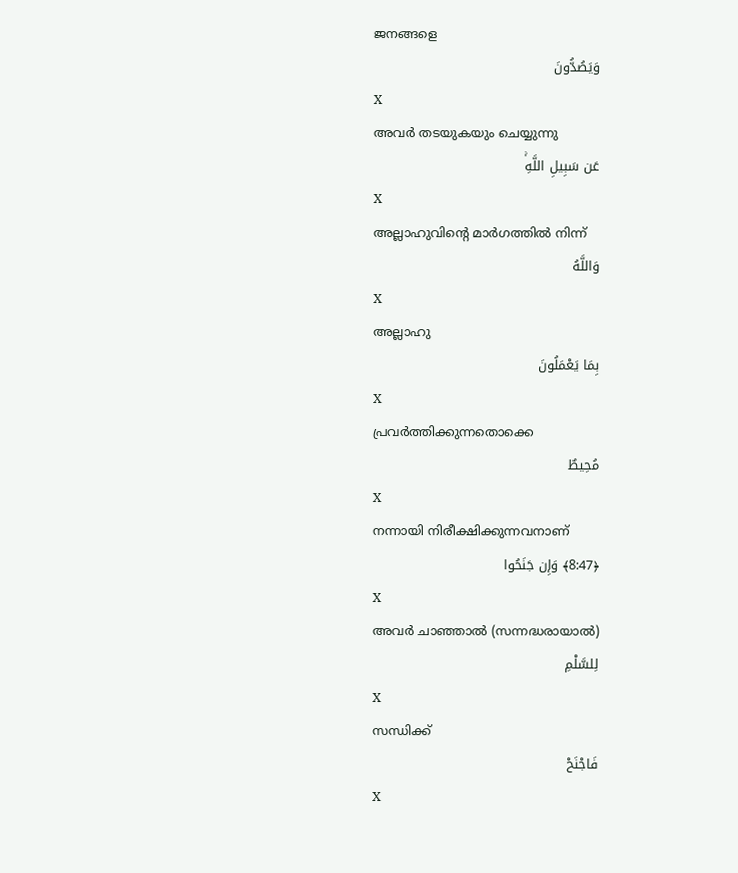ജനങ്ങളെ
وَيَصُدُّونَ
X
അവര്‍ തടയുകയും ചെയ്യുന്നു
عَن سَبِيلِ اللَّهِۚ
X
അല്ലാഹുവിന്റെ മാര്‍ഗത്തില്‍ നിന്ന്
وَاللَّهُ
X
അല്ലാഹു
بِمَا يَعْمَلُونَ
X
പ്രവര്‍ത്തിക്കുന്നതൊക്കെ
مُحِيطٌ
X
നന്നായി നിരീക്ഷിക്കുന്നവനാണ്
﴿8:47﴾ وَإِن جَنَحُوا
X
അവര്‍ ചാഞ്ഞാല്‍ (സന്നദ്ധരായാല്‍)
لِلسَّلْمِ
X
സന്ധിക്ക്
فَاجْنَحْ
X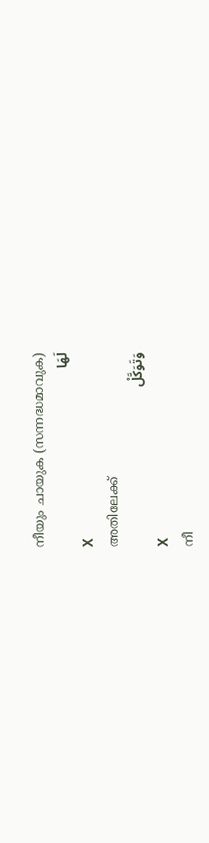നീയും ചായുക (സന്നദ്ധമാവുക)
لَهَا
X
അതിലേക്ക്
وَتَوَكَّلْ
X
നീ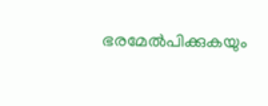ഭരമേല്‍പിക്കുകയും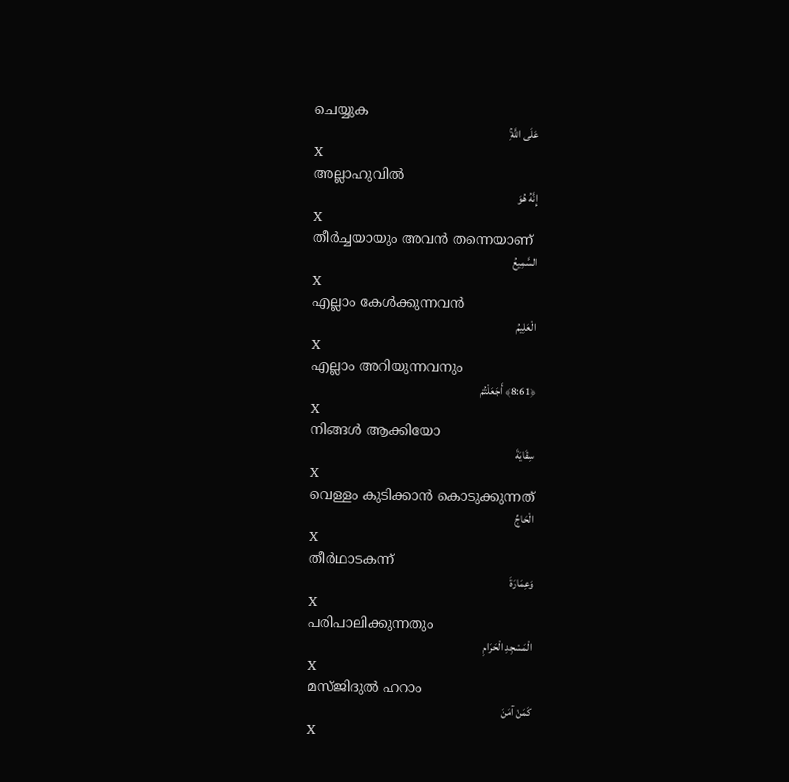ചെയ്യുക
عَلَى اللَّهِۚ
X
അല്ലാഹുവില്‍
إِنَّهُ هُوَ
X
തീര്‍ച്ചയായും അവന്‍ തന്നെയാണ്
السَّمِيعُ
X
എല്ലാം കേള്‍ക്കുന്നവന്‍
الْعَلِيمُ
X
എല്ലാം അറിയുന്നവനും
﴿8:61﴾ أَجَعَلْتُمْ
X
നിങ്ങള്‍ ആക്കിയോ
سِقَايَةَ
X
വെള്ളം കുടിക്കാന്‍ കൊടുക്കുന്നത്
الْحَاجِّ
X
തീര്‍ഥാടകന്ന്
وَعِمَارَةَ
X
പരിപാലിക്കുന്നതും
الْمَسْجِدِ الْحَرَامِ
X
മസ്ജിദുല്‍ ഹറാം
كَمَنْ آمَنَ
X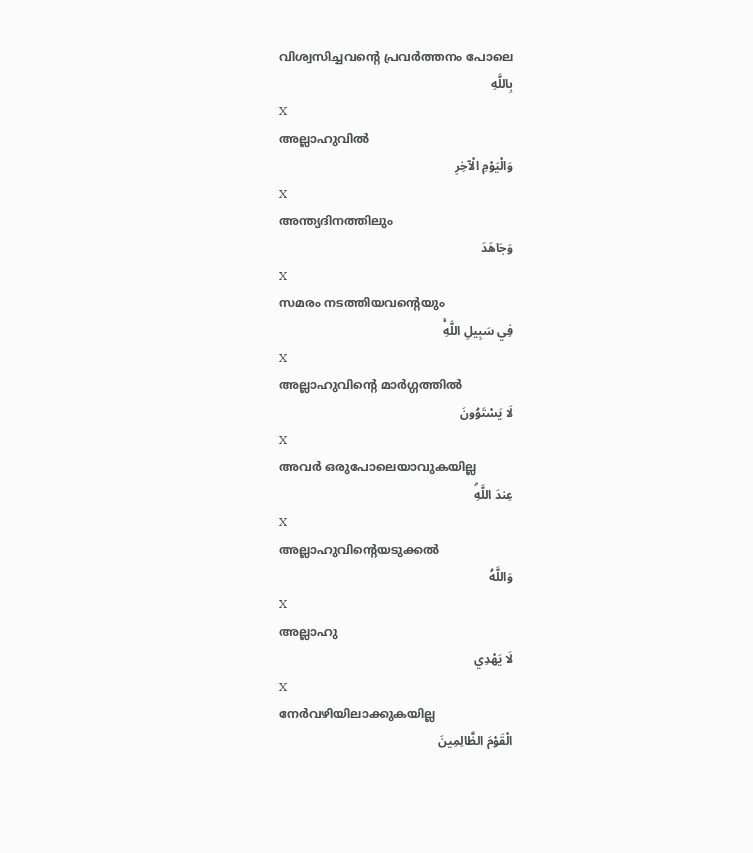വിശ്വസിച്ചവന്റെ പ്രവര്‍ത്തനം പോലെ
بِاللَّهِ
X
അല്ലാഹുവില്‍
وَالْيَوْمِ الْآخِرِ
X
അന്ത്യദിനത്തിലും
وَجَاهَدَ
X
സമരം നടത്തിയവന്റെയും
فِي سَبِيلِ اللَّهِۚ
X
അല്ലാഹുവിന്റെ മാര്‍ഗ്ഗത്തില്‍
لَا يَسْتَوُونَ
X
അവര്‍ ഒരുപോലെയാവുകയില്ല
عِندَ اللَّهِۗ
X
അല്ലാഹുവിന്റെയടുക്കല്‍
وَاللَّهُ
X
അല്ലാഹു
لَا يَهْدِي
X
നേര്‍വഴിയിലാക്കുകയില്ല
الْقَوْمَ الظَّالِمِينَ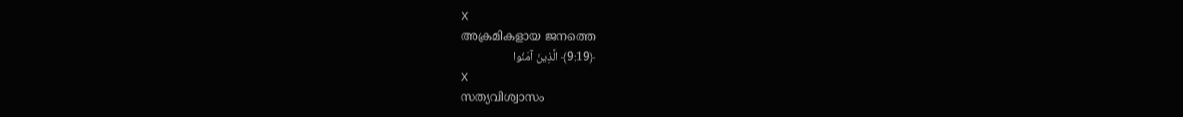X
അക്രമികളായ ജനത്തെ
﴿9:19﴾ الَّذِينَ آمَنُوا
X
സത്യവിശ്വാസം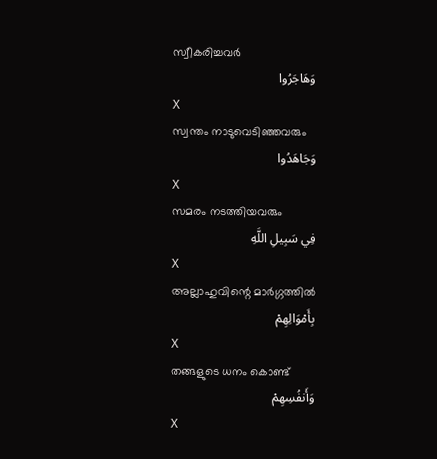സ്വീകരിച്ചവര്‍
وَهَاجَرُوا
X
സ്വന്തം നാടുവെടിഞ്ഞവരും
وَجَاهَدُوا
X
സമരം നടത്തിയവരും
فِي سَبِيلِ اللَّهِ
X
അല്ലാഹുവിന്റെ മാര്‍ഗ്ഗത്തില്‍
بِأَمْوَالِهِمْ
X
തങ്ങളുടെ ധനം കൊണ്ട്
وَأَنفُسِهِمْ
X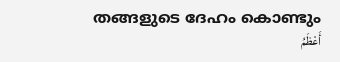തങ്ങളുടെ ദേഹം കൊണ്ടും
أَعْظَمُ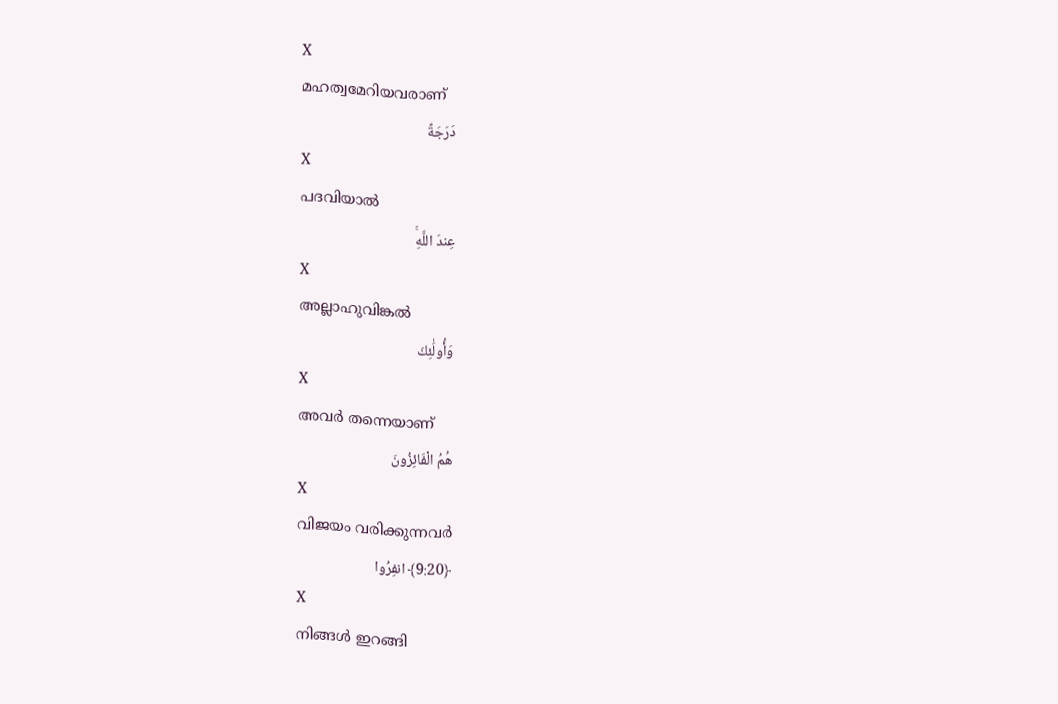X
മഹത്വമേറിയവരാണ്
دَرَجَةً
X
പദവിയാല്‍
عِندَ اللَّهِۚ
X
അല്ലാഹുവിങ്കല്‍
وَأُولَٰئِكَ
X
അവര്‍ തന്നെയാണ്
هُمُ الْفَائِزُونَ
X
വിജയം വരിക്കുന്നവര്‍
﴿9:20﴾ انفِرُوا
X
നിങ്ങള്‍ ഇറങ്ങി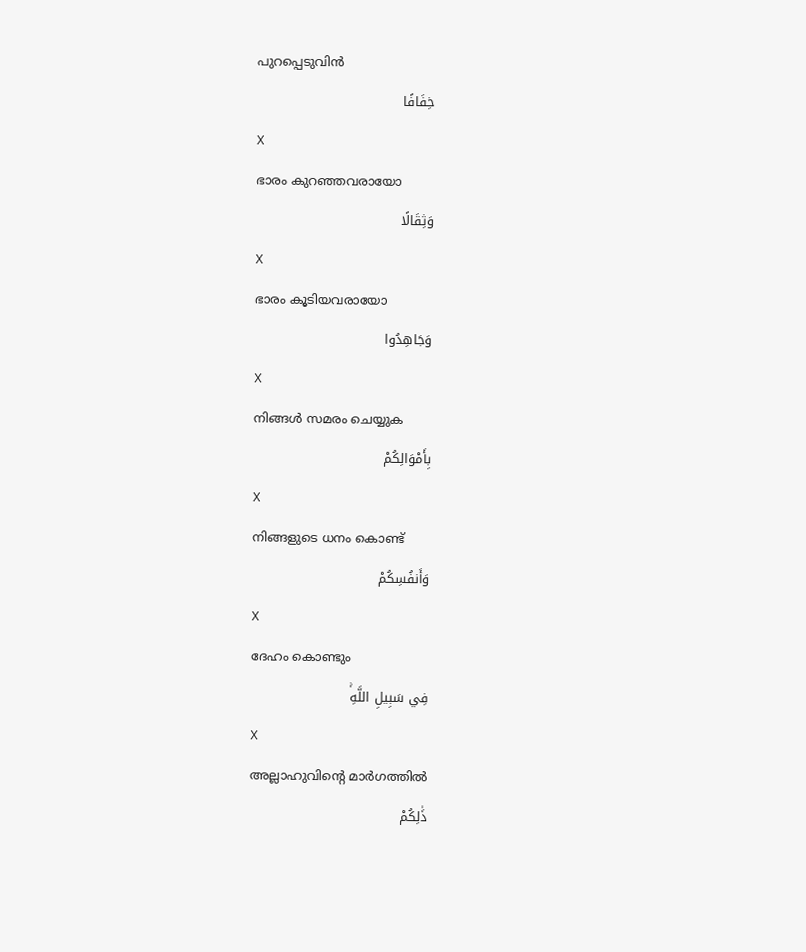പുറപ്പെടുവിന്‍
خِفَافًا
X
ഭാരം കുറഞ്ഞവരായോ
وَثِقَالًا
X
ഭാരം കൂടിയവരായോ
وَجَاهِدُوا
X
നിങ്ങള്‍ സമരം ചെയ്യുക
بِأَمْوَالِكُمْ
X
നിങ്ങളുടെ ധനം കൊണ്ട്
وَأَنفُسِكُمْ
X
ദേഹം കൊണ്ടും
فِي سَبِيلِ اللَّهِۚ
X
അല്ലാഹുവിന്റെ മാര്‍ഗത്തില്‍
ذَٰلِكُمْ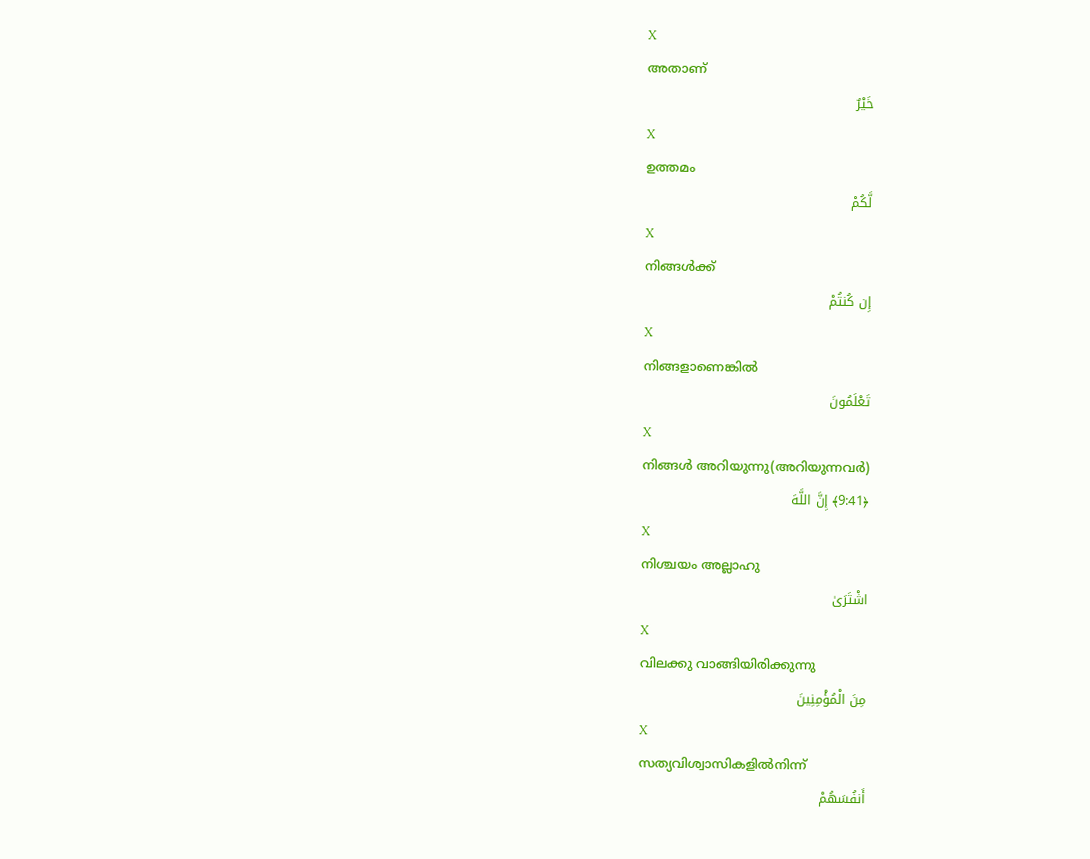X
അതാണ്
خَيْرٌ
X
ഉത്തമം
لَّكُمْ
X
നിങ്ങള്‍ക്ക്
إِن كُنتُمْ
X
നിങ്ങളാണെങ്കില്‍
تَعْلَمُونَ
X
നിങ്ങള്‍ അറിയുന്നു(അറിയുന്നവര്‍)
﴿9:41﴾ إِنَّ اللَّهَ
X
നിശ്ചയം അല്ലാഹു
اشْتَرَىٰ
X
വിലക്കു വാങ്ങിയിരിക്കുന്നു
مِنَ الْمُؤْمِنِينَ
X
സത്യവിശ്വാസികളില്‍നിന്ന്
أَنفُسَهُمْ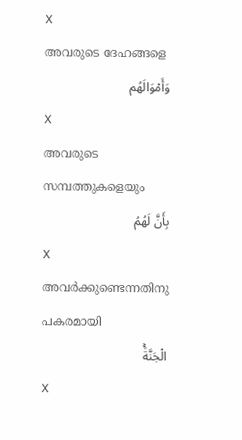X
അവരുടെ ദേഹങ്ങളെ
وَأَمْوَالَهُم
X
അവരുടെ സമ്പത്തുകളെയും
بِأَنَّ لَهُمُ
X
അവര്‍ക്കുണ്ടെന്നതിനു പകരമായി
الْجَنَّةَۚ
X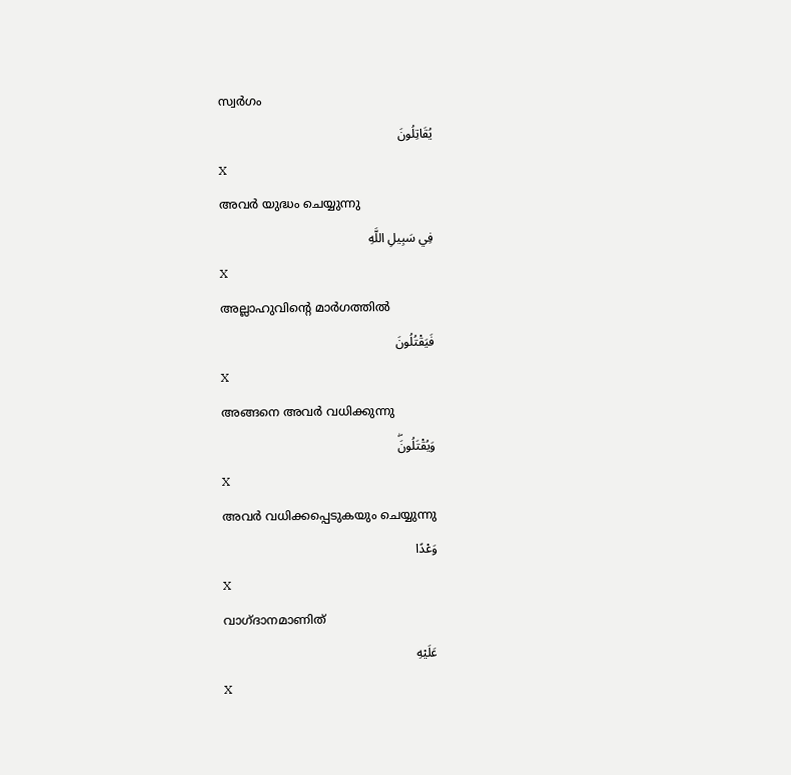സ്വര്‍ഗം
يُقَاتِلُونَ
X
അവര്‍ യുദ്ധം ചെയ്യുന്നു
فِي سَبِيلِ اللَّهِ
X
അല്ലാഹുവിന്റെ മാര്‍ഗത്തില്‍
فَيَقْتُلُونَ
X
അങ്ങനെ അവര്‍ വധിക്കുന്നു
وَيُقْتَلُونَۖ
X
അവര്‍ വധിക്കപ്പെടുകയും ചെയ്യുന്നു
وَعْدًا
X
വാഗ്ദാനമാണിത്
عَلَيْهِ
X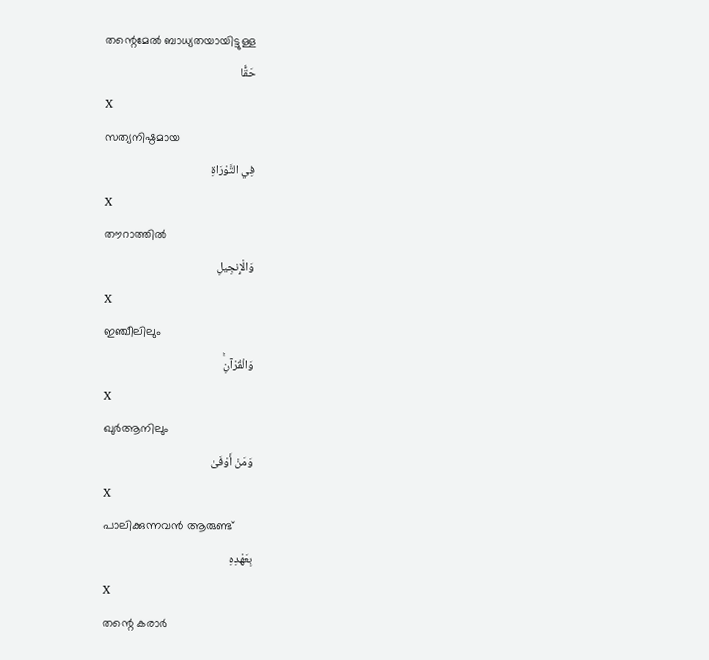തന്റെമേല്‍ ബാധ്യതയായിട്ടുള്ള
حَقًّا
X
സത്യനിഷ്ഠമായ
فِي التَّوْرَاةِ
X
തൗറാത്തില്‍
وَالْإِنجِيلِ
X
ഇഞ്ചീലിലും
وَالْقُرْآنِۚ
X
ഖുര്‍ആനിലും
وَمَنْ أَوْفَىٰ
X
പാലിക്കുന്നവന്‍ ആരുണ്ട്
بِعَهْدِهِ
X
തന്റെ കരാര്‍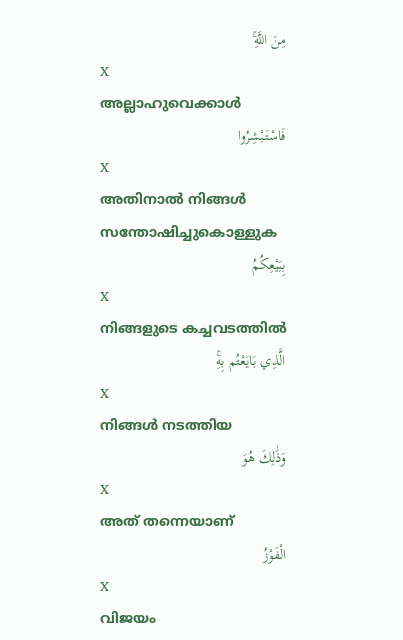مِنَ اللَّهِۚ
X
അല്ലാഹുവെക്കാള്‍
فَاسْتَبْشِرُوا
X
അതിനാല്‍ നിങ്ങള്‍ സന്തോഷിച്ചുകൊള്ളുക
بِبَيْعِكُمُ
X
നിങ്ങളുടെ കച്ചവടത്തില്‍
الَّذِي بَايَعْتُم بِهِۚ
X
നിങ്ങള്‍ നടത്തിയ
وَذَٰلِكَ هُوَ
X
അത് തന്നെയാണ്
الْفَوْزُ
X
വിജയം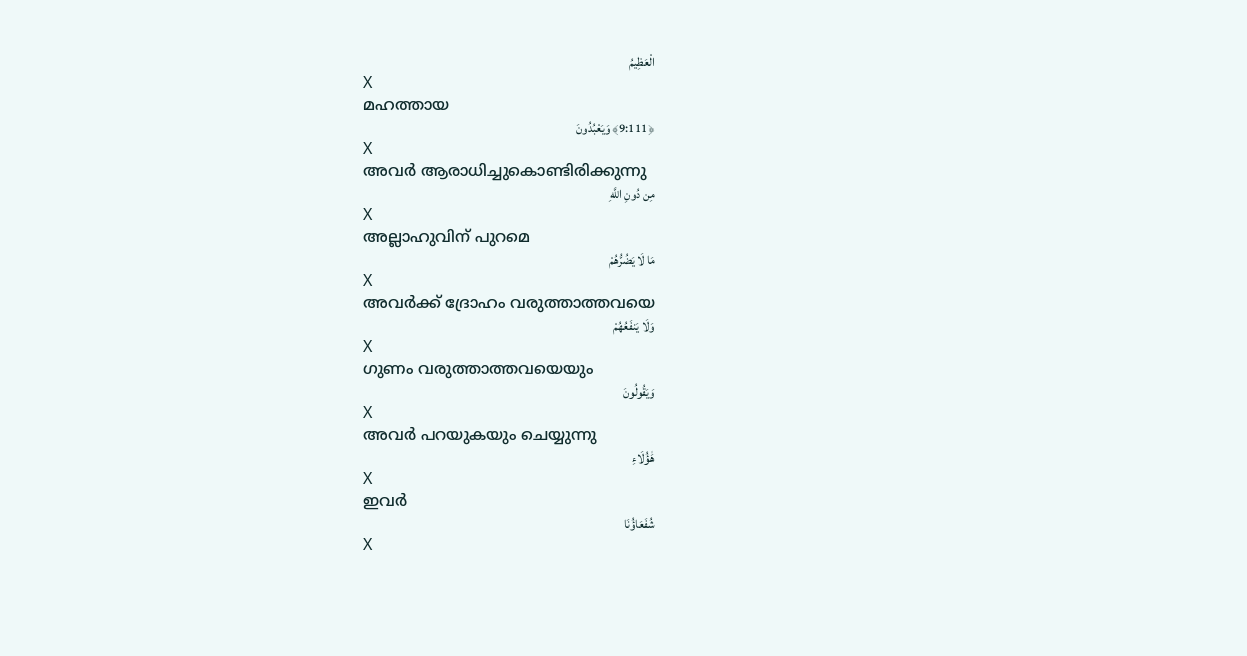الْعَظِيمُ
X
മഹത്തായ
﴿9:111﴾ وَيَعْبُدُونَ
X
അവര്‍ ആരാധിച്ചുകൊണ്ടിരിക്കുന്നു
مِن دُونِ اللَّهِ
X
അല്ലാഹുവിന് പുറമെ
مَا لَا يَضُرُّهُمْ
X
അവര്‍ക്ക് ദ്രോഹം വരുത്താത്തവയെ
وَلَا يَنفَعُهُمْ
X
ഗുണം വരുത്താത്തവയെയും
وَيَقُولُونَ
X
അവര്‍ പറയുകയും ചെയ്യുന്നു
هَٰؤُلَاءِ
X
ഇവര്‍
شُفَعَاؤُنَا
X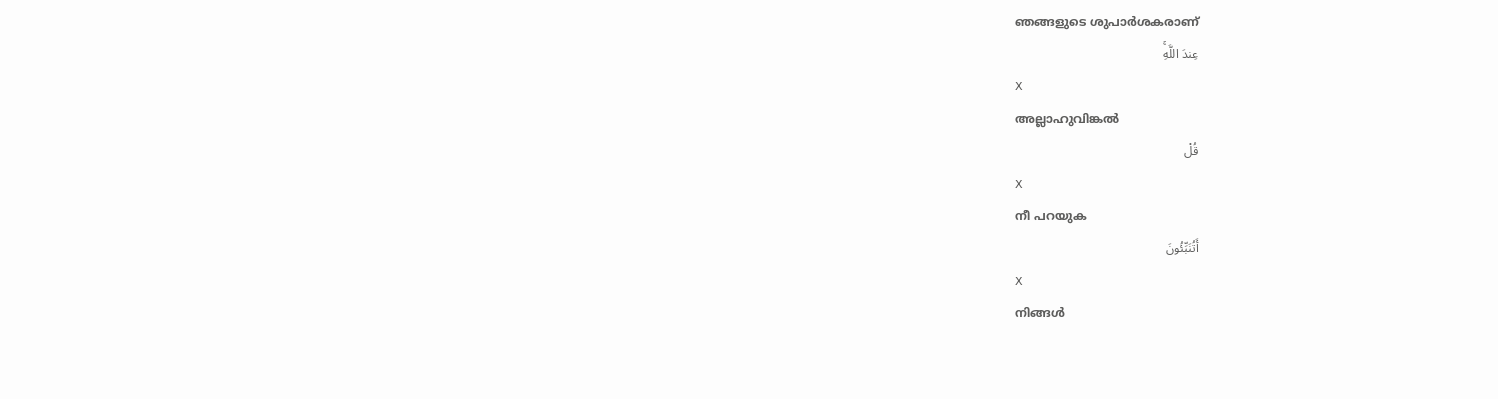ഞങ്ങളുടെ ശുപാര്‍ശകരാണ്
عِندَ اللَّهِۚ
X
അല്ലാഹുവിങ്കല്‍
قُلْ
X
നീ പറയുക
أَتُنَبِّئُونَ
X
നിങ്ങള്‍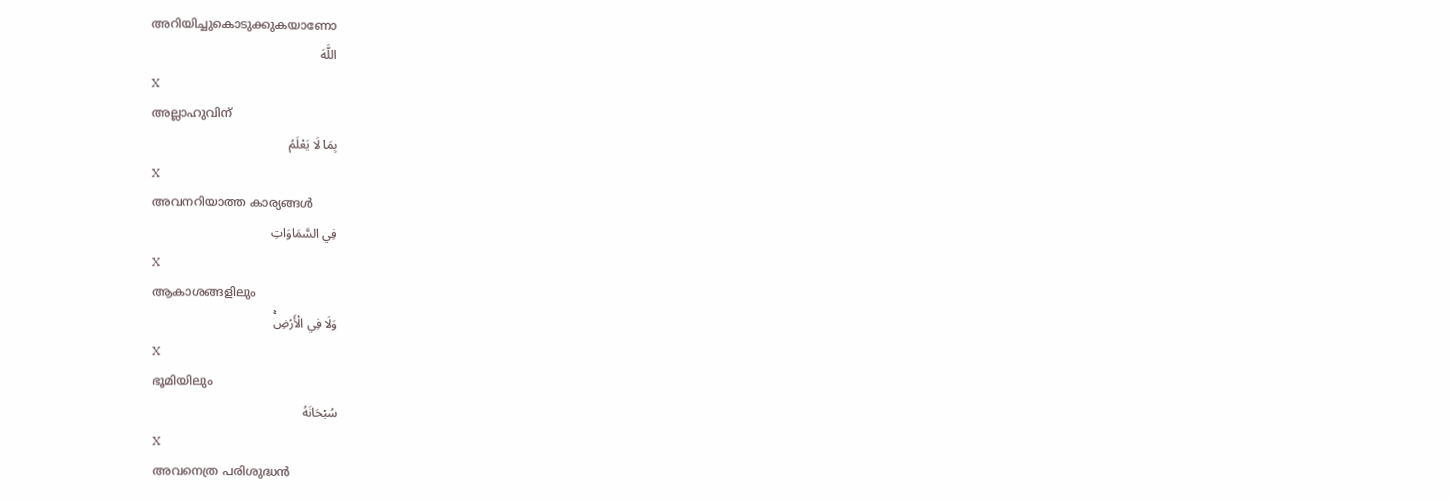അറിയിച്ചുകൊടുക്കുകയാണോ
اللَّهَ
X
അല്ലാഹുവിന്
بِمَا لَا يَعْلَمُ
X
അവനറിയാത്ത കാര്യങ്ങള്‍
فِي السَّمَاوَاتِ
X
ആകാശങ്ങളിലും
وَلَا فِي الْأَرْضِۚ
X
ഭൂമിയിലും
سُبْحَانَهُ
X
അവനെത്ര പരിശുദ്ധന്‍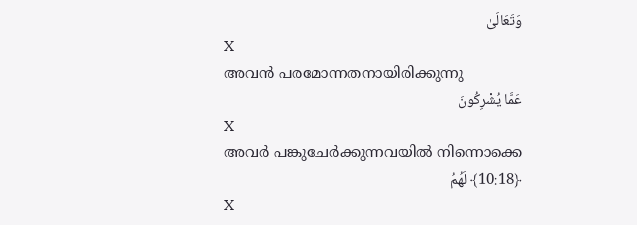وَتَعَالَىٰ
X
അവന്‍ പരമോന്നതനായിരിക്കുന്നു
عَمَّا يُشْرِكُونَ
X
അവര്‍ പങ്കുചേര്‍ക്കുന്നവയില്‍ നിന്നൊക്കെ
﴿10:18﴾ لَهُمُ
X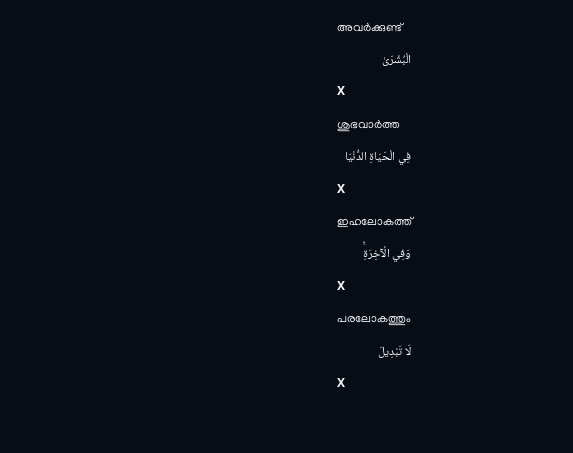അവര്‍ക്കുണ്ട്
الْبُشْرَىٰ
X
ശുഭവാര്‍ത്ത
فِي الْحَيَاةِ الدُّنْيَا
X
ഇഹലോകത്ത്
وَفِي الْآخِرَةِۚ
X
പരലോകത്തും
لَا تَبْدِيلَ
X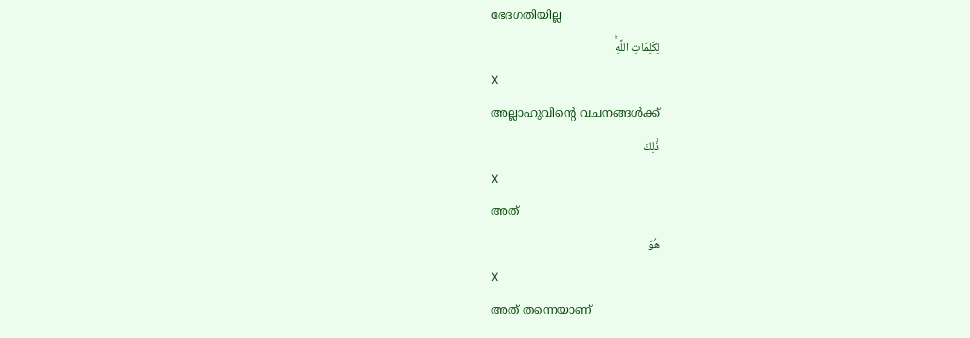ഭേദഗതിയില്ല
لِكَلِمَاتِ اللَّهِۚ
X
അല്ലാഹുവിന്റെ വചനങ്ങള്‍ക്ക്
ذَٰلِكَ
X
അത്
هُوَ
X
അത് തന്നെയാണ്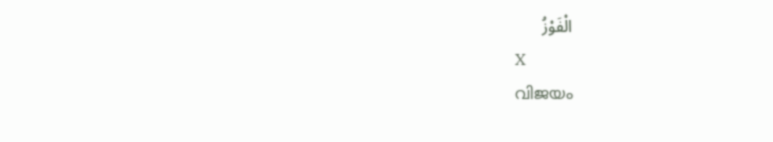الْفَوْزُ
X
വിജയം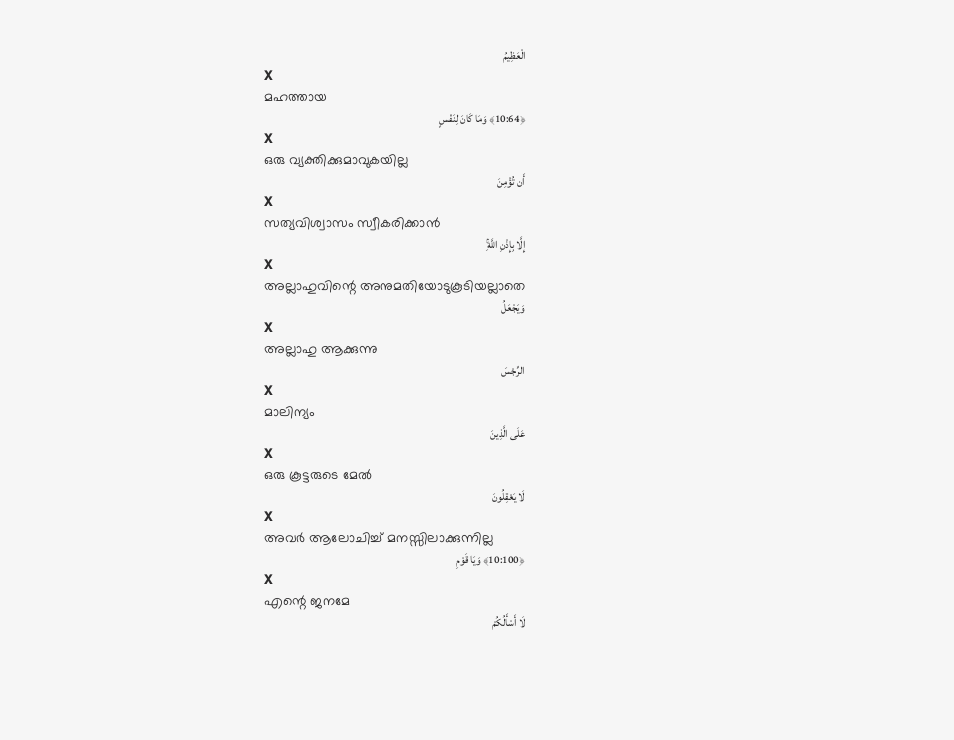الْعَظِيمُ
X
മഹത്തായ
﴿10:64﴾ وَمَا كَانَ لِنَفْسٍ
X
ഒരു വ്യക്തിക്കുമാവുകയില്ല
أَن تُؤْمِنَ
X
സത്യവിശ്വാസം സ്വീകരിക്കാന്‍
إِلَّا بِإِذْنِ اللَّهِۚ
X
അല്ലാഹുവിന്റെ അനുമതിയോടുകൂടിയല്ലാതെ
وَيَجْعَلُ
X
അല്ലാഹു ആക്കുന്നു
الرِّجْسَ
X
മാലിന്യം
عَلَى الَّذِينَ
X
ഒരു കൂട്ടരുടെ മേല്‍
لَا يَعْقِلُونَ
X
അവര്‍ ആലോചിച്ച് മനസ്സിലാക്കുന്നില്ല
﴿10:100﴾ وَيَا قَوْمِ
X
എന്റെ ജനമേ
لَا أَسْأَلُكُمْ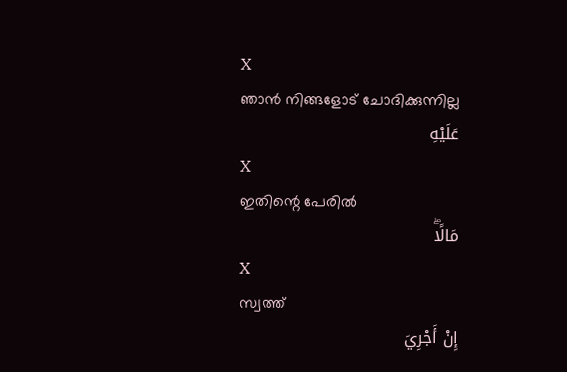X
ഞാന്‍ നിങ്ങളോട് ചോദിക്കുന്നില്ല
عَلَيْهِ
X
ഇതിന്റെ പേരില്‍
مَالًاۖ
X
സ്വത്ത്
إِنْ أَجْرِيَ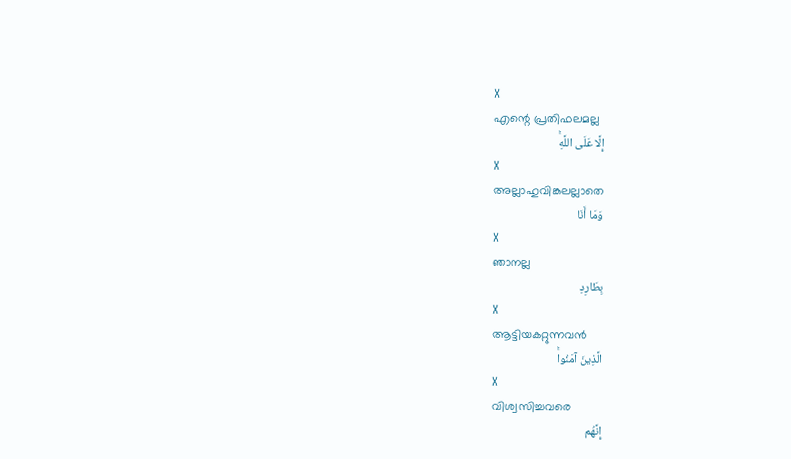X
എന്റെ പ്രതിഫലമല്ല
إِلَّا عَلَى اللَّهِۚ
X
അല്ലാഹുവിങ്കലല്ലാതെ
وَمَا أَنَا
X
ഞാനല്ല
بِطَارِدِ
X
ആട്ടിയകറ്റുന്നവന്‍
الَّذِينَ آمَنُواۚ
X
വിശ്വസിച്ചവരെ
إِنَّهُم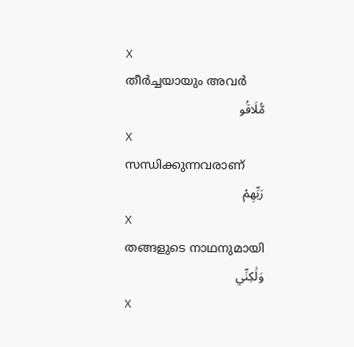X
തീര്‍ച്ചയായും അവര്‍
مُّلَاقُو
X
സന്ധിക്കുന്നവരാണ്
رَبِّهِمْ
X
തങ്ങളുടെ നാഥനുമായി
وَلَٰكِنِّي
X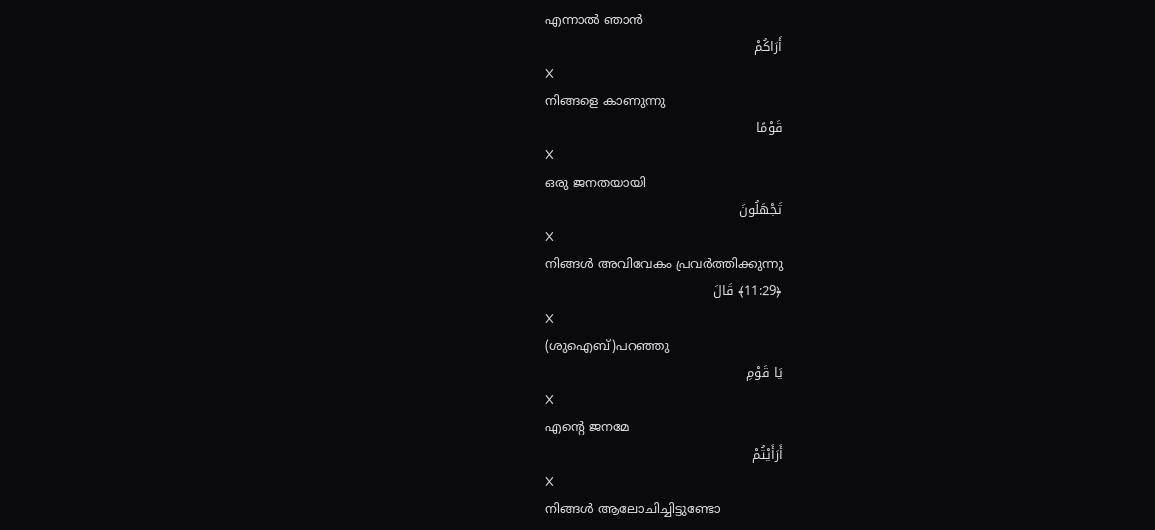എന്നാല്‍ ഞാന്‍
أَرَاكُمْ
X
നിങ്ങളെ കാണുന്നു
قَوْمًا
X
ഒരു ജനതയായി
تَجْهَلُونَ
X
നിങ്ങള്‍ അവിവേകം പ്രവര്‍ത്തിക്കുന്നു
﴿11:29﴾ قَالَ
X
(ശുഐബ്)പറഞ്ഞു
يَا قَوْمِ
X
എന്റെ ജനമേ
أَرَأَيْتُمْ
X
നിങ്ങള്‍ ആലോചിച്ചിട്ടുണ്ടോ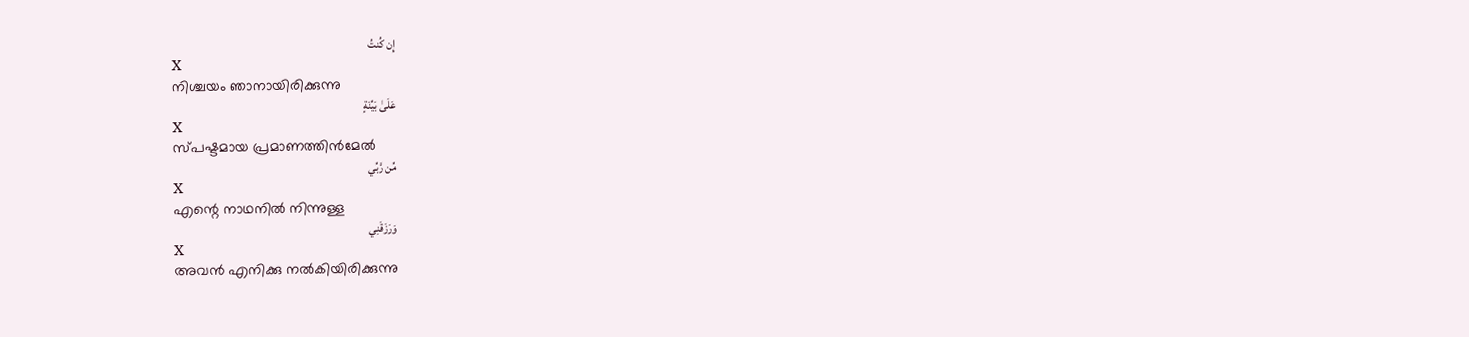إِن كُنتُ
X
നിശ്ചയം ഞാനായിരിക്കുന്നു
عَلَىٰ بَيِّنَةٍ
X
സ്പഷ്ടമായ പ്രമാണത്തിന്‍മേല്‍
مِّن رَّبِّي
X
എന്റെ നാഥനില്‍ നിന്നുള്ള
وَرَزَقَنِي
X
അവന്‍ എനിക്കു നല്‍കിയിരിക്കുന്നു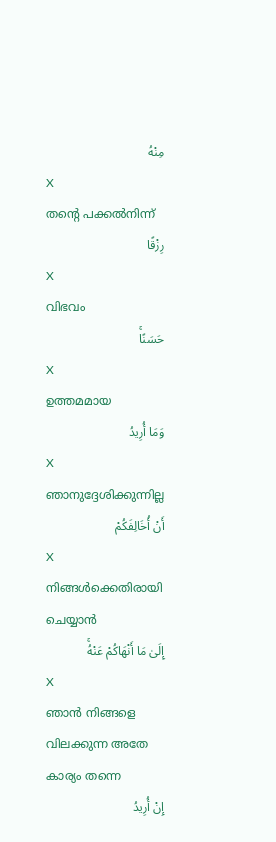مِنْهُ
X
തന്റെ പക്കല്‍നിന്ന്
رِزْقًا
X
വിഭവം
حَسَنًاۚ
X
ഉത്തമമായ
وَمَا أُرِيدُ
X
ഞാനുദ്ദേശിക്കുന്നില്ല
أَنْ أُخَالِفَكُمْ
X
നിങ്ങള്‍ക്കെതിരായി ചെയ്യാന്‍
إِلَىٰ مَا أَنْهَاكُمْ عَنْهُۚ
X
ഞാന്‍ നിങ്ങളെ വിലക്കുന്ന അതേ കാര്യം തന്നെ
إِنْ أُرِيدُ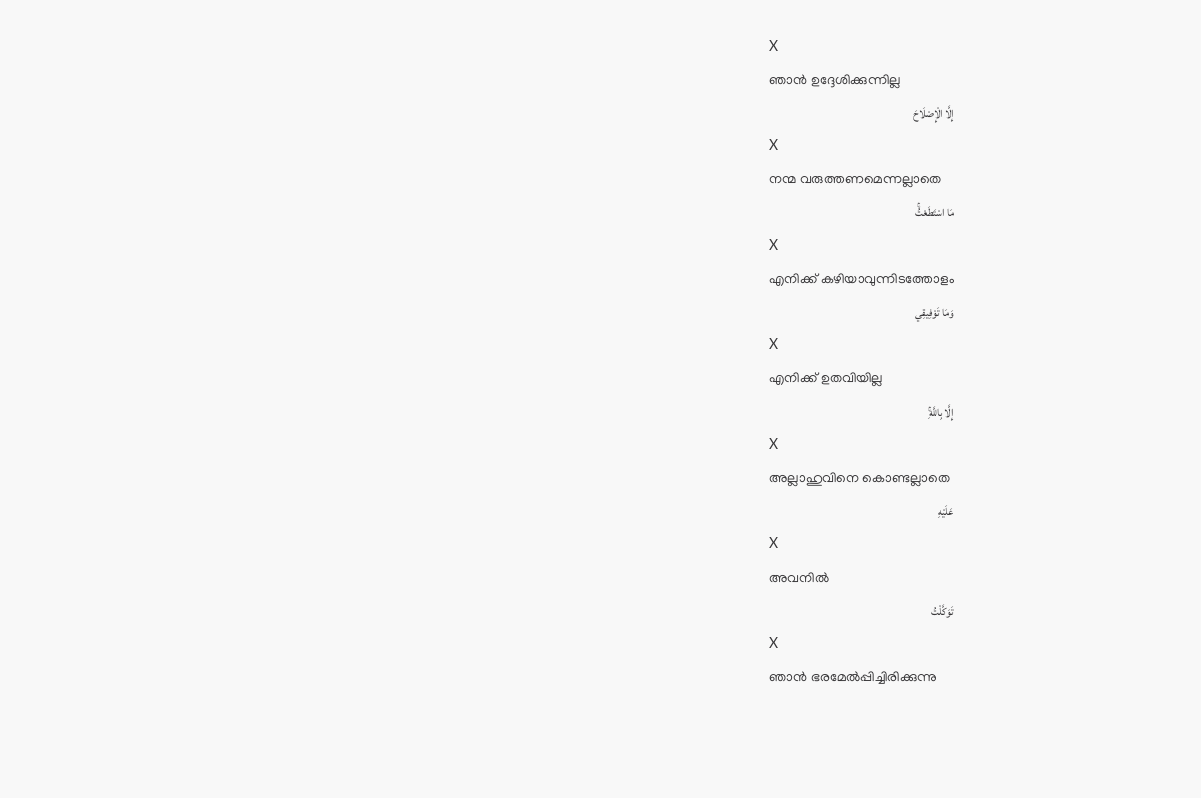X
ഞാന്‍ ഉദ്ദേശിക്കുന്നില്ല
إِلَّا الْإِصْلَاحَ
X
നന്മ വരുത്തണമെന്നല്ലാതെ
مَا اسْتَطَعْتُۚ
X
എനിക്ക് കഴിയാവുന്നിടത്തോളം
وَمَا تَوْفِيقِي
X
എനിക്ക് ഉതവിയില്ല
إِلَّا بِاللَّهِۚ
X
അല്ലാഹുവിനെ കൊണ്ടല്ലാതെ
عَلَيْهِ
X
അവനില്‍
تَوَكَّلْتُ
X
ഞാന്‍ ഭരമേല്‍പ്പിച്ചിരിക്കുന്നു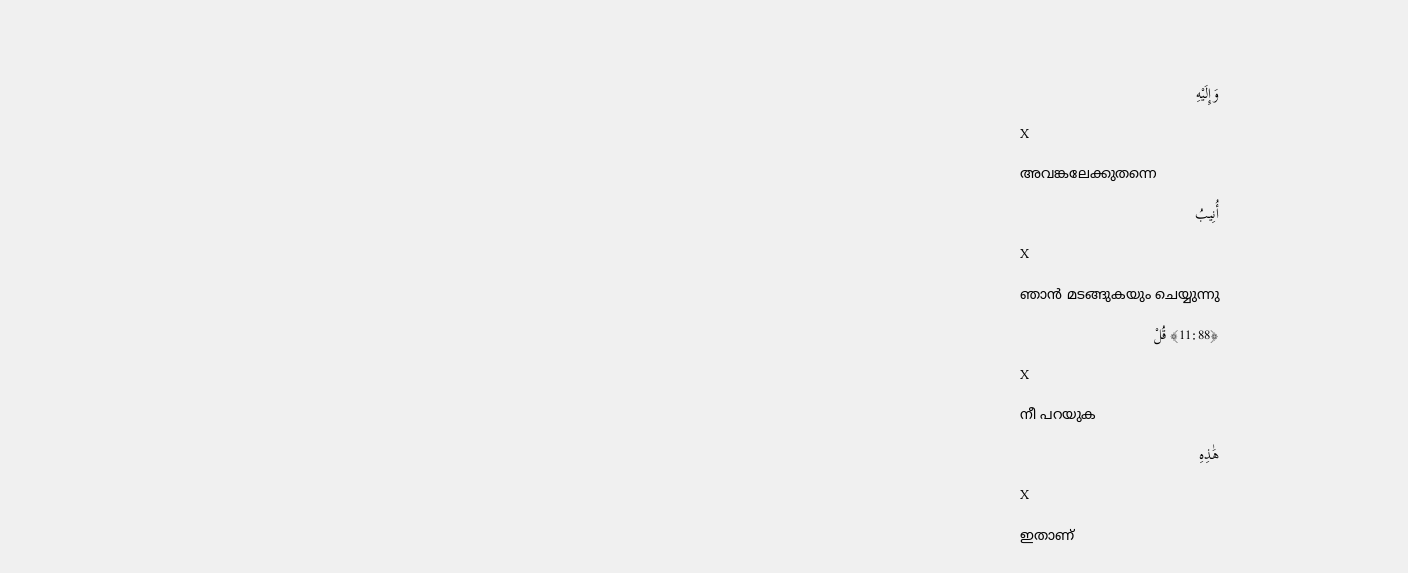وَإِلَيْهِ
X
അവങ്കലേക്കുതന്നെ
أُنِيبُ
X
ഞാന്‍ മടങ്ങുകയും ചെയ്യുന്നു
﴿11:88﴾ قُلْ
X
നീ പറയുക
هَٰذِهِ
X
ഇതാണ്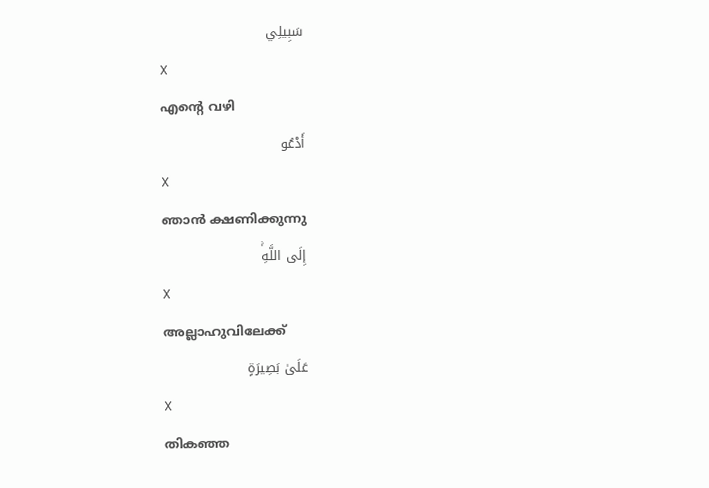سَبِيلِي
X
എന്റെ വഴി
أَدْعُو
X
ഞാന്‍ ക്ഷണിക്കുന്നു
إِلَى اللَّهِۚ
X
അല്ലാഹുവിലേക്ക്
عَلَىٰ بَصِيرَةٍ
X
തികഞ്ഞ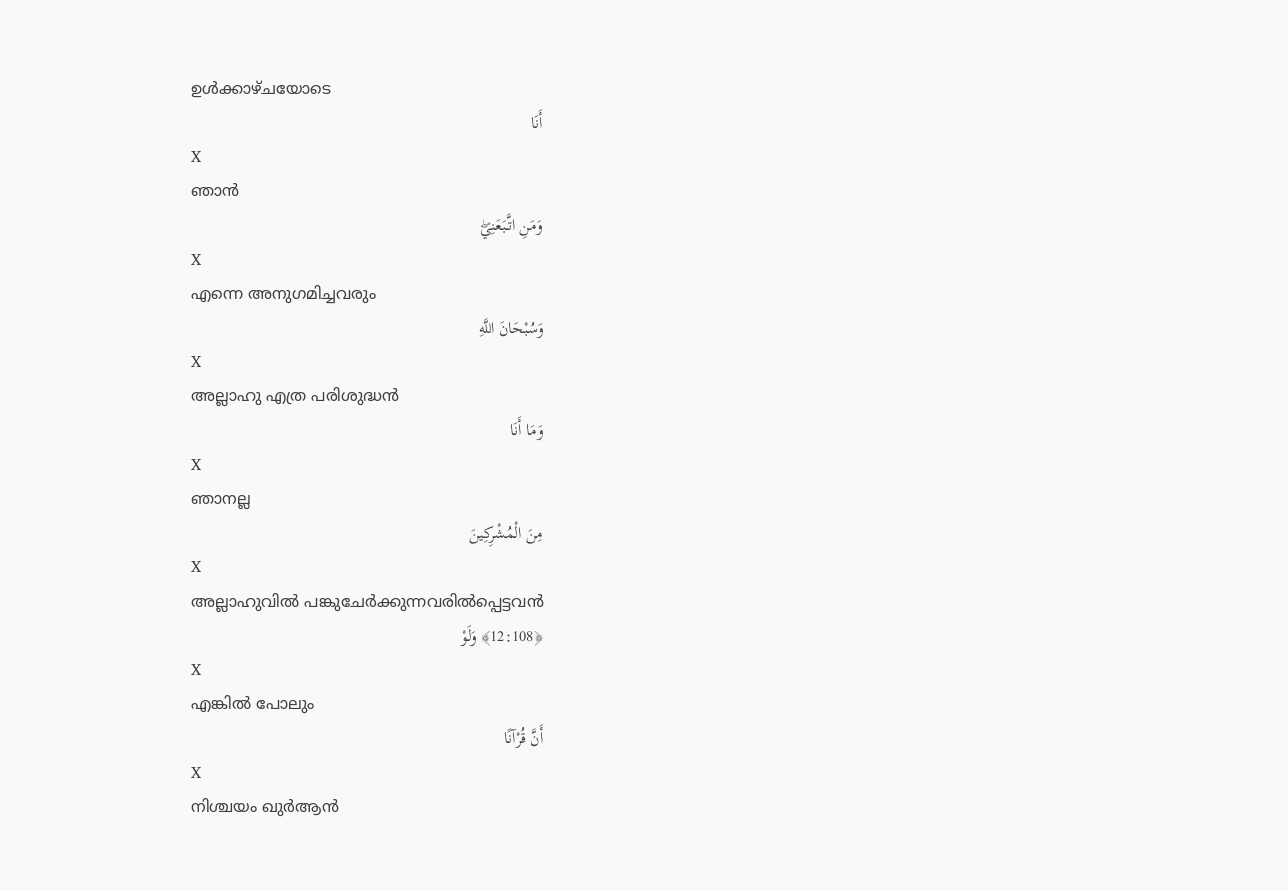ഉള്‍ക്കാഴ്ചയോടെ
أَنَا
X
ഞാന്‍
وَمَنِ اتَّبَعَنِيۖ
X
എന്നെ അനുഗമിച്ചവരും
وَسُبْحَانَ اللَّهِ
X
അല്ലാഹു എത്ര പരിശുദ്ധന്‍
وَمَا أَنَا
X
ഞാനല്ല
مِنَ الْمُشْرِكِينَ
X
അല്ലാഹുവില്‍ പങ്കുചേര്‍ക്കുന്നവരില്‍പ്പെട്ടവന്‍
﴿12:108﴾ وَلَوْ
X
എങ്കില്‍ പോലും
أَنَّ قُرْآنًا
X
നിശ്ചയം ഖുര്‍ആന്‍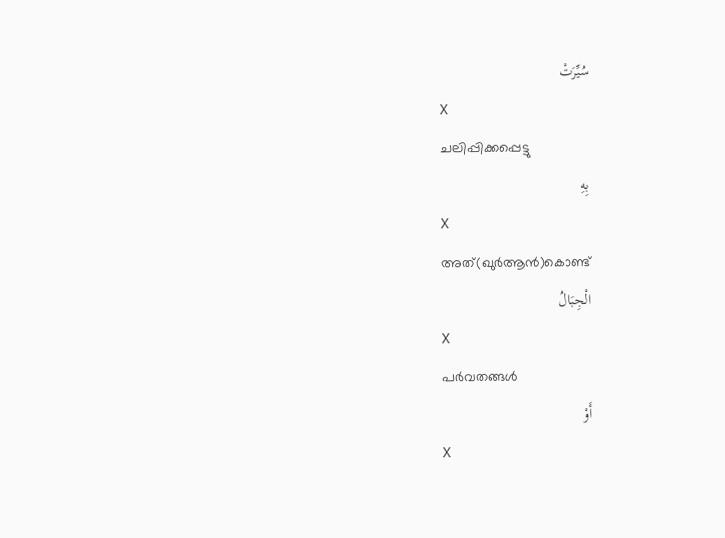سُيِّرَتْ
X
ചലിപ്പിക്കപ്പെട്ടു
بِهِ
X
അത്(ഖുര്‍ആന്‍)കൊണ്ട്
الْجِبَالُ
X
പര്‍വതങ്ങള്‍
أَوْ
X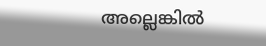അല്ലെങ്കില്‍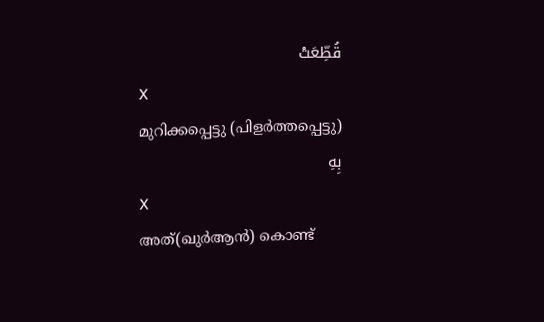قُطِّعَتْ
X
മുറിക്കപ്പെട്ടു (പിളര്‍ത്തപ്പെട്ടു)
بِهِ
X
അത്(ഖുര്‍ആന്‍) കൊണ്ട്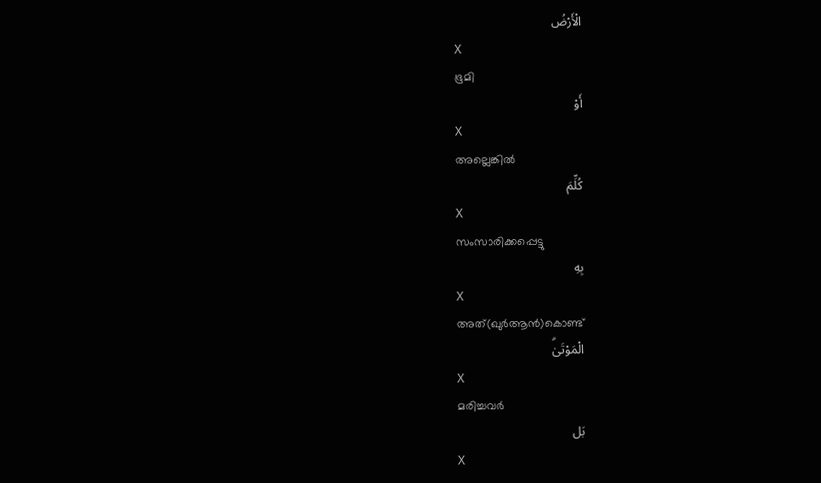الْأَرْضُ
X
ഭൂമി
أَوْ
X
അല്ലെങ്കില്‍
كُلِّمَ
X
സംസാരിക്കപ്പെട്ടു
بِهِ
X
അത്(ഖുര്‍ആന്‍)കൊണ്ട്
الْمَوْتَىٰۗ
X
മരിച്ചവര്‍
بَل
X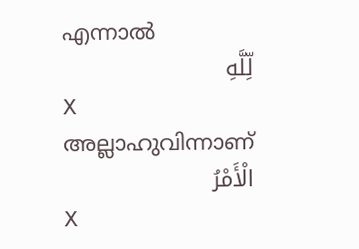എന്നാല്‍
لِّلَّهِ
X
അല്ലാഹുവിന്നാണ്
الْأَمْرُ
X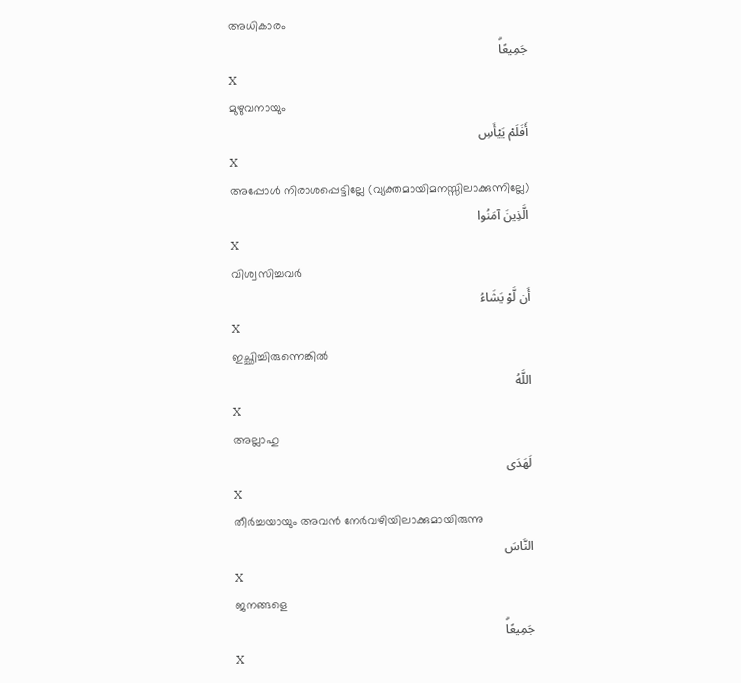അധികാരം
جَمِيعًاۗ
X
മുഴുവനായും
أَفَلَمْ يَيْأَسِ
X
അപ്പോള്‍ നിരാശപ്പെട്ടില്ലേ (വ്യക്തമായിമനസ്സിലാക്കുന്നില്ലേ)
الَّذِينَ آمَنُوا
X
വിശ്വസിച്ചവര്‍
أَن لَّوْ يَشَاءُ
X
ഇച്ഛിച്ചിരുന്നെങ്കില്‍
اللَّهُ
X
അല്ലാഹു
لَهَدَى
X
തീര്‍ച്ചയായും അവന്‍ നേര്‍വഴിയിലാക്കുമായിരുന്നു
النَّاسَ
X
ജനങ്ങളെ
جَمِيعًاۗ
X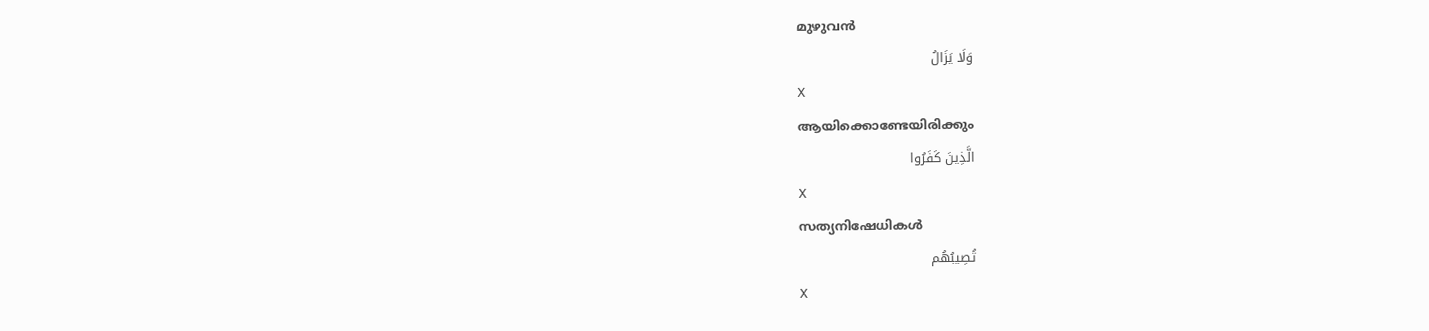മുഴുവന്‍
وَلَا يَزَالُ
X
ആയിക്കൊണ്ടേയിരിക്കും
الَّذِينَ كَفَرُوا
X
സത്യനിഷേധികള്‍
تُصِيبُهُم
X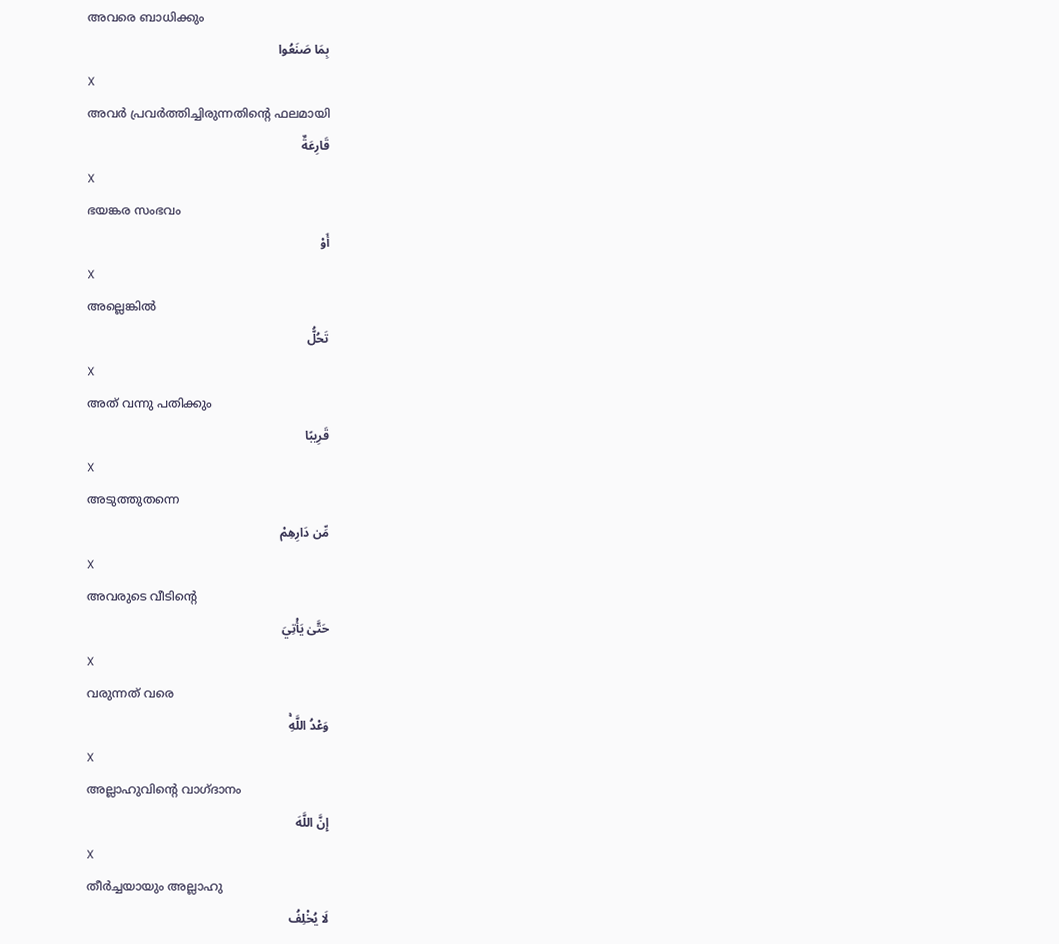അവരെ ബാധിക്കും
بِمَا صَنَعُوا
X
അവര്‍ പ്രവര്‍ത്തിച്ചിരുന്നതിന്റെ ഫലമായി
قَارِعَةٌ
X
ഭയങ്കര സംഭവം
أَوْ
X
അല്ലെങ്കില്‍
تَحُلُّ
X
അത് വന്നു പതിക്കും
قَرِيبًا
X
അടുത്തുതന്നെ
مِّن دَارِهِمْ
X
അവരുടെ വീടിന്റെ
حَتَّىٰ يَأْتِيَ
X
വരുന്നത് വരെ
وَعْدُ اللَّهِۚ
X
അല്ലാഹുവിന്റെ വാഗ്ദാനം
إِنَّ اللَّهَ
X
തീര്‍ച്ചയായും അല്ലാഹു
لَا يُخْلِفُ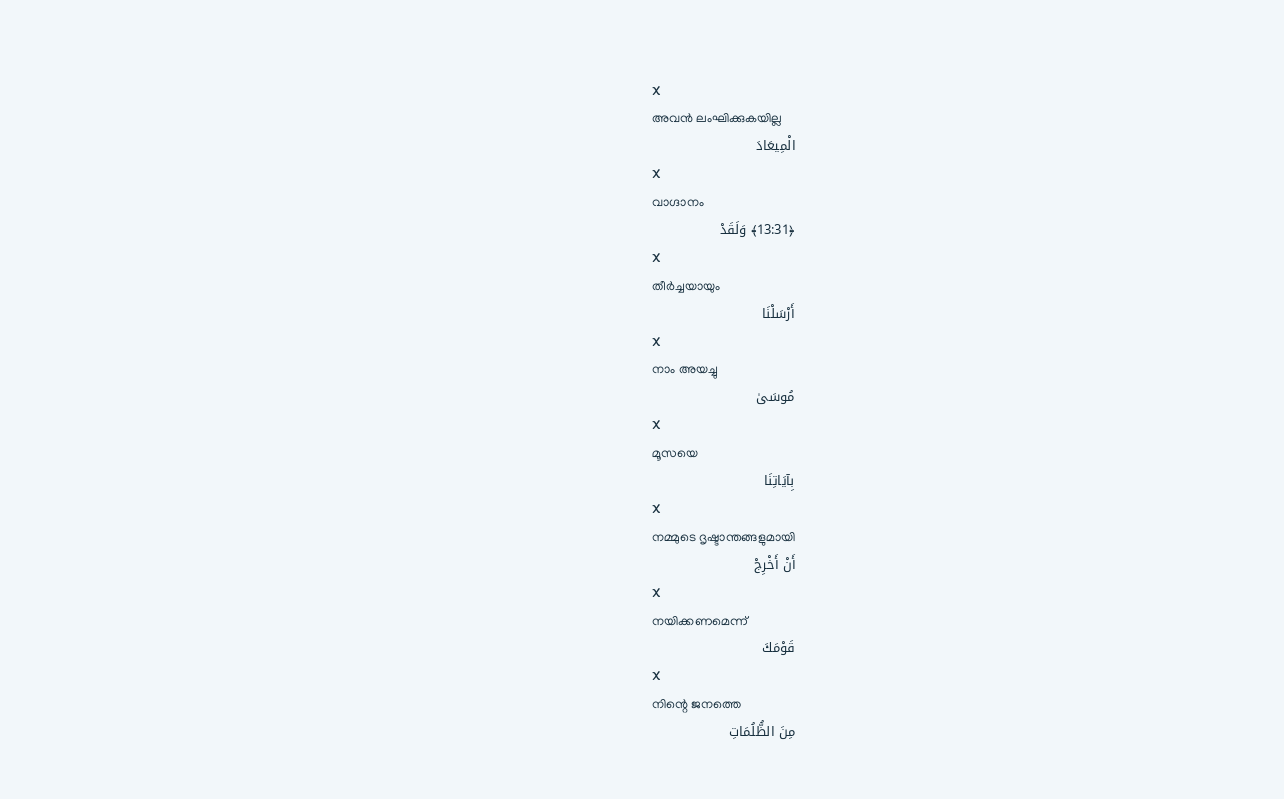X
അവന്‍ ലംഘിക്കുകയില്ല
الْمِيعَادَ
X
വാഗ്ദാനം
﴿13:31﴾ وَلَقَدْ
X
തീര്‍ച്ചയായും
أَرْسَلْنَا
X
നാം അയച്ചു
مُوسَىٰ
X
മൂസയെ
بِآيَاتِنَا
X
നമ്മുടെ ദൃഷ്ടാന്തങ്ങളുമായി
أَنْ أَخْرِجْ
X
നയിക്കണമെന്ന്
قَوْمَكَ
X
നിന്റെ ജനത്തെ
مِنَ الظُّلُمَاتِ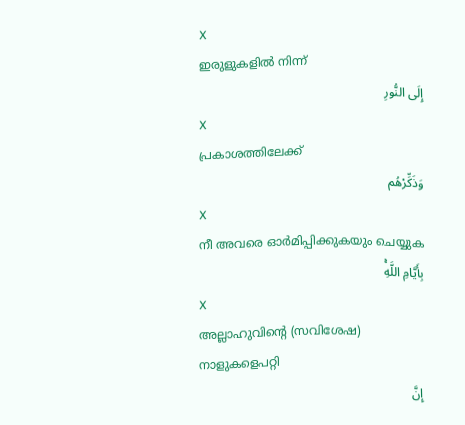X
ഇരുളുകളില്‍ നിന്ന്
إِلَى النُّورِ
X
പ്രകാശത്തിലേക്ക്
وَذَكِّرْهُم
X
നീ അവരെ ഓര്‍മിപ്പിക്കുകയും ചെയ്യുക
بِأَيَّامِ اللَّهِۚ
X
അല്ലാഹുവിന്റെ (സവിശേഷ) നാളുകളെപറ്റി
إِنَّ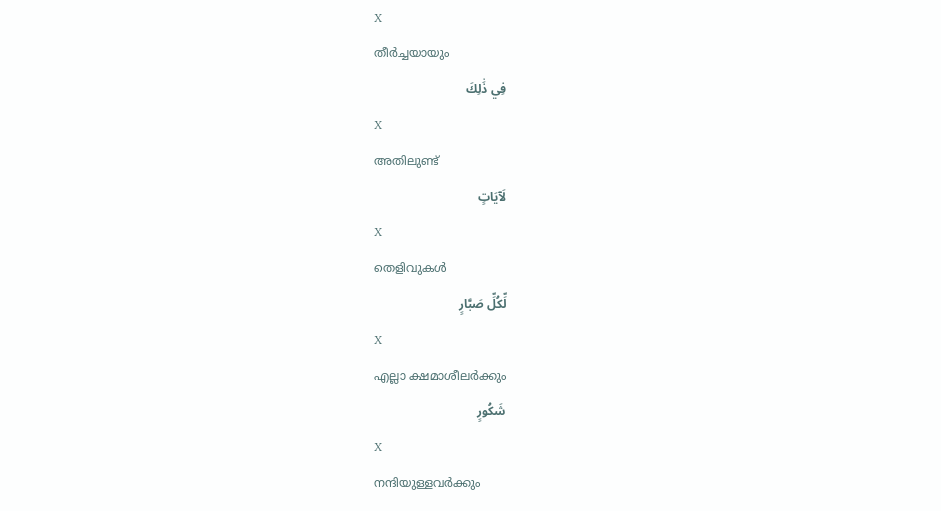X
തീര്‍ച്ചയായും
فِي ذَٰلِكَ
X
അതിലുണ്ട്
لَآيَاتٍ
X
തെളിവുകള്‍
لِّكُلِّ صَبَّارٍ
X
എല്ലാ ക്ഷമാശീലര്‍ക്കും
شَكُورٍ
X
നന്ദിയുള്ളവര്‍ക്കും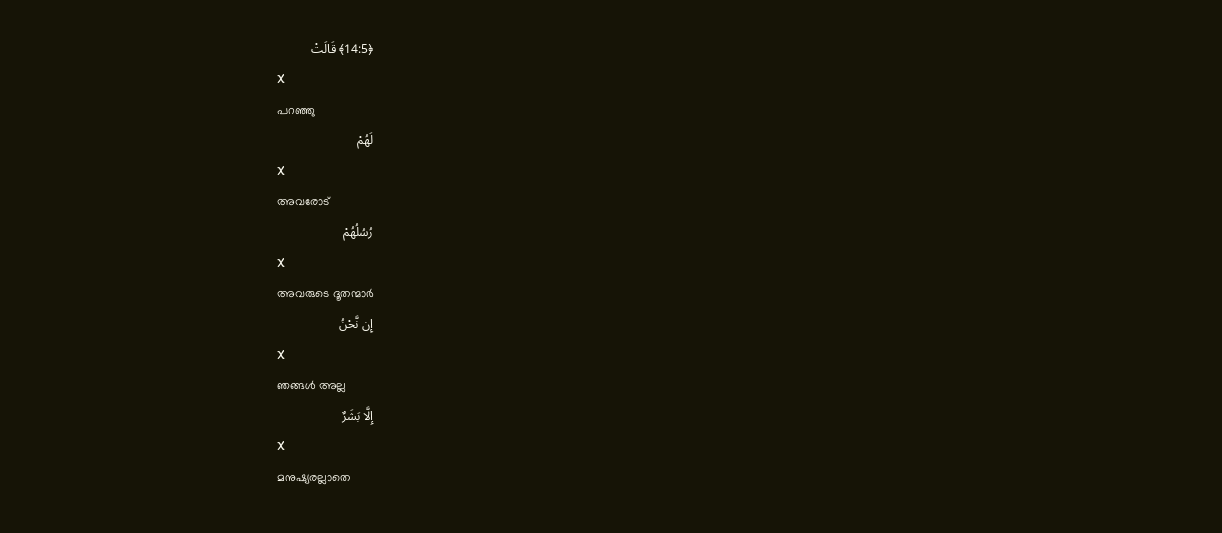﴿14:5﴾ قَالَتْ
X
പറഞ്ഞു
لَهُمْ
X
അവരോട്
رُسُلُهُمْ
X
അവരുടെ ദൂതന്മാര്‍
إِن نَّحْنُ
X
ഞങ്ങള്‍ അല്ല
إِلَّا بَشَرٌ
X
മനുഷ്യരല്ലാതെ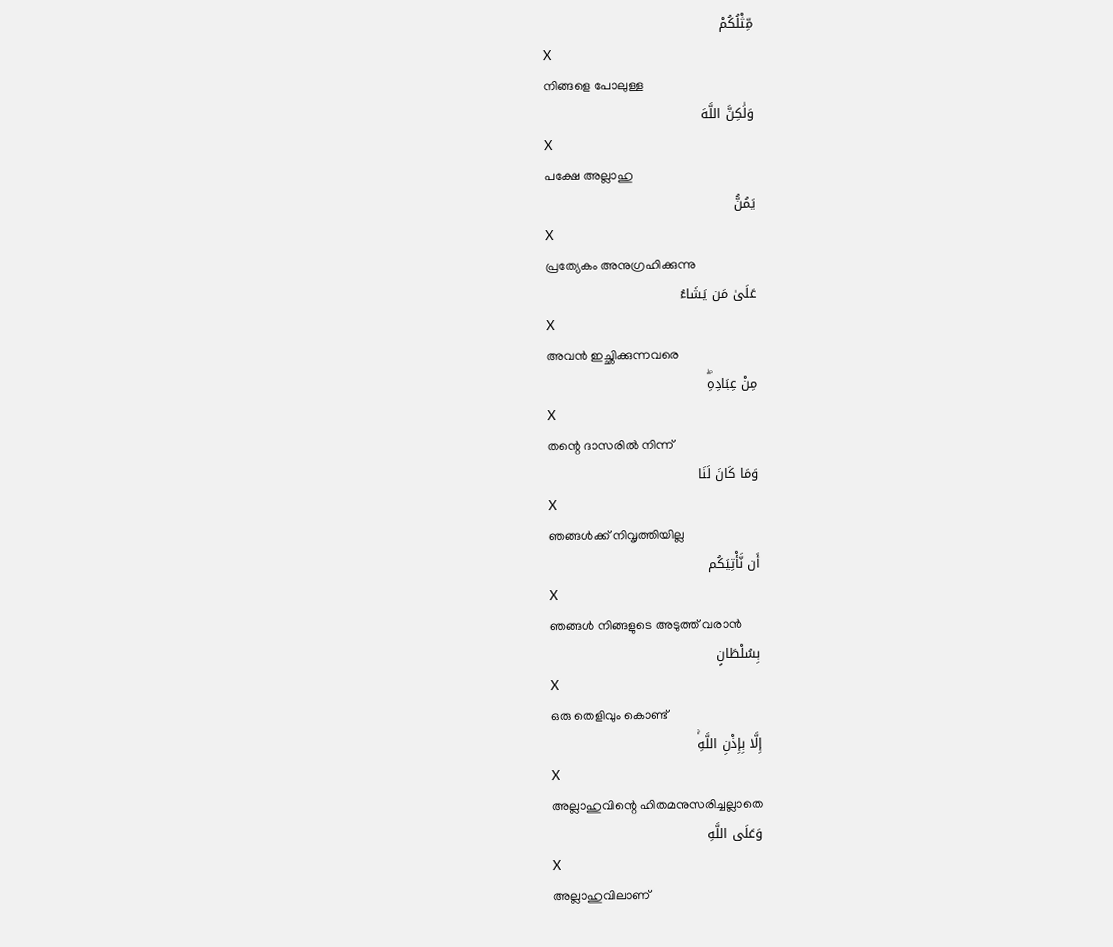مِّثْلُكُمْ
X
നിങ്ങളെ പോലുള്ള
وَلَٰكِنَّ اللَّهَ
X
പക്ഷേ അല്ലാഹു
يَمُنُّ
X
പ്രത്യേകം അനുഗ്രഹിക്കുന്നു
عَلَىٰ مَن يَشَاءُ
X
അവന്‍ ഇച്ഛിക്കുന്നവരെ
مِنْ عِبَادِهِۖ
X
തന്റെ ദാസരില്‍ നിന്ന്
وَمَا كَانَ لَنَا
X
ഞങ്ങള്‍ക്ക് നിവൃത്തിയില്ല
أَن نَّأْتِيَكُم
X
ഞങ്ങള്‍ നിങ്ങളുടെ അടുത്ത് വരാന്‍
بِسُلْطَانٍ
X
ഒരു തെളിവും കൊണ്ട്
إِلَّا بِإِذْنِ اللَّهِۚ
X
അല്ലാഹുവിന്റെ ഹിതമനുസരിച്ചല്ലാതെ
وَعَلَى اللَّهِ
X
അല്ലാഹുവിലാണ്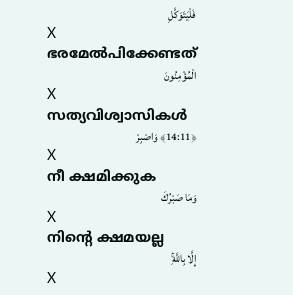فَلْيَتَوَكَّلِ
X
ഭരമേല്‍പിക്കേണ്ടത്
الْمُؤْمِنُونَ
X
സത്യവിശ്വാസികള്‍
﴿14:11﴾ وَاصْبِرْ
X
നീ ക്ഷമിക്കുക
وَمَا صَبْرُكَ
X
നിന്റെ ക്ഷമയല്ല
إِلَّا بِاللَّهِۚ
X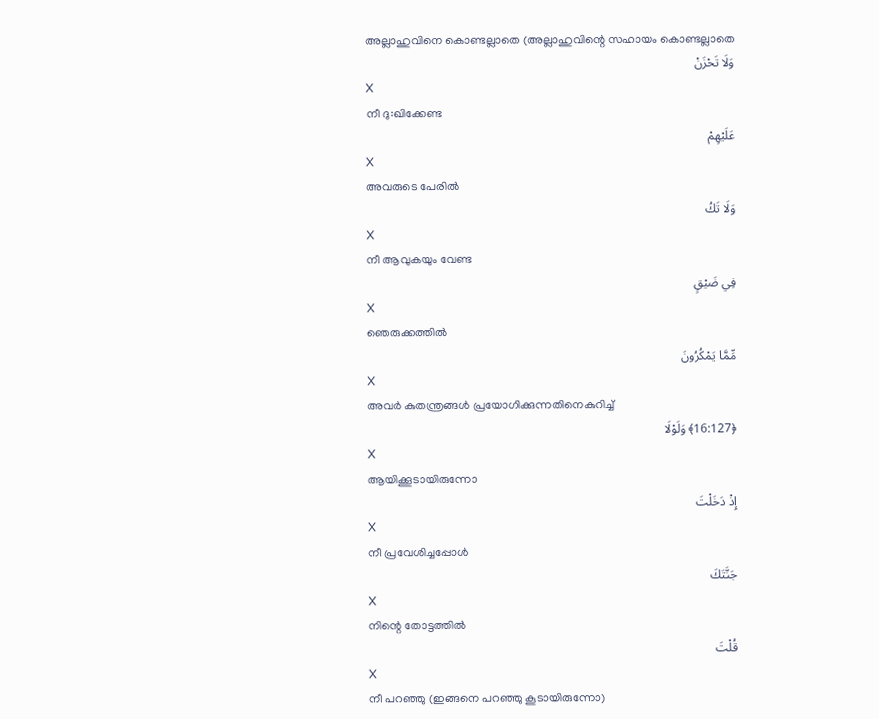അല്ലാഹുവിനെ കൊണ്ടല്ലാതെ (അല്ലാഹുവിന്റെ സഹായം കൊണ്ടല്ലാതെ
وَلَا تَحْزَنْ
X
നീ ദു:ഖിക്കേണ്ട
عَلَيْهِمْ
X
അവരുടെ പേരില്‍
وَلَا تَكُ
X
നീ ആവുകയും വേണ്ട
فِي ضَيْقٍ
X
ഞെരുക്കത്തില്‍
مِّمَّا يَمْكُرُونَ
X
അവര്‍ കുതന്ത്രങ്ങള്‍ പ്രയോഗിക്കുന്നതിനെകുറിച്ച്
﴿16:127﴾ وَلَوْلَا
X
ആയിക്കൂടായിരുന്നോ
إِذْ دَخَلْتَ
X
നീ പ്രവേശിച്ചപ്പോള്‍
جَنَّتَكَ
X
നിന്റെ തോട്ടത്തില്‍
قُلْتَ
X
നീ പറഞ്ഞു (ഇങ്ങനെ പറഞ്ഞു കൂടായിരുന്നോ)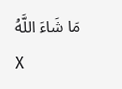مَا شَاءَ اللَّهُ
X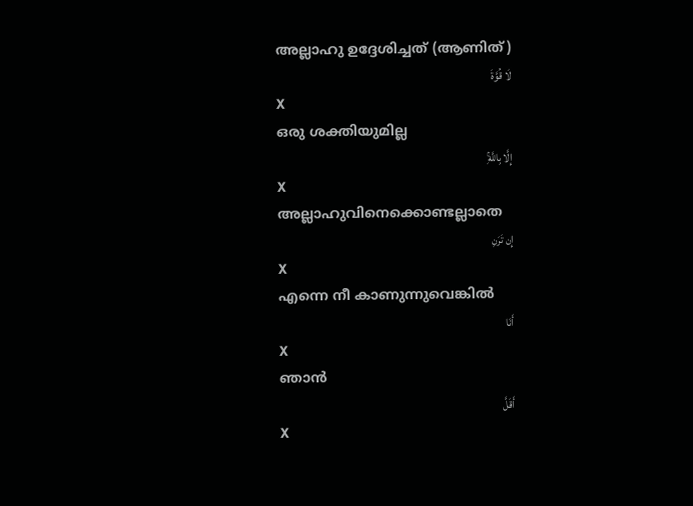അല്ലാഹു ഉദ്ദേശിച്ചത് (ആണിത്)
لَا قُوَّةَ
X
ഒരു ശക്തിയുമില്ല
إِلَّا بِاللَّهِۚ
X
അല്ലാഹുവിനെക്കൊണ്ടല്ലാതെ
إِن تَرَنِ
X
എന്നെ നീ കാണുന്നുവെങ്കില്‍
أَنَا
X
ഞാന്‍
أَقَلَّ
X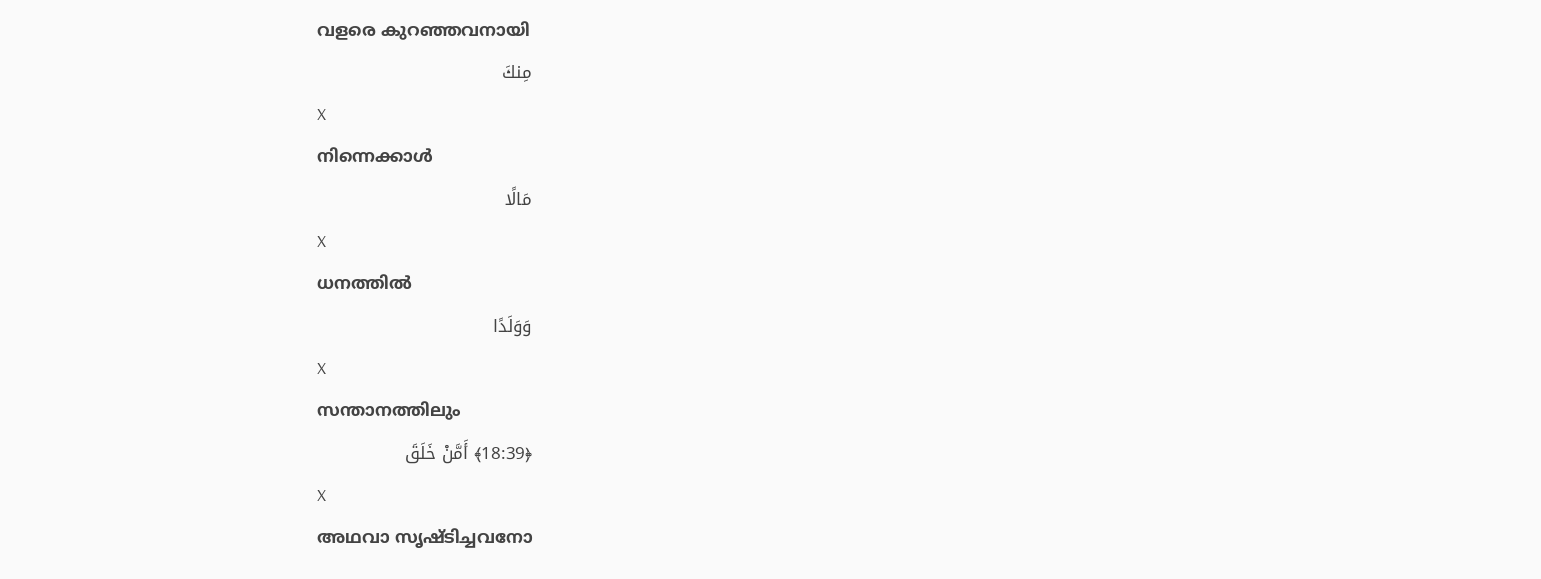വളരെ കുറഞ്ഞവനായി
مِنكَ
X
നിന്നെക്കാള്‍
مَالًا
X
ധനത്തില്‍
وَوَلَدًا
X
സന്താനത്തിലും
﴿18:39﴾ أَمَّنْ خَلَقَ
X
അഥവാ സൃഷ്ടിച്ചവനോ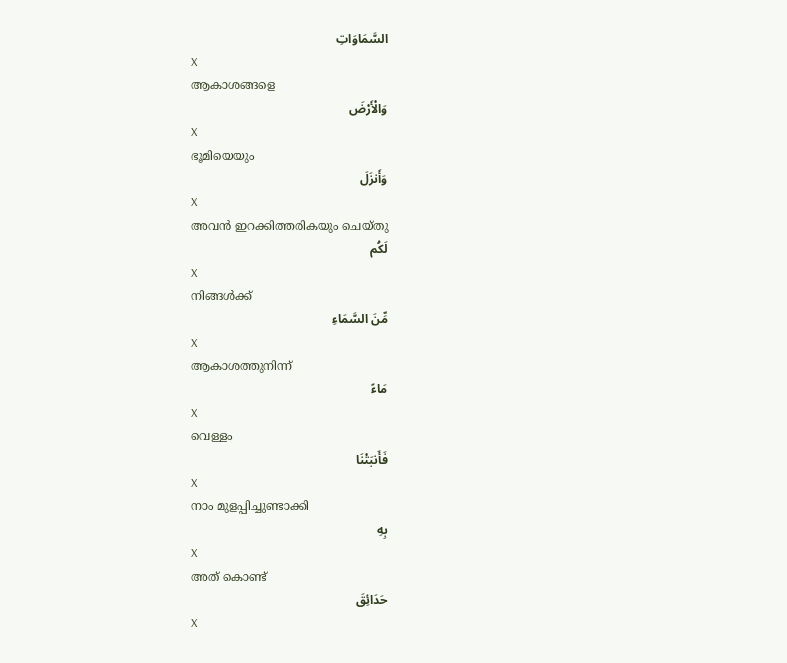السَّمَاوَاتِ
X
ആകാശങ്ങളെ
وَالْأَرْضَ
X
ഭൂമിയെയും
وَأَنزَلَ
X
അവന്‍ ഇറക്കിത്തരികയും ചെയ്തു
لَكُم
X
നിങ്ങള്‍ക്ക്
مِّنَ السَّمَاءِ
X
ആകാശത്തുനിന്ന്
مَاءً
X
വെള്ളം
فَأَنبَتْنَا
X
നാം മുളപ്പിച്ചുണ്ടാക്കി
بِهِ
X
അത് കൊണ്ട്
حَدَائِقَ
X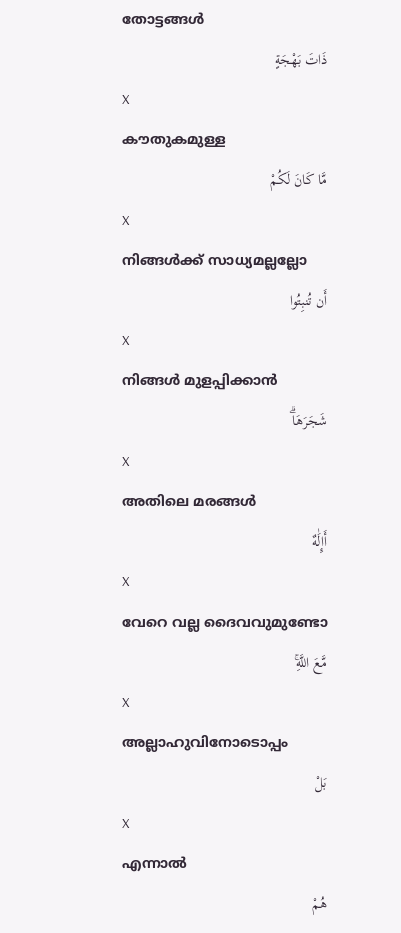തോട്ടങ്ങള്‍
ذَاتَ بَهْجَةٍ
X
കൗതുകമുള്ള
مَّا كَانَ لَكُمْ
X
നിങ്ങള്‍ക്ക് സാധ്യമല്ലല്ലോ
أَن تُنبِتُوا
X
നിങ്ങള്‍ മുളപ്പിക്കാന്‍
شَجَرَهَاۗ
X
അതിലെ മരങ്ങള്‍
أَإِلَٰهٌ
X
വേറെ വല്ല ദൈവവുമുണ്ടോ
مَّعَ اللَّهِۚ
X
അല്ലാഹുവിനോടൊപ്പം
بَلْ
X
എന്നാല്‍
هُمْ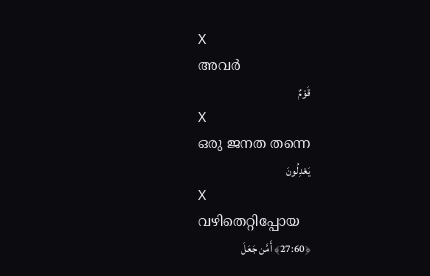X
അവര്‍
قَوْمٌ
X
ഒരു ജനത തന്നെ
يَعْدِلُونَ
X
വഴിതെറ്റിപ്പോയ
﴿27:60﴾ أَمَّن جَعَلَ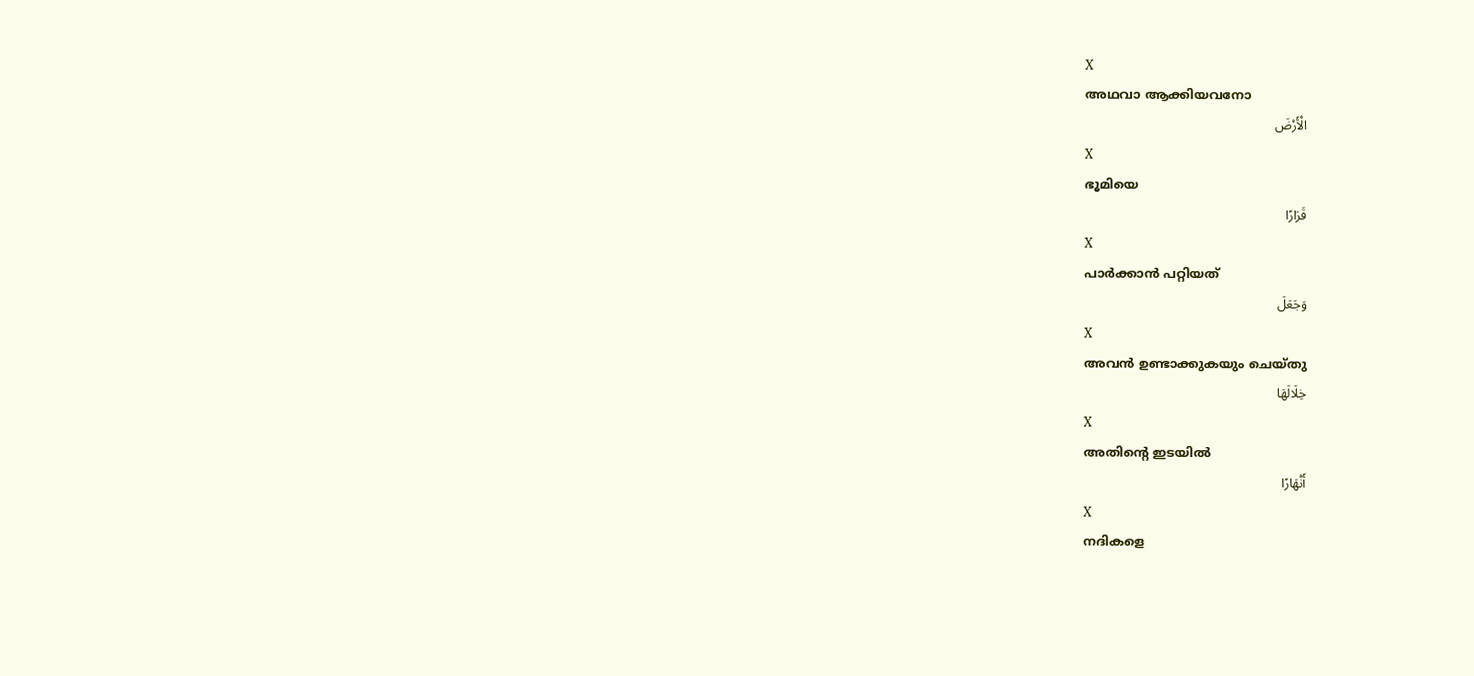X
അഥവാ ആക്കിയവനോ
الْأَرْضَ
X
ഭൂമിയെ
قَرَارًا
X
പാര്‍ക്കാന്‍ പറ്റിയത്
وَجَعَلَ
X
അവന്‍ ഉണ്ടാക്കുകയും ചെയ്തു
خِلَالَهَا
X
അതിന്റെ ഇടയില്‍
أَنْهَارًا
X
നദികളെ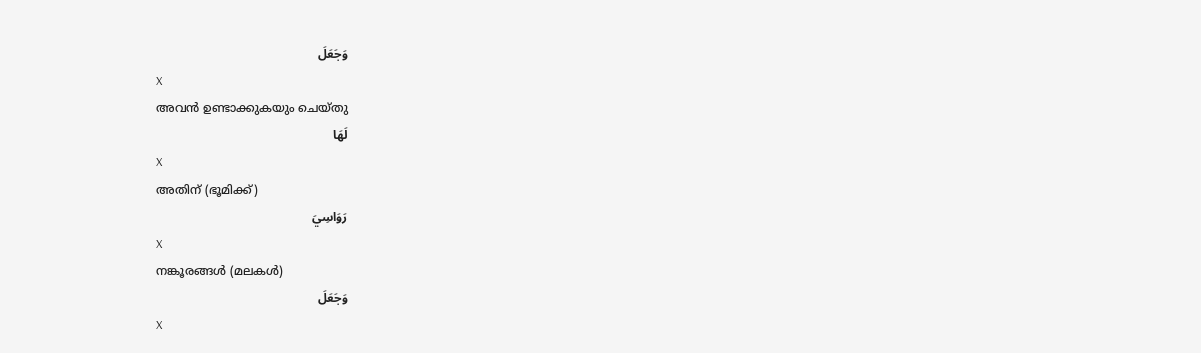وَجَعَلَ
X
അവന്‍ ഉണ്ടാക്കുകയും ചെയ്തു
لَهَا
X
അതിന് (ഭൂമിക്ക്)
رَوَاسِيَ
X
നങ്കൂരങ്ങള്‍ (മലകള്‍)
وَجَعَلَ
X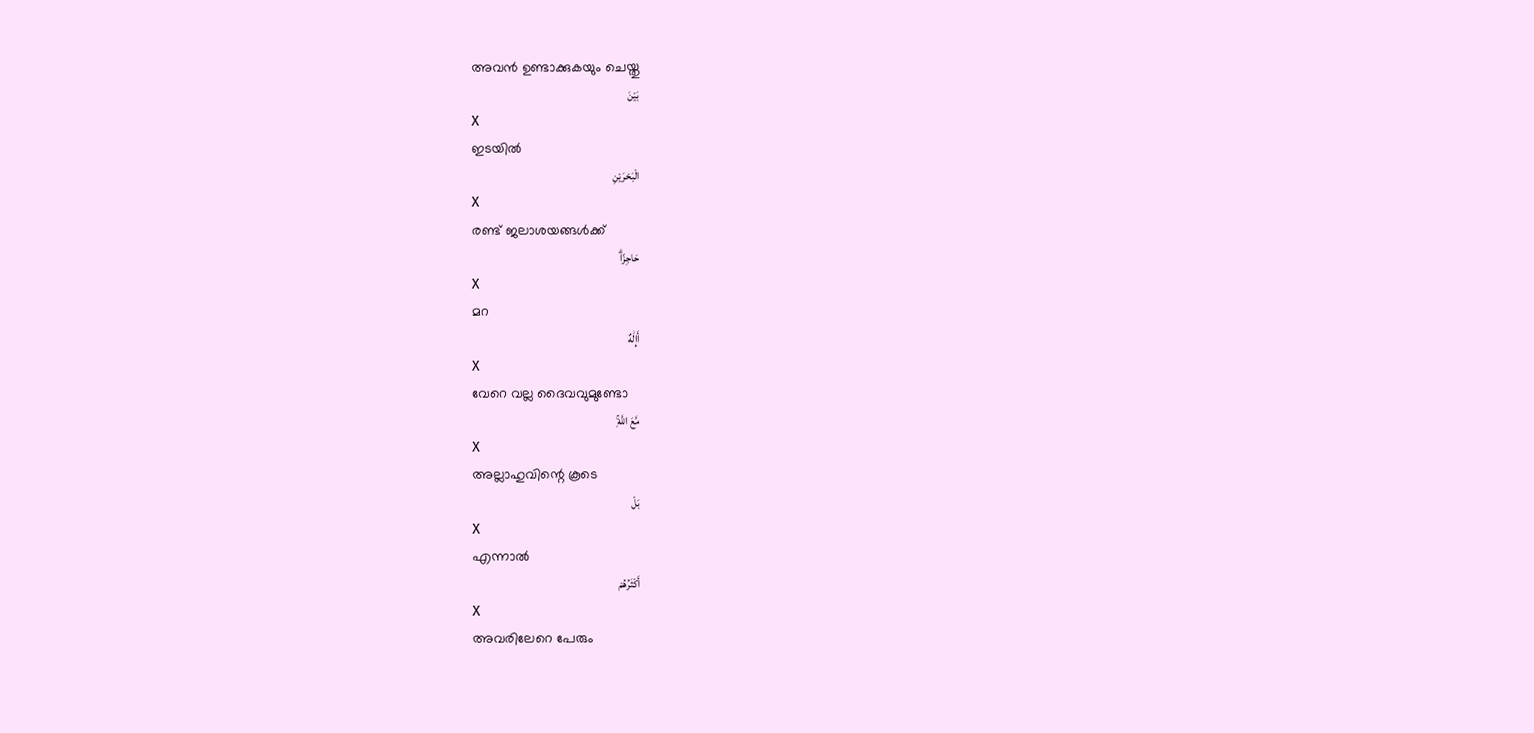അവന്‍ ഉണ്ടാക്കുകയും ചെയ്തു
بَيْنَ
X
ഇടയില്‍
الْبَحْرَيْنِ
X
രണ്ട് ജലാശയങ്ങള്‍ക്ക്
حَاجِزًاۗ
X
മറ
أَإِلَٰهٌ
X
വേറെ വല്ല ദൈവവുമുണ്ടോ
مَّعَ اللَّهِۚ
X
അല്ലാഹുവിന്റെ കൂടെ
بَلْ
X
എന്നാല്‍
أَكْثَرُهُمْ
X
അവരിലേറെ പേരും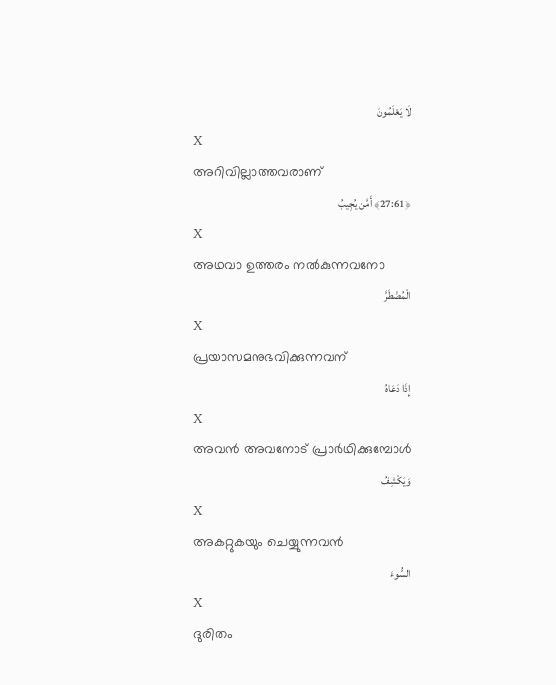لَا يَعْلَمُونَ
X
അറിവില്ലാത്തവരാണ്
﴿27:61﴾ أَمَّن يُجِيبُ
X
അഥവാ ഉത്തരം നല്‍കുന്നവനോ
الْمُضْطَرَّ
X
പ്രയാസമനുഭവിക്കുന്നവന്
إِذَا دَعَاهُ
X
അവന്‍ അവനോട് പ്രാര്‍ഥിക്കുമ്പോള്‍
وَيَكْشِفُ
X
അകറ്റുകയും ചെയ്യുന്നവന്‍
السُّوءَ
X
ദുരിതം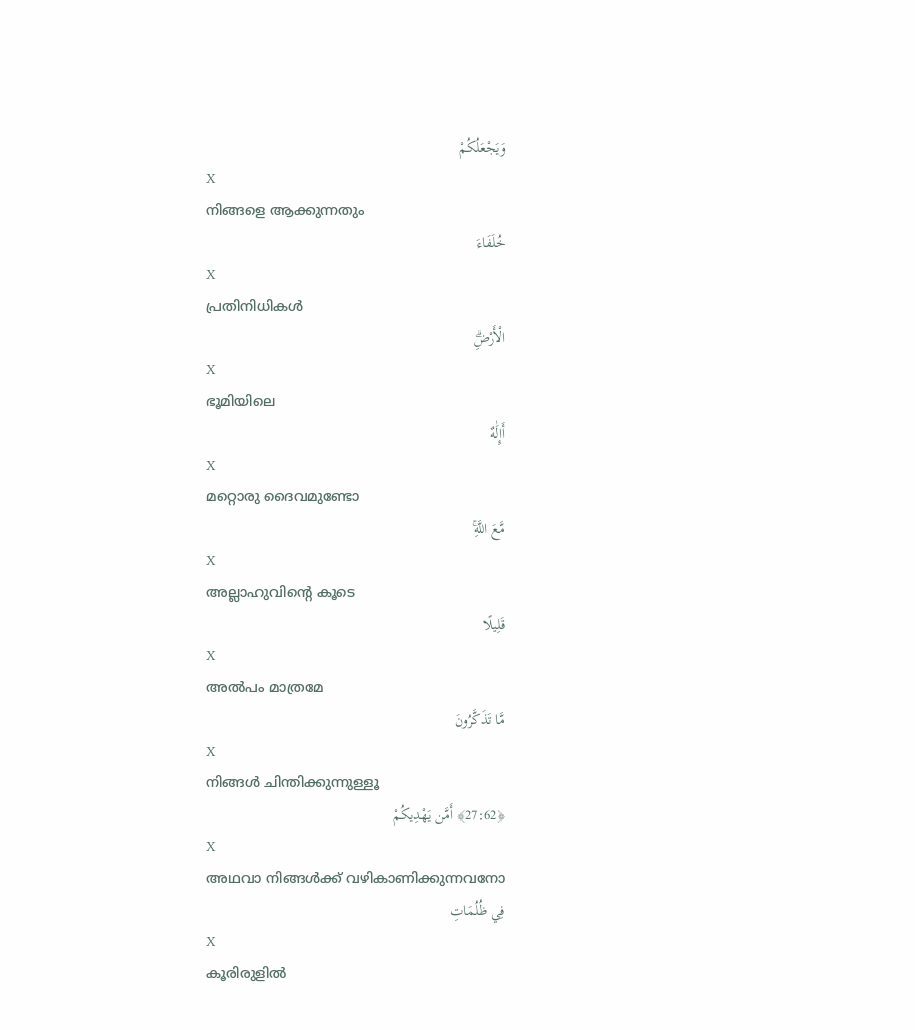وَيَجْعَلُكُمْ
X
നിങ്ങളെ ആക്കുന്നതും
خُلَفَاءَ
X
പ്രതിനിധികള്‍
الْأَرْضِۗ
X
ഭൂമിയിലെ
أَإِلَٰهٌ
X
മറ്റൊരു ദൈവമുണ്ടോ
مَّعَ اللَّهِۚ
X
അല്ലാഹുവിന്റെ കൂടെ
قَلِيلًا
X
അല്‍പം മാത്രമേ
مَّا تَذَكَّرُونَ
X
നിങ്ങള്‍ ചിന്തിക്കുന്നുള്ളൂ
﴿27:62﴾ أَمَّن يَهْدِيكُمْ
X
അഥവാ നിങ്ങള്‍ക്ക് വഴികാണിക്കുന്നവനോ
فِي ظُلُمَاتِ
X
കൂരിരുളില്‍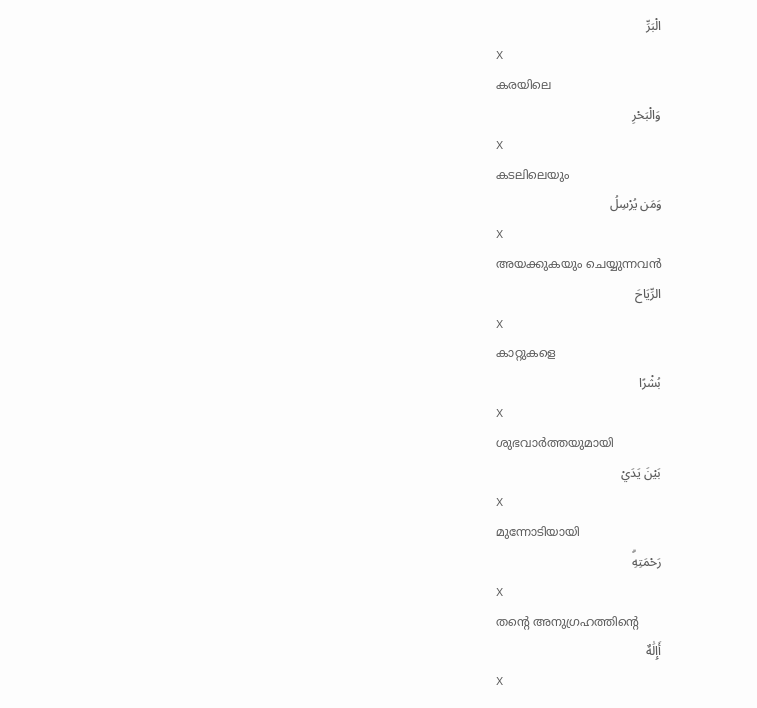الْبَرِّ
X
കരയിലെ
وَالْبَحْرِ
X
കടലിലെയും
وَمَن يُرْسِلُ
X
അയക്കുകയും ചെയ്യുന്നവന്‍
الرِّيَاحَ
X
കാറ്റുകളെ
بُشْرًا
X
ശുഭവാര്‍ത്തയുമായി
بَيْنَ يَدَيْ
X
മുന്നോടിയായി
رَحْمَتِهِۗ
X
തന്റെ അനുഗ്രഹത്തിന്റെ
أَإِلَٰهٌ
X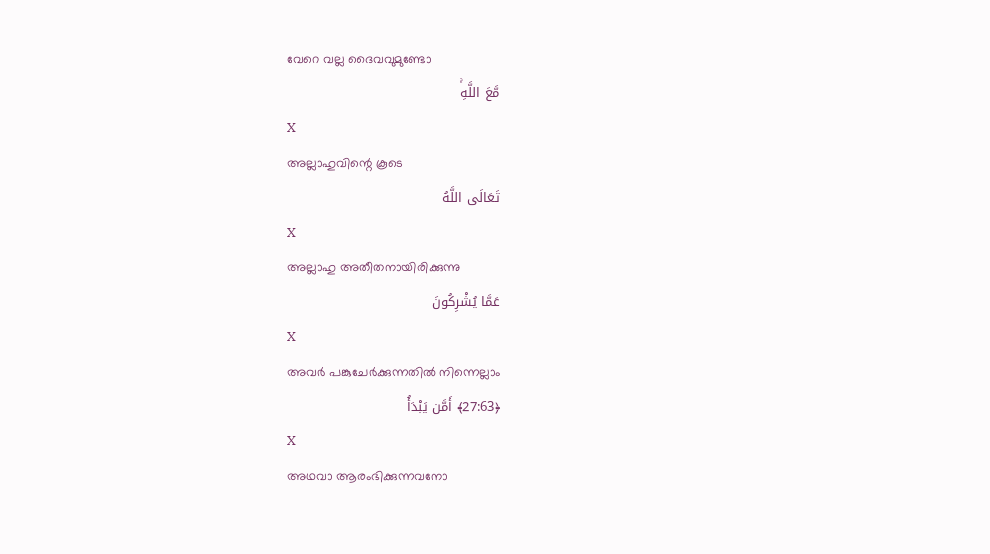വേറെ വല്ല ദൈവവുമുണ്ടോ
مَّعَ اللَّهِۚ
X
അല്ലാഹുവിന്റെ കൂടെ
تَعَالَى اللَّهُ
X
അല്ലാഹു അതീതനായിരിക്കുന്നു
عَمَّا يُشْرِكُونَ
X
അവര്‍ പങ്കുചേര്‍ക്കുന്നതില്‍ നിന്നെല്ലാം
﴿27:63﴾ أَمَّن يَبْدَأُ
X
അഥവാ ആരംഭിക്കുന്നവനോ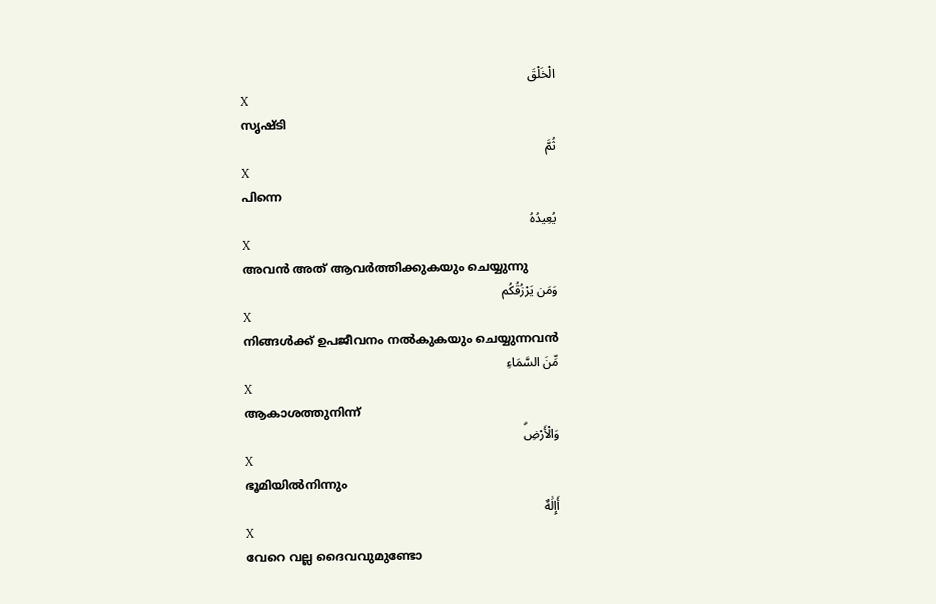الْخَلْقَ
X
സൃഷ്ടി
ثُمَّ
X
പിന്നെ
يُعِيدُهُ
X
അവന്‍ അത് ആവര്‍ത്തിക്കുകയും ചെയ്യുന്നു
وَمَن يَرْزُقُكُم
X
നിങ്ങള്‍ക്ക് ഉപജീവനം നല്‍കുകയും ചെയ്യുന്നവന്‍
مِّنَ السَّمَاءِ
X
ആകാശത്തുനിന്ന്
وَالْأَرْضِۗ
X
ഭൂമിയില്‍നിന്നും
أَإِلَٰهٌ
X
വേറെ വല്ല ദൈവവുമുണ്ടോ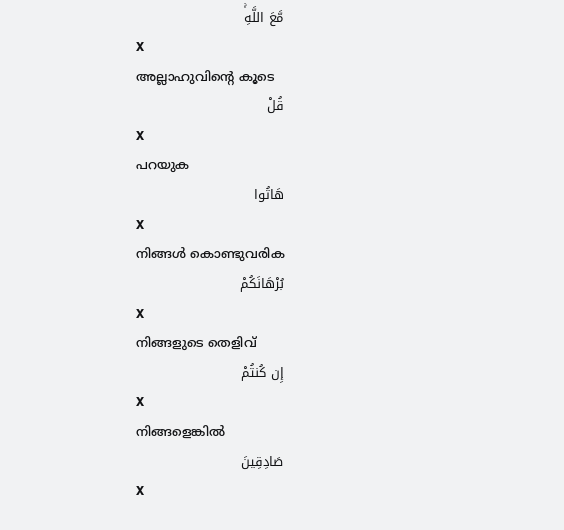مَّعَ اللَّهِۚ
X
അല്ലാഹുവിന്റെ കൂടെ
قُلْ
X
പറയുക
هَاتُوا
X
നിങ്ങള്‍ കൊണ്ടുവരിക
بُرْهَانَكُمْ
X
നിങ്ങളുടെ തെളിവ്
إِن كُنتُمْ
X
നിങ്ങളെങ്കില്‍
صَادِقِينَ
X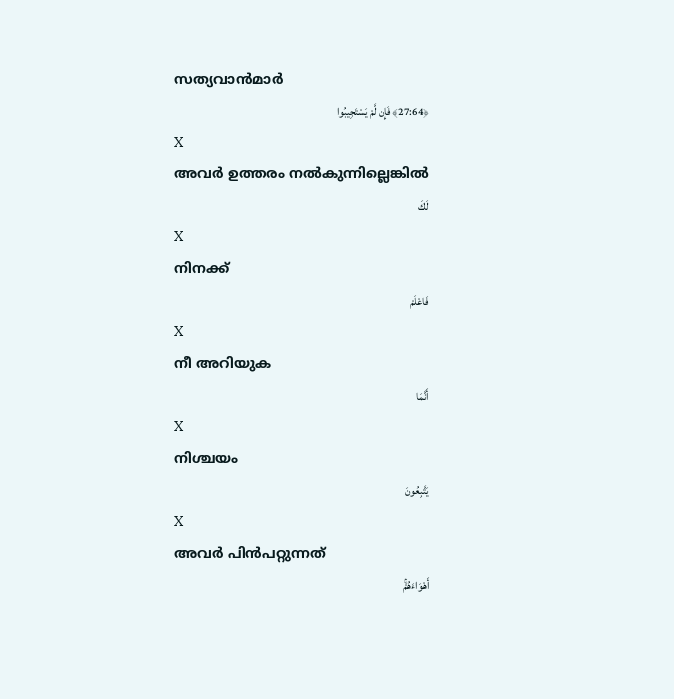സത്യവാന്‍മാര്‍
﴿27:64﴾ فَإِن لَّمْ يَسْتَجِيبُوا
X
അവര്‍ ഉത്തരം നല്‍കുന്നില്ലെങ്കില്‍
لَكَ
X
നിനക്ക്
فَاعْلَمْ
X
നീ അറിയുക
أَنَّمَا
X
നിശ്ചയം
يَتَّبِعُونَ
X
അവര്‍ പിന്‍പറ്റുന്നത്
أَهْوَاءَهُمْۚ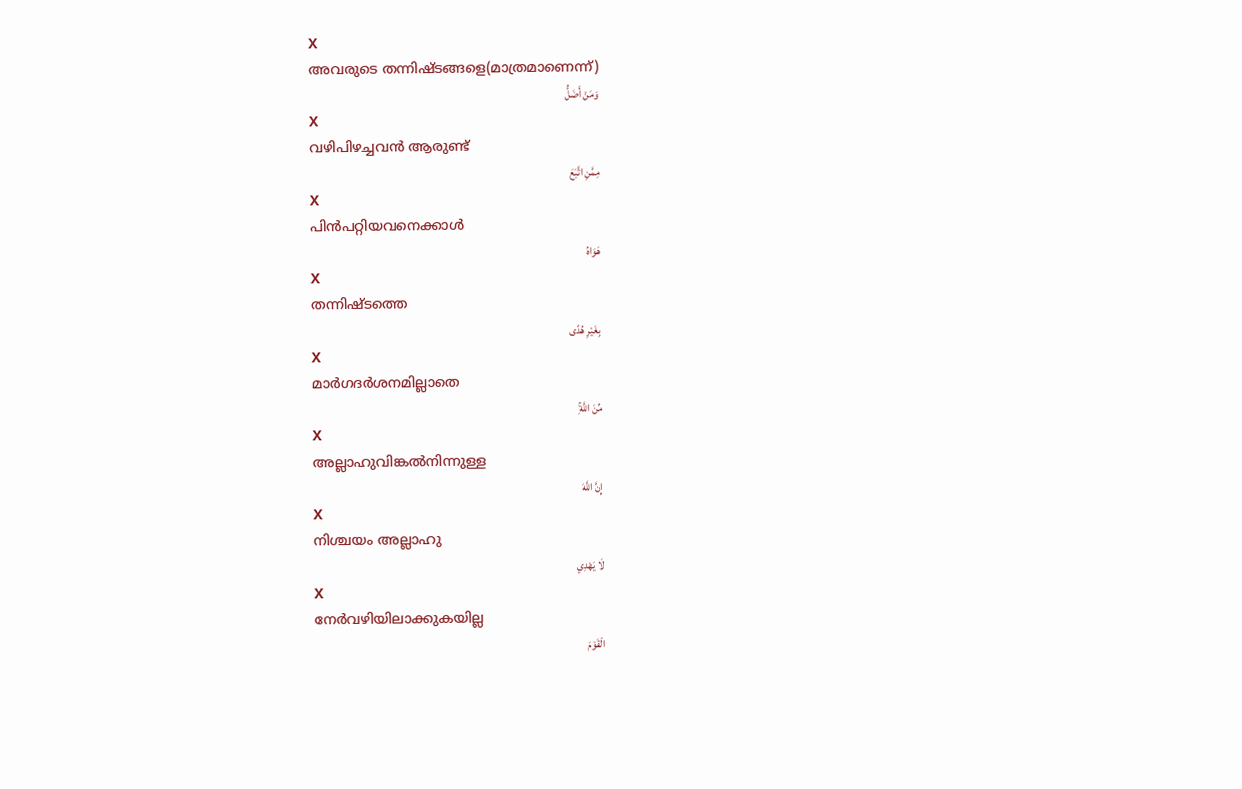X
അവരുടെ തന്നിഷ്ടങ്ങളെ(മാത്രമാണെന്ന്)
وَمَنْ أَضَلُّ
X
വഴിപിഴച്ചവന്‍ ആരുണ്ട്
مِمَّنِ اتَّبَعَ
X
പിന്‍പറ്റിയവനെക്കാള്‍
هَوَاهُ
X
തന്നിഷ്ടത്തെ
بِغَيْرِ هُدًى
X
മാര്‍ഗദര്‍ശനമില്ലാതെ
مِّنَ اللَّهِۚ
X
അല്ലാഹുവിങ്കല്‍നിന്നുള്ള
إِنَّ اللَّهَ
X
നിശ്ചയം അല്ലാഹു
لَا يَهْدِي
X
നേര്‍വഴിയിലാക്കുകയില്ല
الْقَوْمَ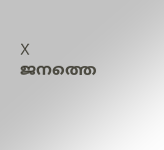X
ജനത്തെ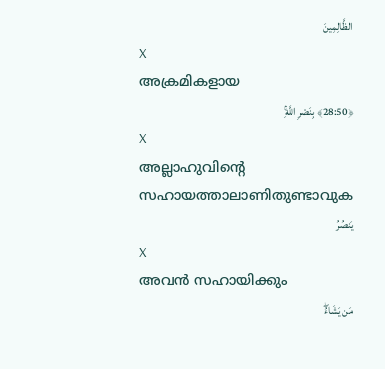الظَّالِمِينَ
X
അക്രമികളായ
﴿28:50﴾ بِنَصْرِ اللَّهِۚ
X
അല്ലാഹുവിന്റെ സഹായത്താലാണിതുണ്ടാവുക
يَنصُرُ
X
അവന്‍ സഹായിക്കും
مَن يَشَاءُۖ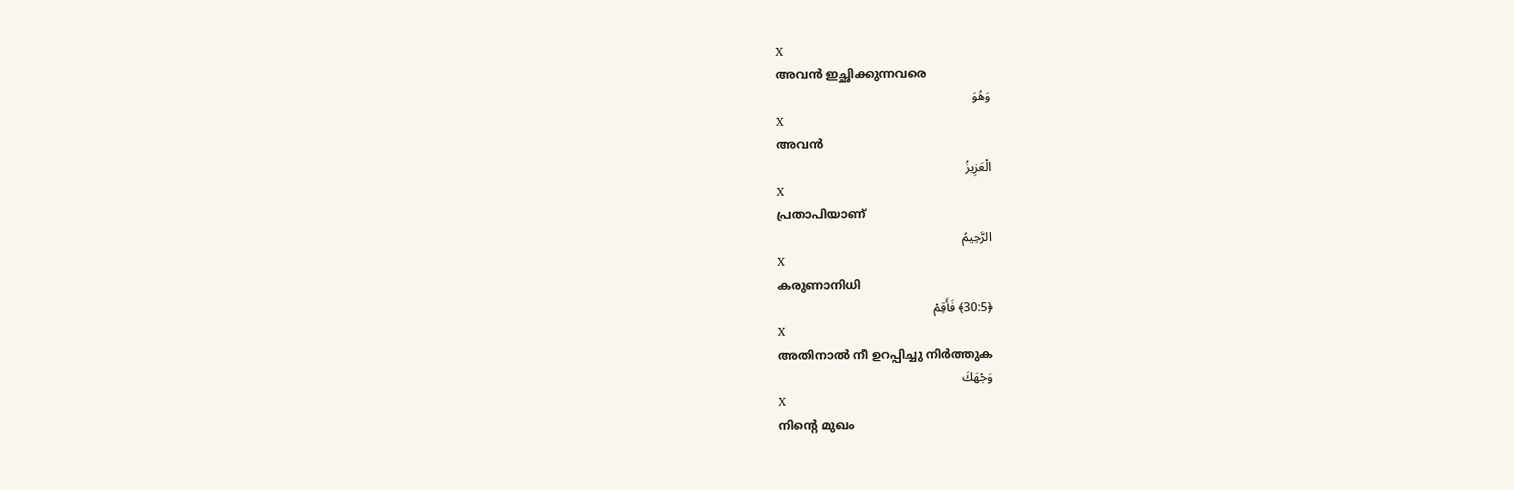X
അവന്‍ ഇച്ഛിക്കുന്നവരെ
وَهُوَ
X
അവന്‍
الْعَزِيزُ
X
പ്രതാപിയാണ്
الرَّحِيمُ
X
കരുണാനിധി
﴿30:5﴾ فَأَقِمْ
X
അതിനാല്‍ നീ ഉറപ്പിച്ചു നിര്‍ത്തുക
وَجْهَكَ
X
നിന്റെ മുഖം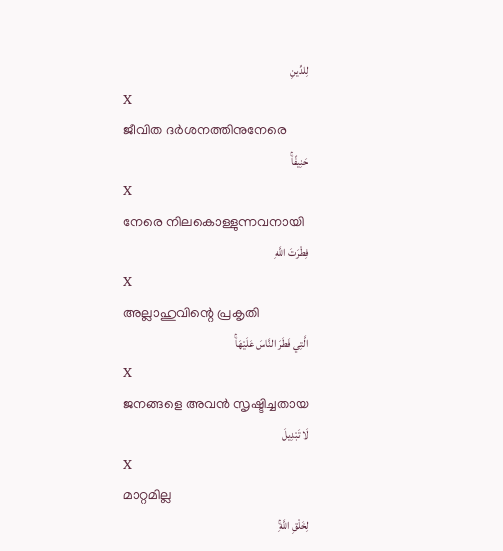لِلدِّينِ
X
ജീവിത ദര്‍ശനത്തിനുനേരെ
حَنِيفًاۚ
X
നേരെ നിലകൊള്ളുന്നവനായി
فِطْرَتَ اللَّهِ
X
അല്ലാഹുവിന്റെ പ്രകൃതി
الَّتِي فَطَرَ النَّاسَ عَلَيْهَاۚ
X
ജനങ്ങളെ അവന്‍ സൃഷ്ടിച്ചതായ
لَا تَبْدِيلَ
X
മാറ്റമില്ല
لِخَلْقِ اللَّهِۚ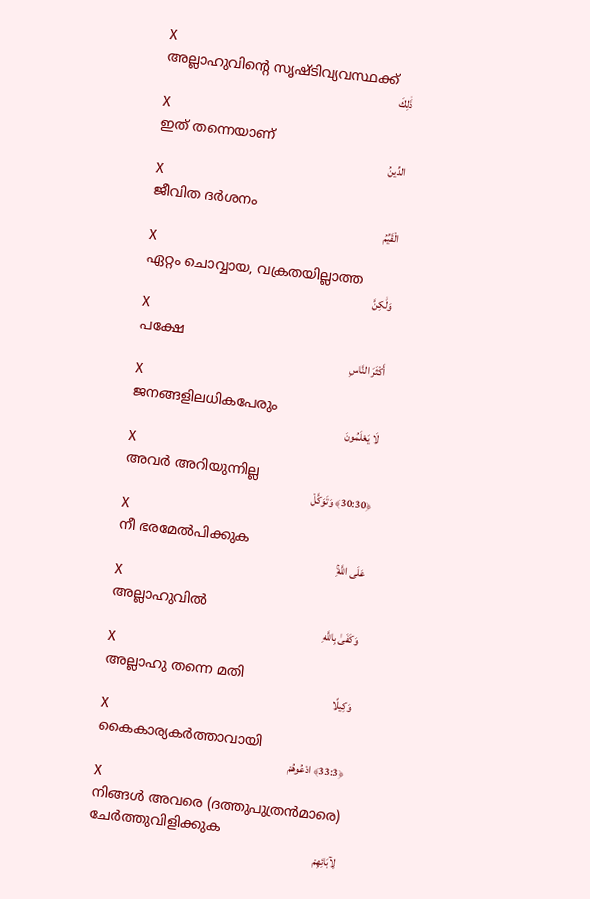X
അല്ലാഹുവിന്റെ സൃഷ്ടിവ്യവസ്ഥക്ക്
ذَٰلِكَ
X
ഇത് തന്നെയാണ്
الدِّينُ
X
ജീവിത ദര്‍ശനം
الْقَيِّمُ
X
ഏറ്റം ചൊവ്വായ, വക്രതയില്ലാത്ത
وَلَٰكِنَّ
X
പക്ഷേ
أَكْثَرَ النَّاسِ
X
ജനങ്ങളിലധികപേരും
لَا يَعْلَمُونَ
X
അവര്‍ അറിയുന്നില്ല
﴿30:30﴾ وَتَوَكَّلْ
X
നീ ഭരമേല്‍പിക്കുക
عَلَى اللَّهِۚ
X
അല്ലാഹുവില്‍
وَكَفَىٰ بِاللَّهِ
X
അല്ലാഹു തന്നെ മതി
وَكِيلًا
X
കൈകാര്യകര്‍ത്താവായി
﴿33:3﴾ ادْعُوهُمْ
X
നിങ്ങള്‍ അവരെ (ദത്തുപുത്രന്‍മാരെ) ചേര്‍ത്തുവിളിക്കുക
لِآبَائِهِمْ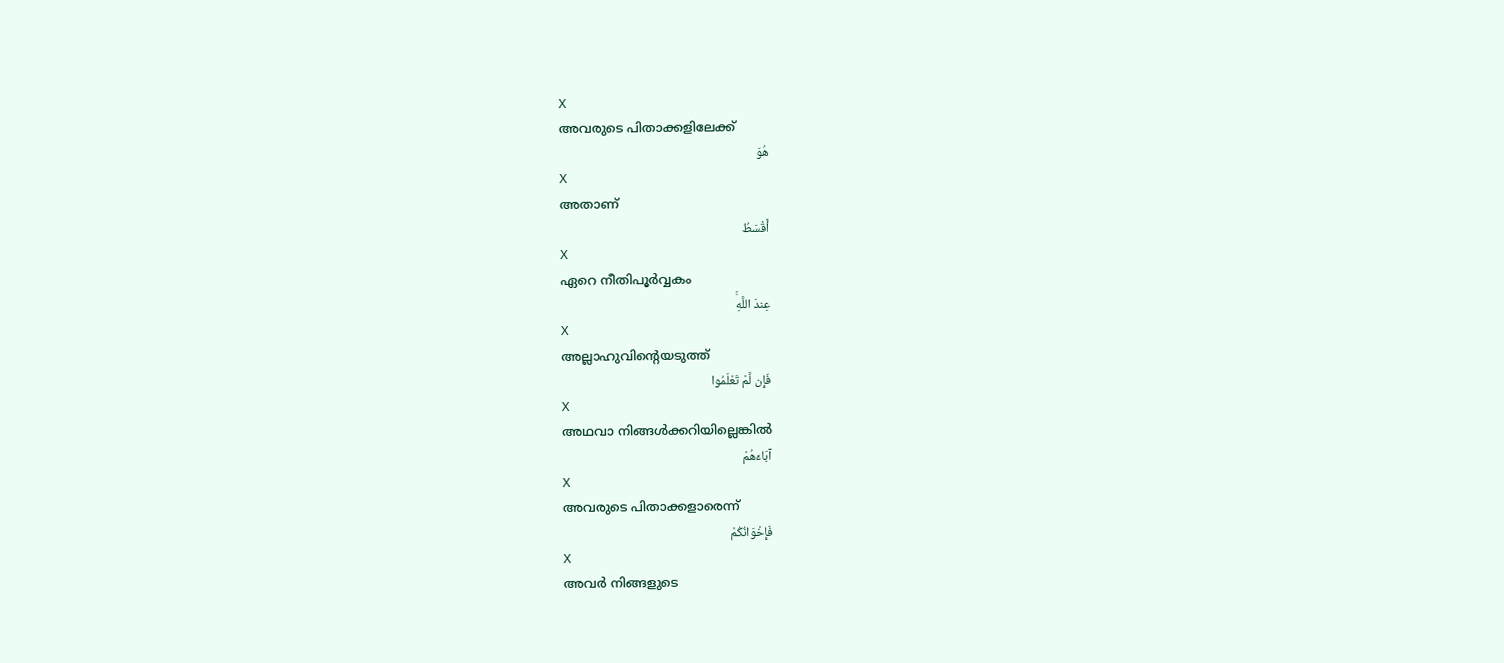X
അവരുടെ പിതാക്കളിലേക്ക്
هُوَ
X
അതാണ്
أَقْسَطُ
X
ഏറെ നീതിപൂര്‍വ്വകം
عِندَ اللَّهِۚ
X
അല്ലാഹുവിന്റെയടുത്ത്
فَإِن لَّمْ تَعْلَمُوا
X
അഥവാ നിങ്ങള്‍ക്കറിയില്ലെങ്കില്‍
آبَاءَهُمْ
X
അവരുടെ പിതാക്കളാരെന്ന്
فَإِخْوَانُكُمْ
X
അവര്‍ നിങ്ങളുടെ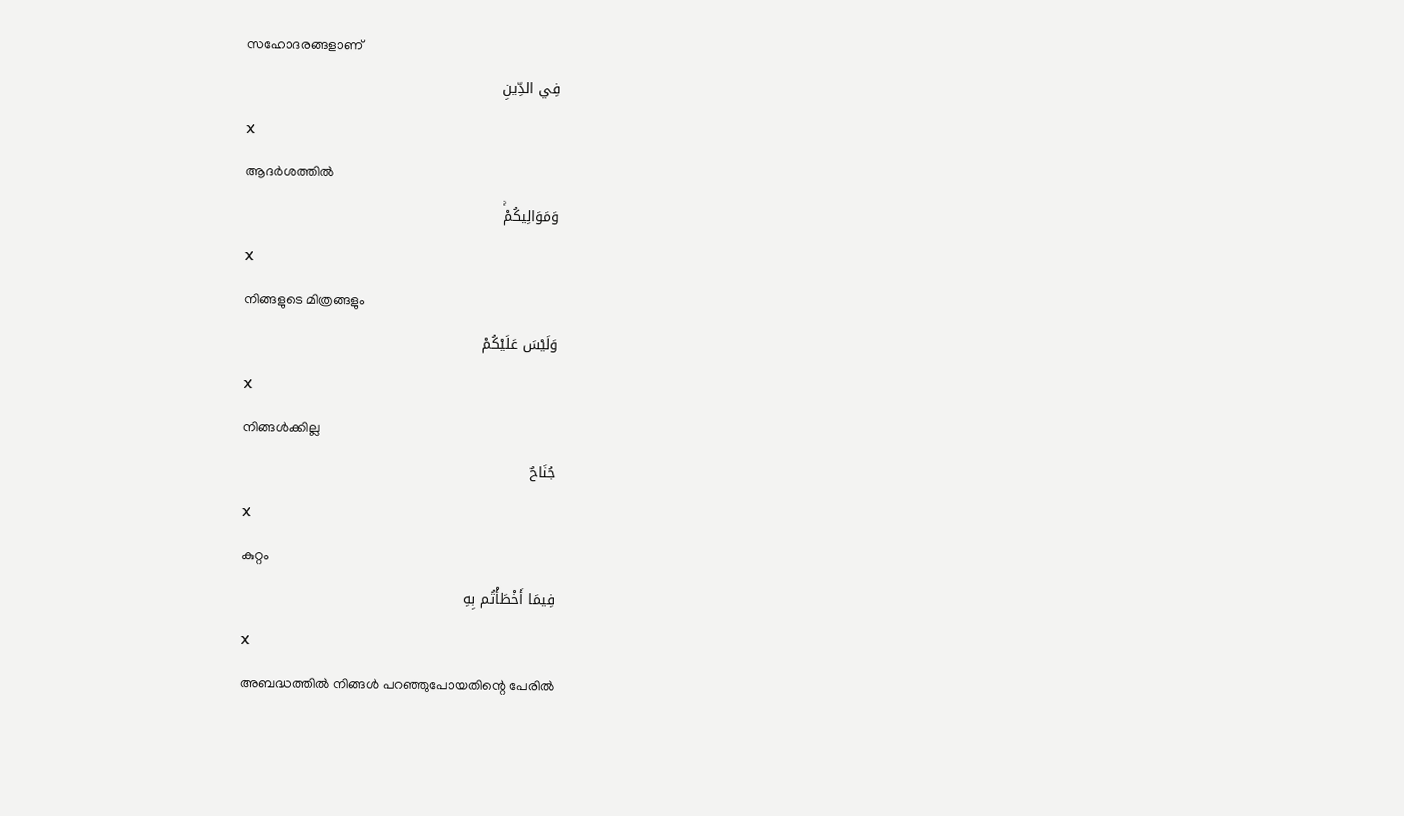സഹോദരങ്ങളാണ്
فِي الدِّينِ
X
ആദര്‍ശത്തില്‍
وَمَوَالِيكُمْۚ
X
നിങ്ങളുടെ മിത്രങ്ങളും
وَلَيْسَ عَلَيْكُمْ
X
നിങ്ങള്‍ക്കില്ല
جُنَاحٌ
X
കുറ്റം
فِيمَا أَخْطَأْتُم بِهِ
X
അബദ്ധത്തില്‍ നിങ്ങള്‍ പറഞ്ഞുപോയതിന്റെ പേരില്‍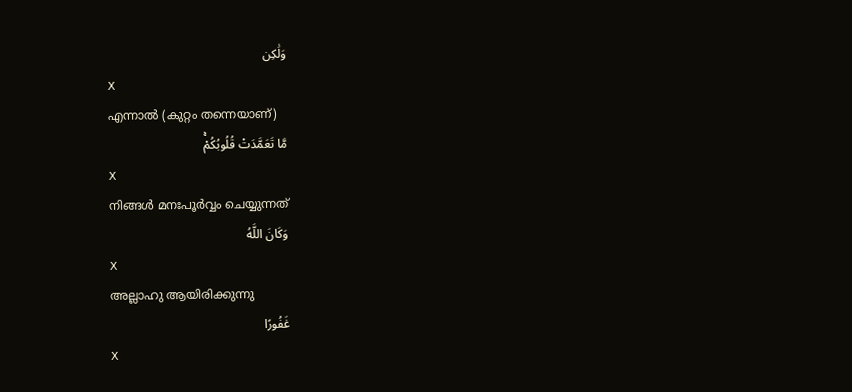وَلَٰكِن
X
എന്നാല്‍ (കുറ്റം തന്നെയാണ്)
مَّا تَعَمَّدَتْ قُلُوبُكُمْۚ
X
നിങ്ങള്‍ മനഃപൂര്‍വ്വം ചെയ്യുന്നത്
وَكَانَ اللَّهُ
X
അല്ലാഹു ആയിരിക്കുന്നു
غَفُورًا
X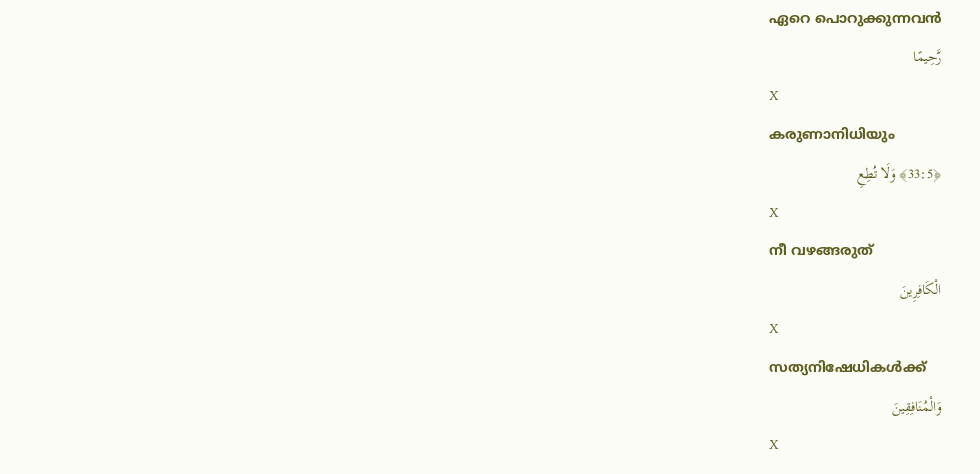ഏറെ പൊറുക്കുന്നവന്‍
رَّحِيمًا
X
കരുണാനിധിയും
﴿33:5﴾ وَلَا تُطِعِ
X
നീ വഴങ്ങരുത്
الْكَافِرِينَ
X
സത്യനിഷേധികള്‍ക്ക്
وَالْمُنَافِقِينَ
X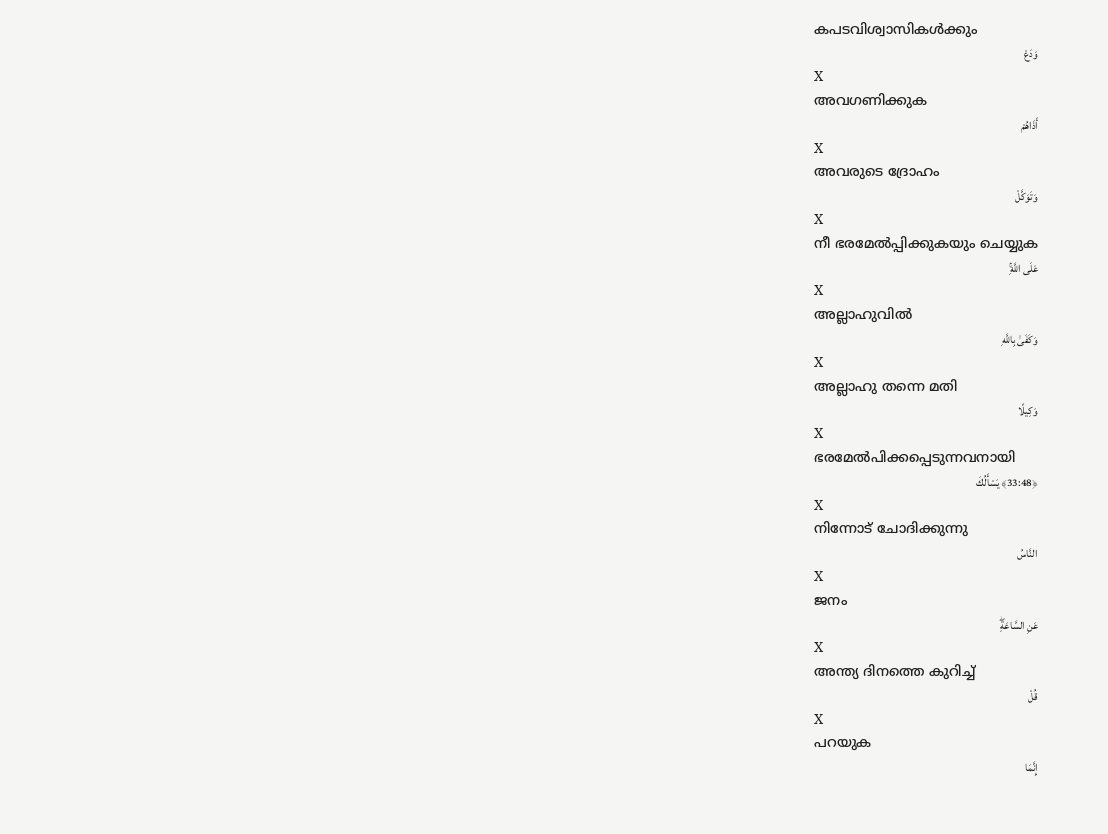കപടവിശ്വാസികള്‍ക്കും
وَدَعْ
X
അവഗണിക്കുക
أَذَاهُمْ
X
അവരുടെ ദ്രോഹം
وَتَوَكَّلْ
X
നീ ഭരമേല്‍പ്പിക്കുകയും ചെയ്യുക
عَلَى اللَّهِۚ
X
അല്ലാഹുവില്‍
وَكَفَىٰ بِاللَّهِ
X
അല്ലാഹു തന്നെ മതി
وَكِيلًا
X
ഭരമേല്‍പിക്കപ്പെടുന്നവനായി
﴿33:48﴾ يَسْأَلُكَ
X
നിന്നോട് ചോദിക്കുന്നു
النَّاسُ
X
ജനം
عَنِ السَّاعَةِۖ
X
അന്ത്യ ദിനത്തെ കുറിച്ച്
قُلْ
X
പറയുക
إِنَّمَا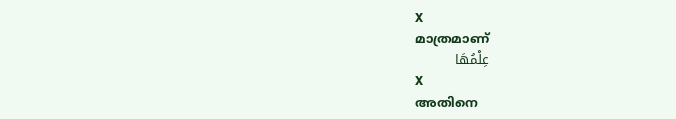X
മാത്രമാണ്
عِلْمُهَا
X
അതിനെ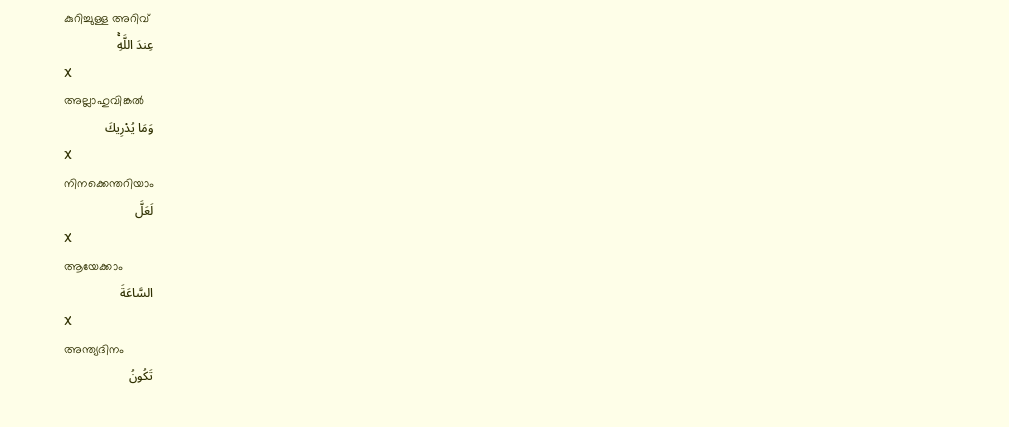കുറിച്ചുള്ള അറിവ്
عِندَ اللَّهِۚ
X
അല്ലാഹുവിങ്കല്‍
وَمَا يُدْرِيكَ
X
നിനക്കെന്തറിയാം
لَعَلَّ
X
ആയേക്കാം
السَّاعَةَ
X
അന്ത്യദിനം
تَكُونُ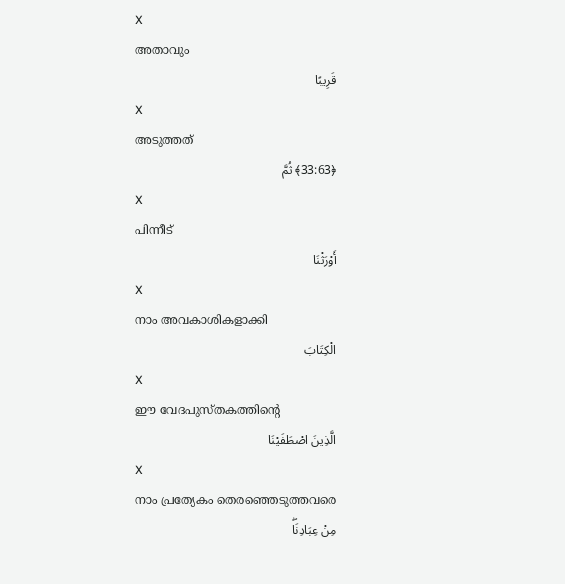X
അതാവും
قَرِيبًا
X
അടുത്തത്
﴿33:63﴾ ثُمَّ
X
പിന്നീട്
أَوْرَثْنَا
X
നാം അവകാശികളാക്കി
الْكِتَابَ
X
ഈ വേദപുസ്തകത്തിന്റെ
الَّذِينَ اصْطَفَيْنَا
X
നാം പ്രത്യേകം തെരഞ്ഞെടുത്തവരെ
مِنْ عِبَادِنَاۖ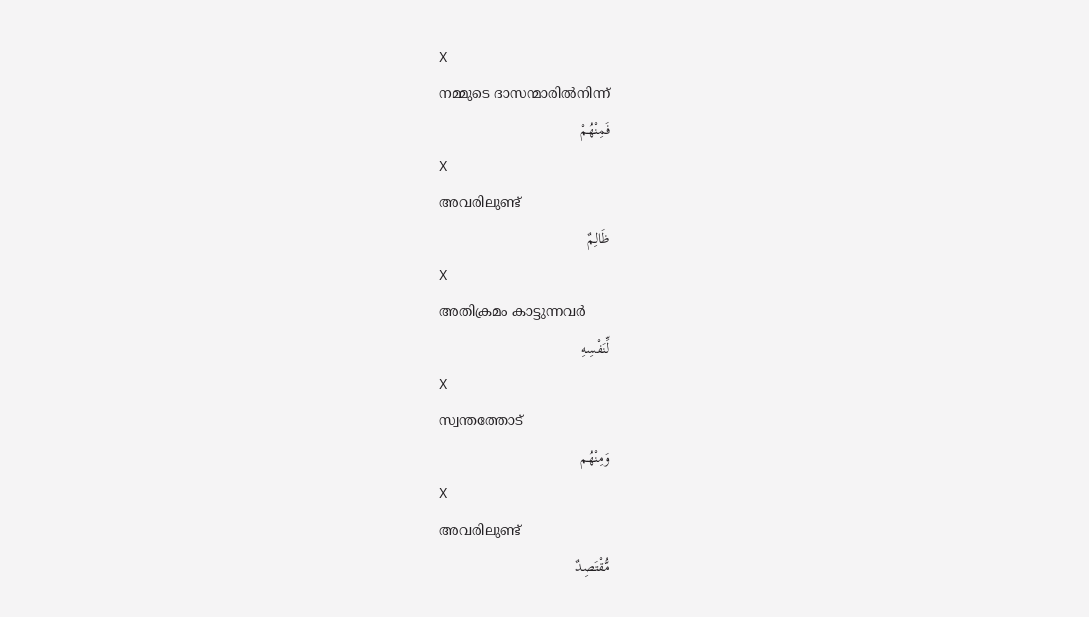X
നമ്മുടെ ദാസന്മാരില്‍നിന്ന്
فَمِنْهُمْ
X
അവരിലുണ്ട്
ظَالِمٌ
X
അതിക്രമം കാട്ടുന്നവര്‍
لِّنَفْسِهِ
X
സ്വന്തത്തോട്
وَمِنْهُم
X
അവരിലുണ്ട്
مُّقْتَصِدٌ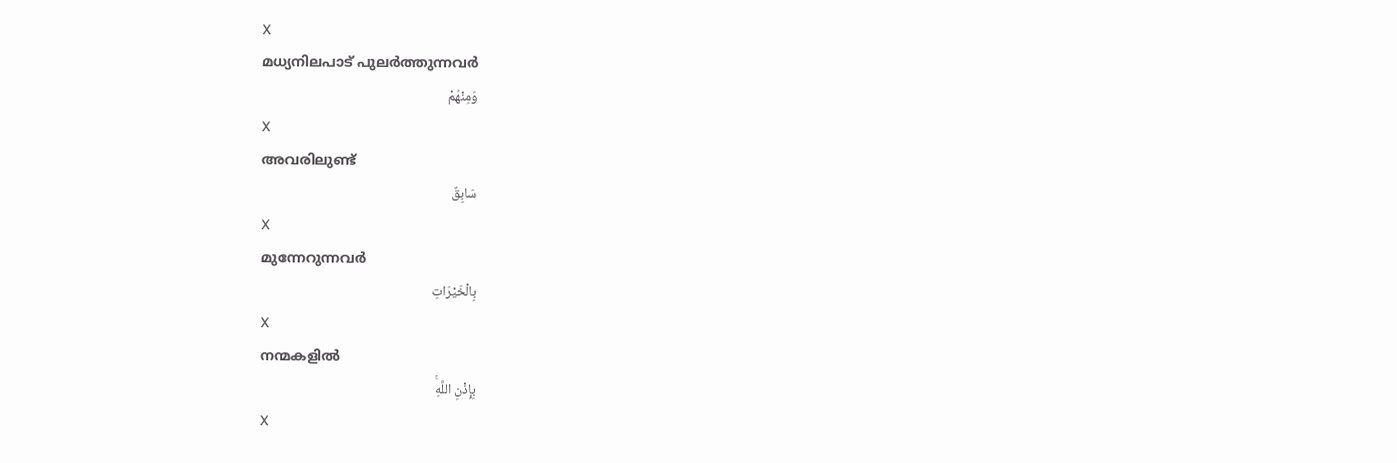X
മധ്യനിലപാട് പുലര്‍ത്തുന്നവര്‍
وَمِنْهُمْ
X
അവരിലുണ്ട്
سَابِقٌ
X
മുന്നേറുന്നവര്‍
بِالْخَيْرَاتِ
X
നന്മകളില്‍
بِإِذْنِ اللَّهِۚ
X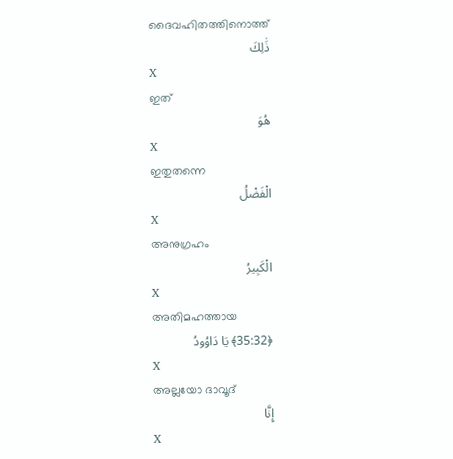ദൈവഹിതത്തിനൊത്ത്
ذَٰلِكَ
X
ഇത്
هُوَ
X
ഇതുതന്നെ
الْفَضْلُ
X
അനുഗ്രഹം
الْكَبِيرُ
X
അതിമഹത്തായ
﴿35:32﴾ يَا دَاوُودُ
X
അല്ലയോ ദാവൂദ്
إِنَّا
X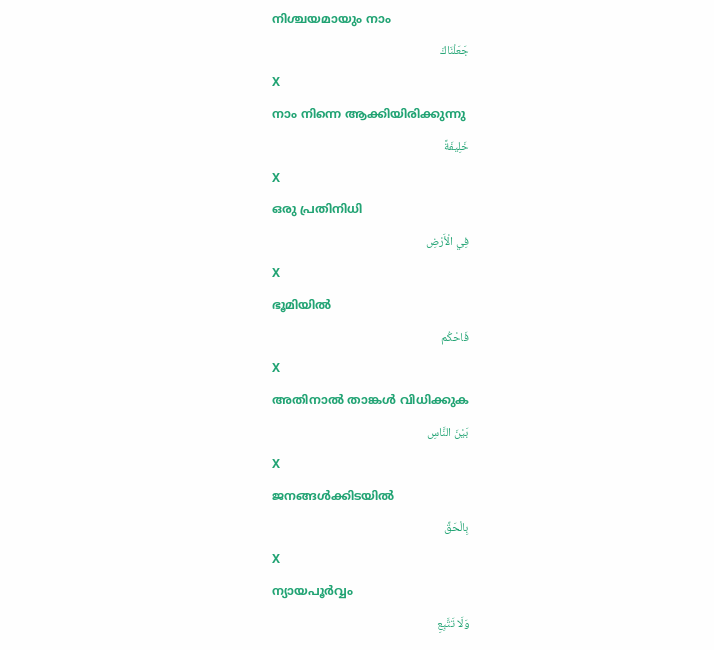നിശ്ചയമായും നാം
جَعَلْنَاكَ
X
നാം നിന്നെ ആക്കിയിരിക്കുന്നു
خَلِيفَةً
X
ഒരു പ്രതിനിധി
فِي الْأَرْضِ
X
ഭൂമിയില്‍
فَاحْكُم
X
അതിനാല്‍ താങ്കള്‍ വിധിക്കുക
بَيْنَ النَّاسِ
X
ജനങ്ങള്‍ക്കിടയില്‍
بِالْحَقِّ
X
ന്യായപൂര്‍വ്വം
وَلَا تَتَّبِعِ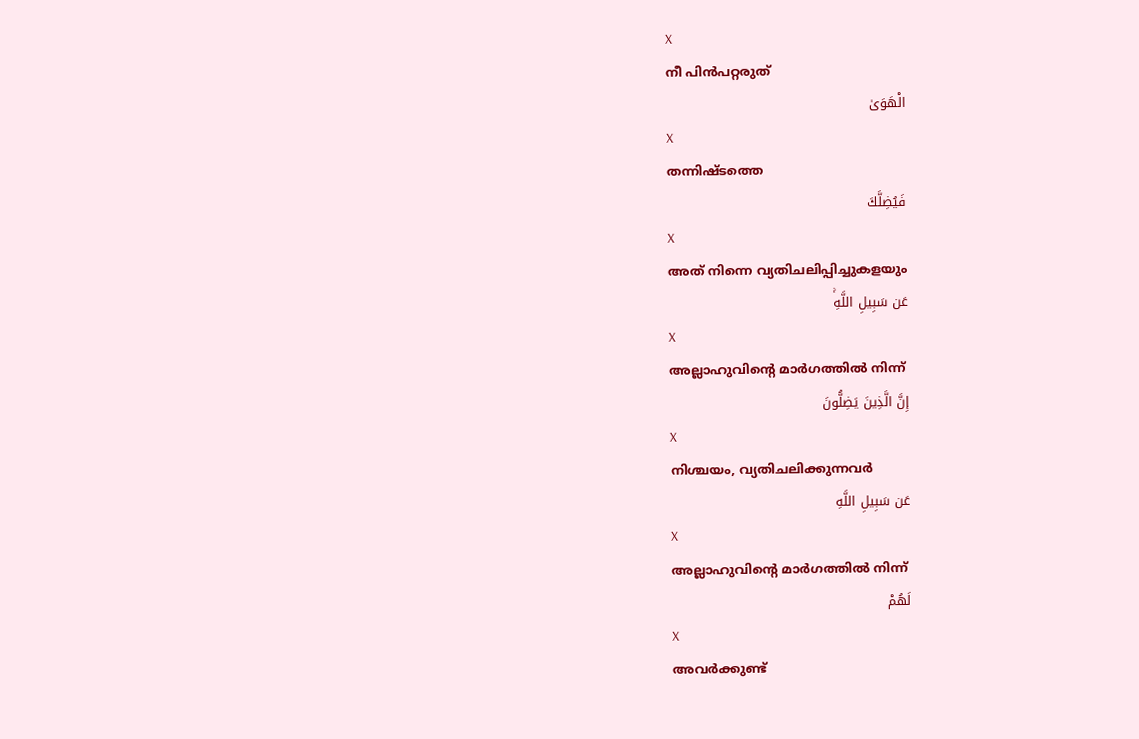X
നീ പിന്‍പറ്റരുത്
الْهَوَىٰ
X
തന്നിഷ്ടത്തെ
فَيُضِلَّكَ
X
അത് നിന്നെ വ്യതിചലിപ്പിച്ചുകളയും
عَن سَبِيلِ اللَّهِۚ
X
അല്ലാഹുവിന്റെ മാര്‍ഗത്തില്‍ നിന്ന്
إِنَّ الَّذِينَ يَضِلُّونَ
X
നിശ്ചയം, വ്യതിചലിക്കുന്നവര്‍
عَن سَبِيلِ اللَّهِ
X
അല്ലാഹുവിന്റെ മാര്‍ഗത്തില്‍ നിന്ന്
لَهُمْ
X
അവര്‍ക്കുണ്ട്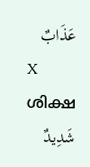عَذَابٌ
X
ശിക്ഷ
شَدِيدٌ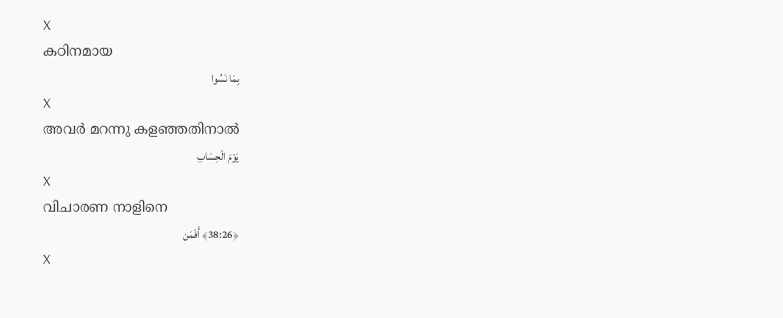X
കഠിനമായ
بِمَا نَسُوا
X
അവര്‍ മറന്നു കളഞ്ഞതിനാല്‍
يَوْمَ الْحِسَابِ
X
വിചാരണ നാളിനെ
﴿38:26﴾ أَفَمَن
X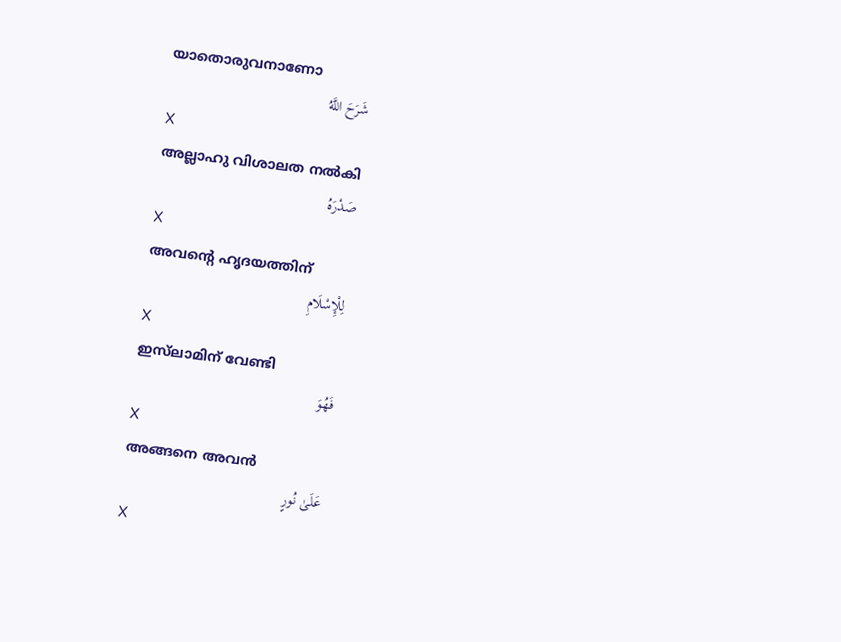യാതൊരുവനാണോ
شَرَحَ اللَّهُ
X
അല്ലാഹു വിശാലത നല്‍കി
صَدْرَهُ
X
അവന്റെ ഹൃദയത്തിന്
لِلْإِسْلَامِ
X
ഇസ്‌ലാമിന് വേണ്ടി
فَهُوَ
X
അങ്ങനെ അവന്‍
عَلَىٰ نُورٍ
X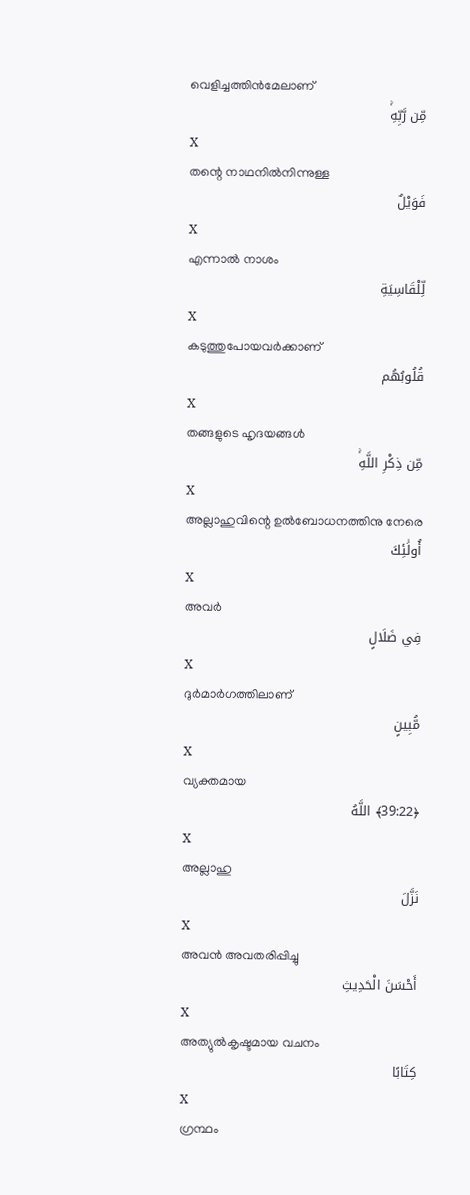വെളിച്ചത്തിന്‍മേലാണ്
مِّن رَّبِّهِۚ
X
തന്റെ നാഥനില്‍നിന്നുള്ള
فَوَيْلٌ
X
എന്നാല്‍ നാശം
لِّلْقَاسِيَةِ
X
കടുത്തുപോയവര്‍ക്കാണ്
قُلُوبُهُم
X
തങ്ങളുടെ ഹൃദയങ്ങള്‍
مِّن ذِكْرِ اللَّهِۚ
X
അല്ലാഹുവിന്റെ ഉല്‍ബോധനത്തിനു നേരെ
أُولَٰئِكَ
X
അവര്‍
فِي ضَلَالٍ
X
ദുര്‍മാര്‍ഗത്തിലാണ്
مُّبِينٍ
X
വ്യക്തമായ
﴿39:22﴾ اللَّهُ
X
അല്ലാഹു
نَزَّلَ
X
അവന്‍ അവതരിപ്പിച്ചു
أَحْسَنَ الْحَدِيثِ
X
അത്യുല്‍കൃഷ്ടമായ വചനം
كِتَابًا
X
ഗ്രന്ഥം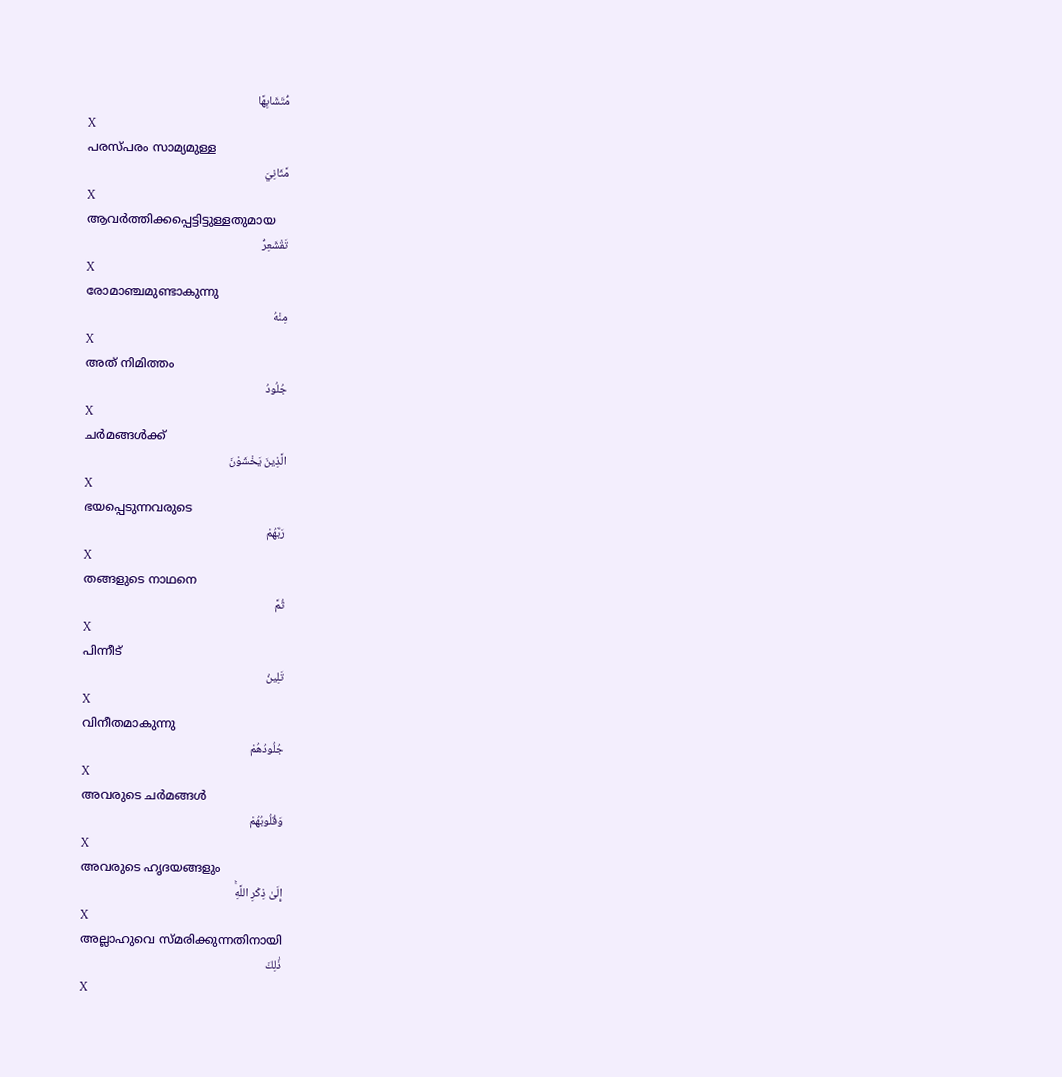مُّتَشَابِهًا
X
പരസ്പരം സാമ്യമുള്ള
مَّثَانِيَ
X
ആവര്‍ത്തിക്കപ്പെട്ടിട്ടുള്ളതുമായ
تَقْشَعِرُّ
X
രോമാഞ്ചമുണ്ടാകുന്നു
مِنْهُ
X
അത് നിമിത്തം
جُلُودُ
X
ചര്‍മങ്ങള്‍ക്ക്
الَّذِينَ يَخْشَوْنَ
X
ഭയപ്പെടുന്നവരുടെ
رَبَّهُمْ
X
തങ്ങളുടെ നാഥനെ
ثُمَّ
X
പിന്നീട്
تَلِينُ
X
വിനീതമാകുന്നു
جُلُودُهُمْ
X
അവരുടെ ചര്‍മങ്ങള്‍
وَقُلُوبُهُمْ
X
അവരുടെ ഹൃദയങ്ങളും
إِلَىٰ ذِكْرِ اللَّهِۚ
X
അല്ലാഹുവെ സ്മരിക്കുന്നതിനായി
ذَٰلِكَ
X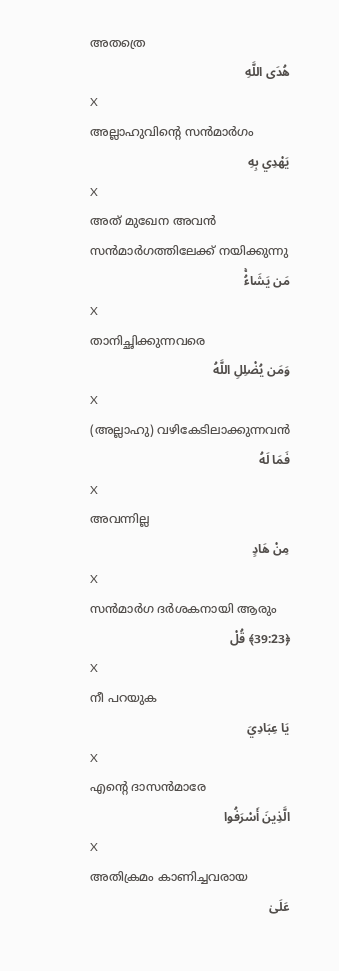അതത്രെ
هُدَى اللَّهِ
X
അല്ലാഹുവിന്റെ സന്‍മാര്‍ഗം
يَهْدِي بِهِ
X
അത് മുഖേന അവന്‍ സന്‍മാര്‍ഗത്തിലേക്ക് നയിക്കുന്നു
مَن يَشَاءُۚ
X
താനിച്ഛിക്കുന്നവരെ
وَمَن يُضْلِلِ اللَّهُ
X
(അല്ലാഹു) വഴികേടിലാക്കുന്നവന്‍
فَمَا لَهُ
X
അവന്നില്ല
مِنْ هَادٍ
X
സന്‍മാര്‍ഗ ദര്‍ശകനായി ആരും
﴿39:23﴾ قُلْ
X
നീ പറയുക
يَا عِبَادِيَ
X
എന്റെ ദാസന്‍മാരേ
الَّذِينَ أَسْرَفُوا
X
അതിക്രമം കാണിച്ചവരായ
عَلَىٰ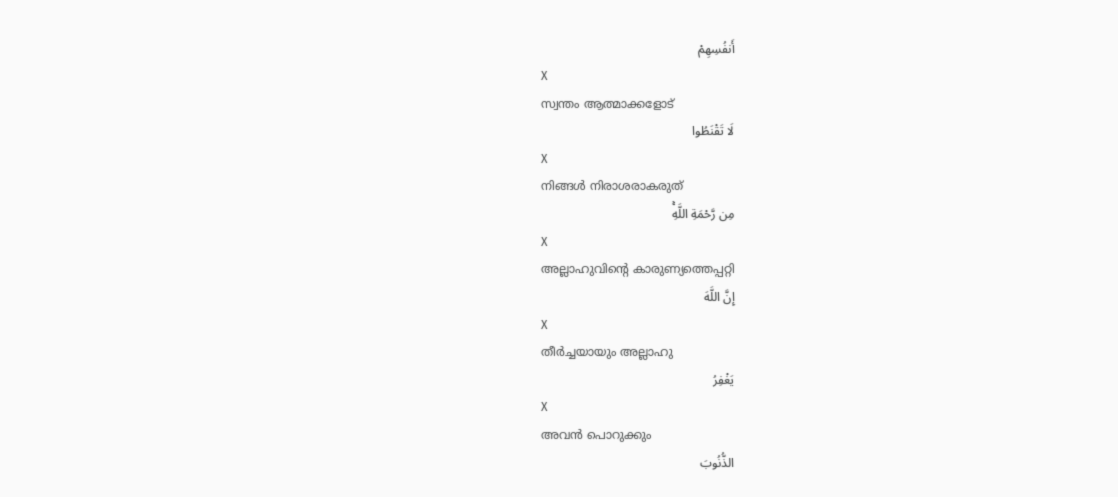أَنفُسِهِمْ
X
സ്വന്തം ആത്മാക്കളോട്
لَا تَقْنَطُوا
X
നിങ്ങള്‍ നിരാശരാകരുത്
مِن رَّحْمَةِ اللَّهِۚ
X
അല്ലാഹുവിന്റെ കാരുണ്യത്തെപ്പറ്റി
إِنَّ اللَّهَ
X
തീര്‍ച്ചയായും അല്ലാഹു
يَغْفِرُ
X
അവന്‍ പൊറുക്കും
الذُّنُوبَ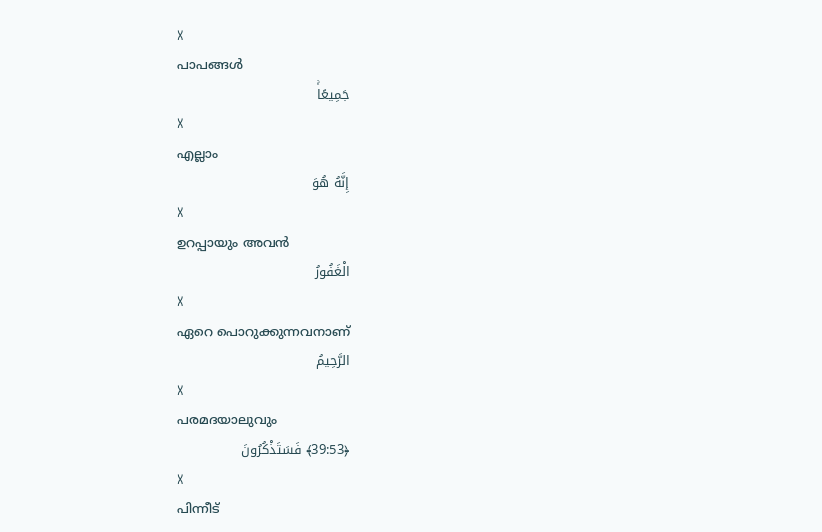X
പാപങ്ങള്‍
جَمِيعًاۚ
X
എല്ലാം
إِنَّهُ هُوَ
X
ഉറപ്പായും അവന്‍
الْغَفُورُ
X
ഏറെ പൊറുക്കുന്നവനാണ്
الرَّحِيمُ
X
പരമദയാലുവും
﴿39:53﴾ فَسَتَذْكُرُونَ
X
പിന്നീട്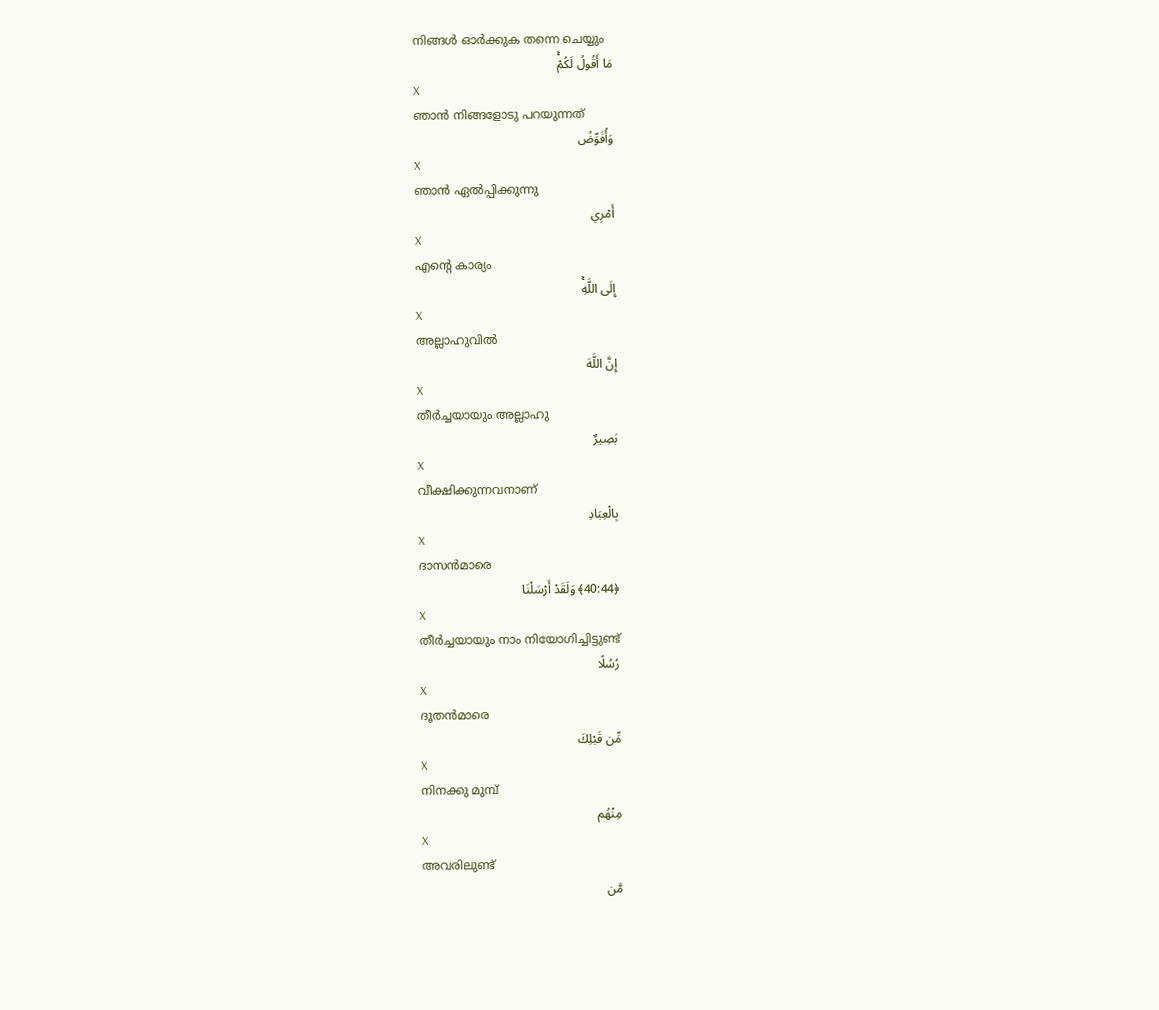നിങ്ങള്‍ ഓര്‍ക്കുക തന്നെ ചെയ്യും
مَا أَقُولُ لَكُمْۚ
X
ഞാന്‍ നിങ്ങളോടു പറയുന്നത്
وَأُفَوِّضُ
X
ഞാന്‍ ഏല്‍പ്പിക്കുന്നു
أَمْرِي
X
എന്റെ കാര്യം
إِلَى اللَّهِۚ
X
അല്ലാഹുവില്‍
إِنَّ اللَّهَ
X
തീര്‍ച്ചയായും അല്ലാഹു
بَصِيرٌ
X
വീക്ഷിക്കുന്നവനാണ്
بِالْعِبَادِ
X
ദാസന്‍മാരെ
﴿40:44﴾ وَلَقَدْ أَرْسَلْنَا
X
തീര്‍ച്ചയായും നാം നിയോഗിച്ചിട്ടുണ്ട്
رُسُلًا
X
ദൂതന്‍മാരെ
مِّن قَبْلِكَ
X
നിനക്കു മുമ്പ്
مِنْهُم
X
അവരിലുണ്ട്
مَّن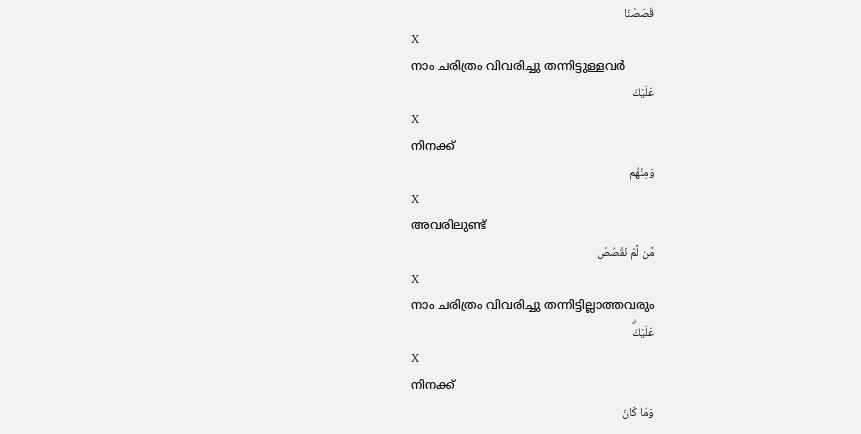قَصَصْنَا
X
നാം ചരിത്രം വിവരിച്ചു തന്നിട്ടുള്ളവര്‍
عَلَيْكَ
X
നിനക്ക്
وَمِنْهُم
X
അവരിലുണ്ട്
مَّن لَّمْ نَقْصُصْ
X
നാം ചരിത്രം വിവരിച്ചു തന്നിട്ടില്ലാത്തവരും
عَلَيْكَۗ
X
നിനക്ക്
وَمَا كَانَ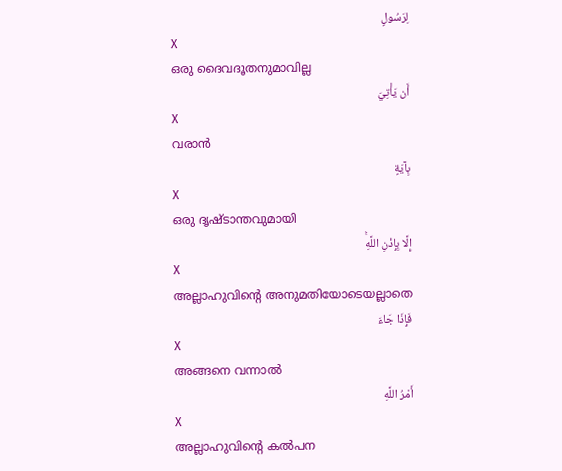لِرَسُولٍ
X
ഒരു ദൈവദൂതനുമാവില്ല
أَن يَأْتِيَ
X
വരാന്‍
بِآيَةٍ
X
ഒരു ദൃഷ്ടാന്തവുമായി
إِلَّا بِإِذْنِ اللَّهِۚ
X
അല്ലാഹുവിന്റെ അനുമതിയോടെയല്ലാതെ
فَإِذَا جَاءَ
X
അങ്ങനെ വന്നാല്‍
أَمْرُ اللَّهِ
X
അല്ലാഹുവിന്റെ കല്‍പന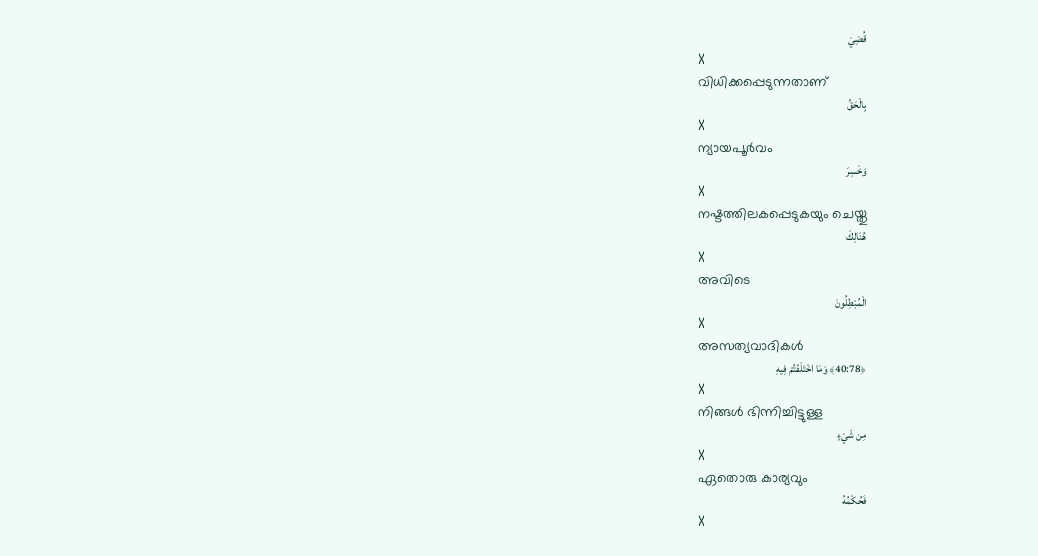قُضِيَ
X
വിധിക്കപ്പെടുന്നതാണ്
بِالْحَقِّ
X
ന്യായപൂര്‍വം
وَخَسِرَ
X
നഷ്ടത്തിലകപ്പെടുകയും ചെയ്തു
هُنَالِكَ
X
അവിടെ
الْمُبْطِلُونَ
X
അസത്യവാദികള്‍
﴿40:78﴾ وَمَا اخْتَلَفْتُمْ فِيهِ
X
നിങ്ങള്‍ ഭിന്നിച്ചിട്ടുള്ള
مِن شَيْءٍ
X
ഏതൊരു കാര്യവും
فَحُكْمُهُ
X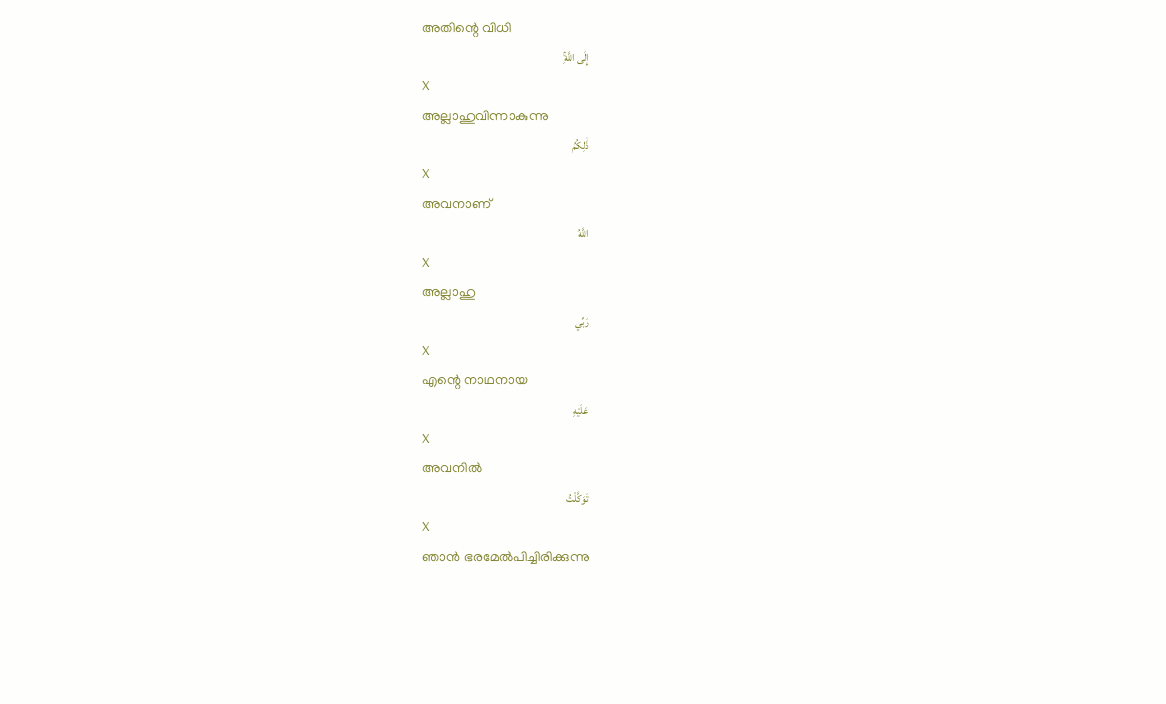അതിന്റെ വിധി
إِلَى اللَّهِۚ
X
അല്ലാഹുവിന്നാകുന്നു
ذَٰلِكُمُ
X
അവനാണ്
اللَّهُ
X
അല്ലാഹു
رَبِّي
X
എന്റെ നാഥനായ
عَلَيْهِ
X
അവനില്‍
تَوَكَّلْتُ
X
ഞാന്‍ ഭരമേല്‍പിച്ചിരിക്കുന്നു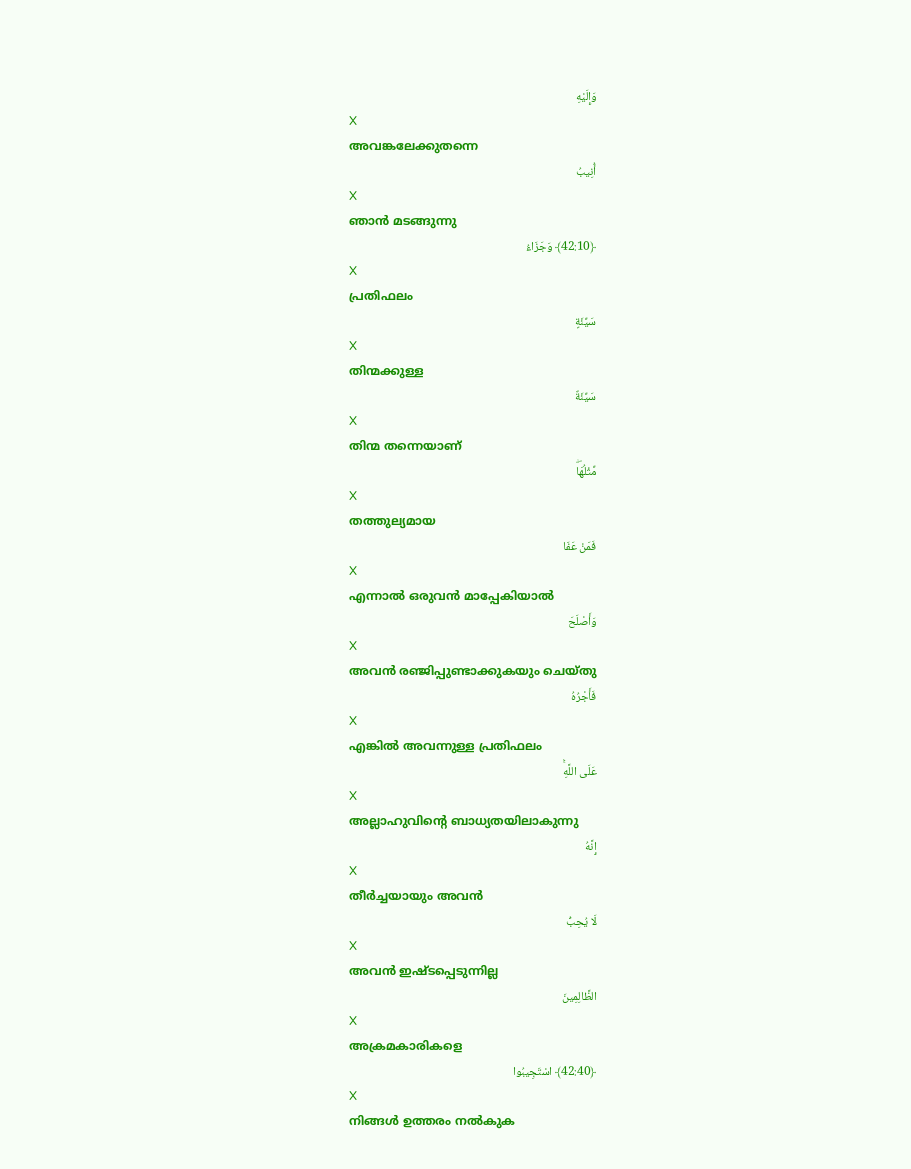وَإِلَيْهِ
X
അവങ്കലേക്കുതന്നെ
أُنِيبُ
X
ഞാന്‍ മടങ്ങുന്നു
﴿42:10﴾ وَجَزَاءُ
X
പ്രതിഫലം
سَيِّئَةٍ
X
തിന്മക്കുള്ള
سَيِّئَةٌ
X
തിന്മ തന്നെയാണ്
مِّثْلُهَاۖ
X
തത്തുല്യമായ
فَمَنْ عَفَا
X
എന്നാല്‍ ഒരുവന്‍ മാപ്പേകിയാല്‍
وَأَصْلَحَ
X
അവന്‍ രഞ്ജിപ്പുണ്ടാക്കുകയും ചെയ്തു
فَأَجْرُهُ
X
എങ്കില്‍ അവന്നുള്ള പ്രതിഫലം
عَلَى اللَّهِۚ
X
അല്ലാഹുവിന്റെ ബാധ്യതയിലാകുന്നു
إِنَّهُ
X
തീര്‍ച്ചയായും അവന്‍
لَا يُحِبُّ
X
അവന്‍ ഇഷ്ടപ്പെടുന്നില്ല
الظَّالِمِينَ
X
അക്രമകാരികളെ
﴿42:40﴾ اسْتَجِيبُوا
X
നിങ്ങള്‍ ഉത്തരം നല്‍കുക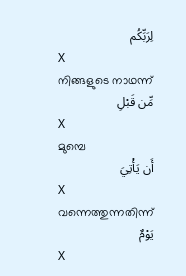لِرَبِّكُم
X
നിങ്ങളുടെ നാഥന്ന്
مِّن قَبْلِ
X
മുമ്പെ
أَن يَأْتِيَ
X
വന്നെത്തുന്നതിന്ന്
يَوْمٌ
X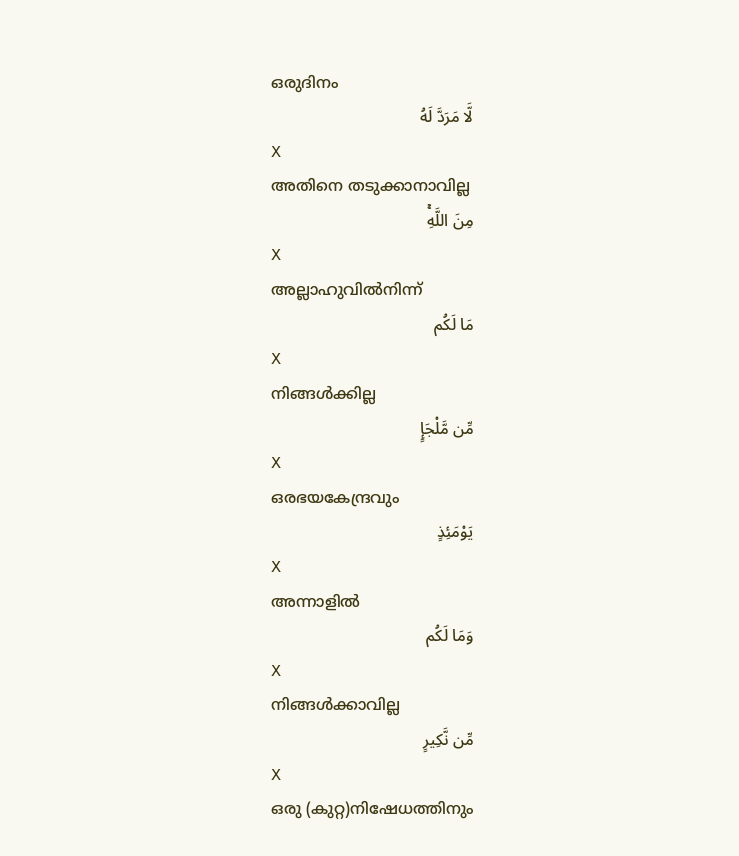ഒരുദിനം
لَّا مَرَدَّ لَهُ
X
അതിനെ തടുക്കാനാവില്ല
مِنَ اللَّهِۚ
X
അല്ലാഹുവില്‍നിന്ന്
مَا لَكُم
X
നിങ്ങള്‍ക്കില്ല
مِّن مَّلْجَإٍ
X
ഒരഭയകേന്ദ്രവും
يَوْمَئِذٍ
X
അന്നാളില്‍
وَمَا لَكُم
X
നിങ്ങള്‍ക്കാവില്ല
مِّن نَّكِيرٍ
X
ഒരു (കുറ്റ)നിഷേധത്തിനും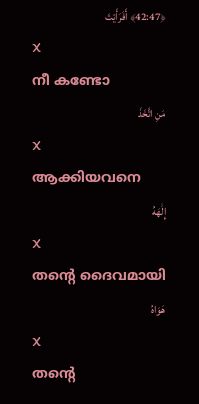﴿42:47﴾ أَفَرَأَيْتَ
X
നീ കണ്ടോ
مَنِ اتَّخَذَ
X
ആക്കിയവനെ
إِلَٰهَهُ
X
തന്റെ ദൈവമായി
هَوَاهُ
X
തന്റെ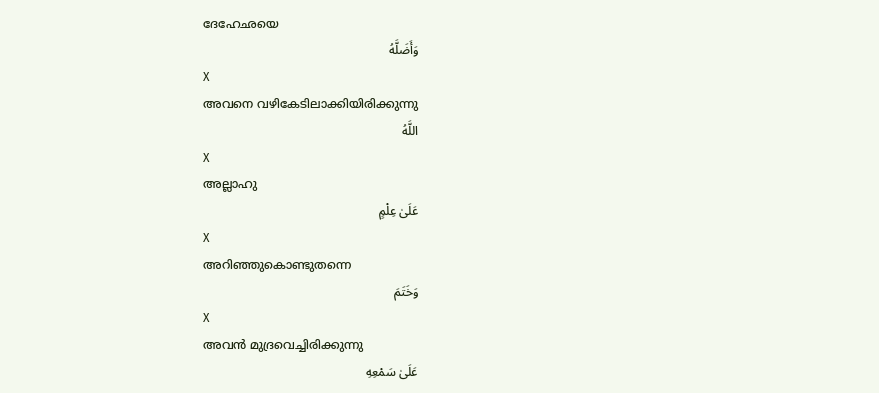ദേഹേഛയെ
وَأَضَلَّهُ
X
അവനെ വഴികേടിലാക്കിയിരിക്കുന്നു
اللَّهُ
X
അല്ലാഹു
عَلَىٰ عِلْمٍ
X
അറിഞ്ഞുകൊണ്ടുതന്നെ
وَخَتَمَ
X
അവന്‍ മുദ്രവെച്ചിരിക്കുന്നു
عَلَىٰ سَمْعِهِ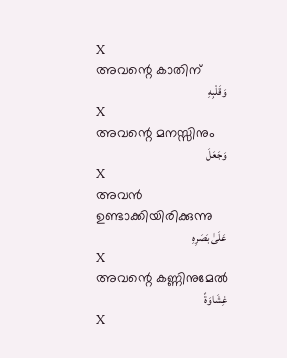X
അവന്റെ കാതിന്
وَقَلْبِهِ
X
അവന്റെ മനസ്സിനും
وَجَعَلَ
X
അവന്‍ ഉണ്ടാക്കിയിരിക്കുന്നു
عَلَىٰ بَصَرِهِ
X
അവന്റെ കണ്ണിനുമേല്‍
غِشَاوَةً
X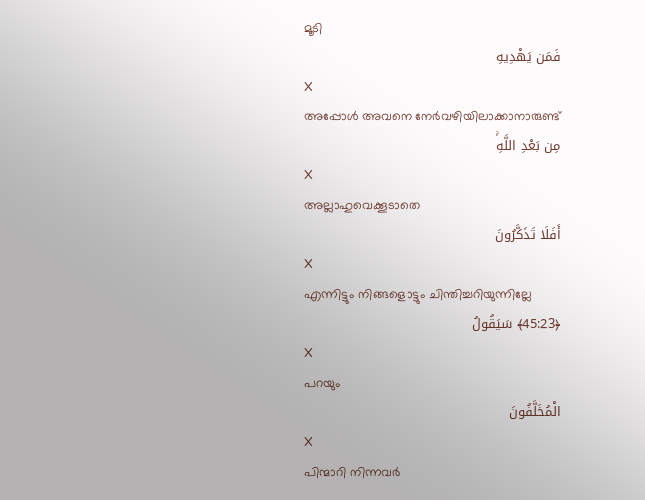മൂടി
فَمَن يَهْدِيهِ
X
അപ്പോള്‍ അവനെ നേര്‍വഴിയിലാക്കാനാരുണ്ട്
مِن بَعْدِ اللَّهِۚ
X
അല്ലാഹുവെക്കൂടാതെ
أَفَلَا تَذَكَّرُونَ
X
എന്നിട്ടും നിങ്ങളൊട്ടും ചിന്തിച്ചറിയുന്നില്ലേ
﴿45:23﴾ سَيَقُولُ
X
പറയും
الْمُخَلَّفُونَ
X
പിന്മാറി നിന്നവര്‍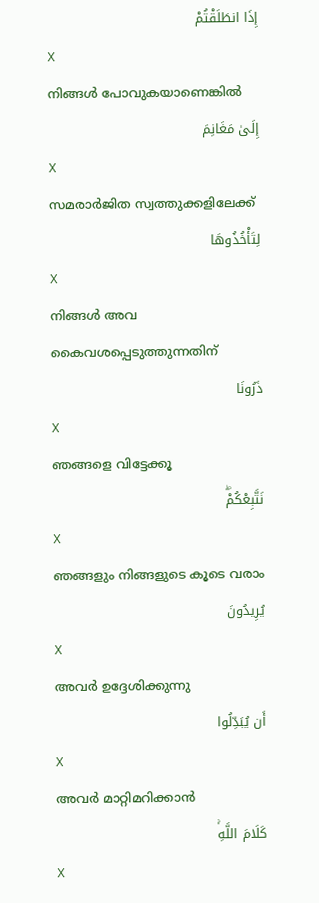إِذَا انطَلَقْتُمْ
X
നിങ്ങള്‍ പോവുകയാണെങ്കില്‍
إِلَىٰ مَغَانِمَ
X
സമരാര്‍ജിത സ്വത്തുക്കളിലേക്ക്
لِتَأْخُذُوهَا
X
നിങ്ങള്‍ അവ കൈവശപ്പെടുത്തുന്നതിന്
ذَرُونَا
X
ഞങ്ങളെ വിട്ടേക്കൂ
نَتَّبِعْكُمْۖ
X
ഞങ്ങളും നിങ്ങളുടെ കൂടെ വരാം
يُرِيدُونَ
X
അവര്‍ ഉദ്ദേശിക്കുന്നു
أَن يُبَدِّلُوا
X
അവര്‍ മാറ്റിമറിക്കാന്‍
كَلَامَ اللَّهِۚ
X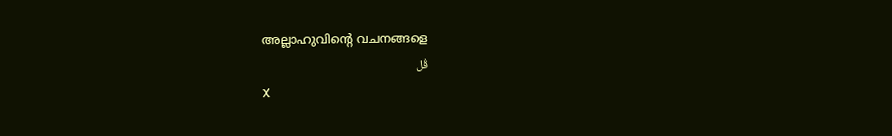അല്ലാഹുവിന്റെ വചനങ്ങളെ
قُل
X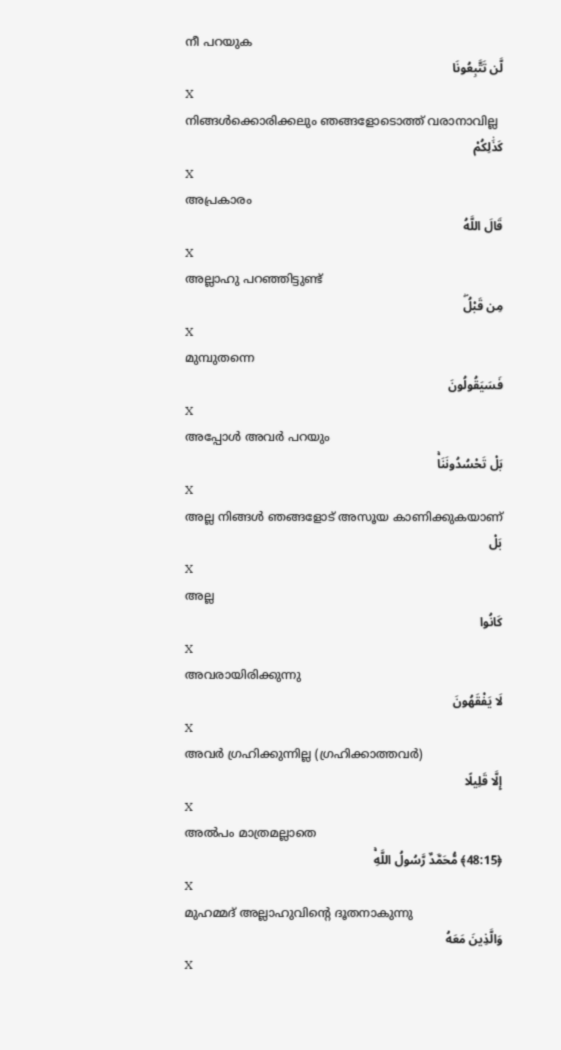നീ പറയുക
لَّن تَتَّبِعُونَا
X
നിങ്ങള്‍ക്കൊരിക്കലും ഞങ്ങളോടൊത്ത് വരാനാവില്ല
كَذَٰلِكُمْ
X
അപ്രകാരം
قَالَ اللَّهُ
X
അല്ലാഹു പറഞ്ഞിട്ടുണ്ട്
مِن قَبْلُۖ
X
മുമ്പുതന്നെ
فَسَيَقُولُونَ
X
അപ്പോള്‍ അവര്‍ പറയും
بَلْ تَحْسُدُونَنَاۚ
X
അല്ല നിങ്ങള്‍ ഞങ്ങളോട് അസൂയ കാണിക്കുകയാണ്
بَلْ
X
അല്ല
كَانُوا
X
അവരായിരിക്കുന്നു
لَا يَفْقَهُونَ
X
അവര്‍ ഗ്രഹിക്കുന്നില്ല (ഗ്രഹിക്കാത്തവര്‍)
إِلَّا قَلِيلًا
X
അല്‍പം മാത്രമല്ലാതെ
﴿48:15﴾ مُّحَمَّدٌ رَّسُولُ اللَّهِۚ
X
മുഹമ്മദ് അല്ലാഹുവിന്റെ ദൂതനാകുന്നു
وَالَّذِينَ مَعَهُ
X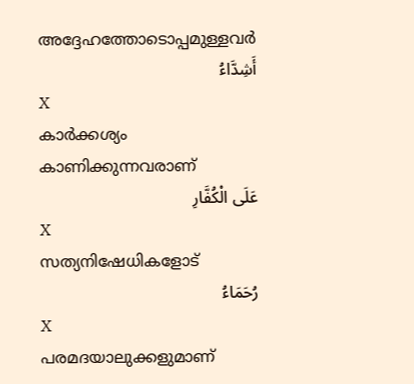അദ്ദേഹത്തോടൊപ്പമുള്ളവര്‍
أَشِدَّاءُ
X
കാര്‍ക്കശ്യം കാണിക്കുന്നവരാണ്
عَلَى الْكُفَّارِ
X
സത്യനിഷേധികളോട്
رُحَمَاءُ
X
പരമദയാലുക്കളുമാണ്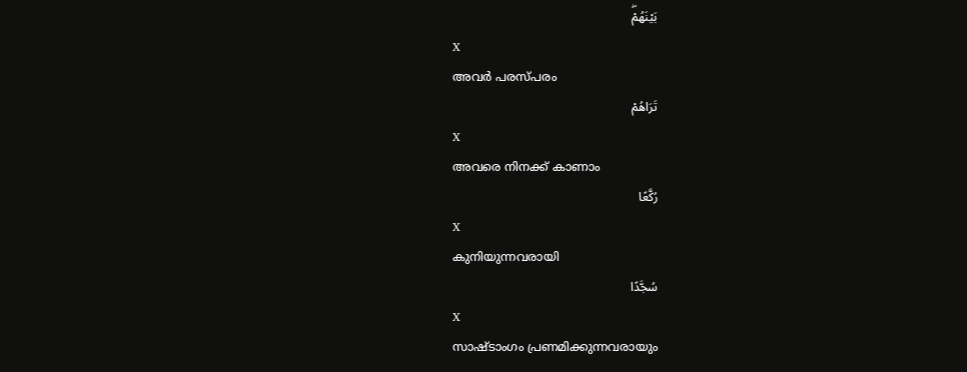بَيْنَهُمْۖ
X
അവര്‍ പരസ്പരം
تَرَاهُمْ
X
അവരെ നിനക്ക് കാണാം
رُكَّعًا
X
കുനിയുന്നവരായി
سُجَّدًا
X
സാഷ്ടാംഗം പ്രണമിക്കുന്നവരായും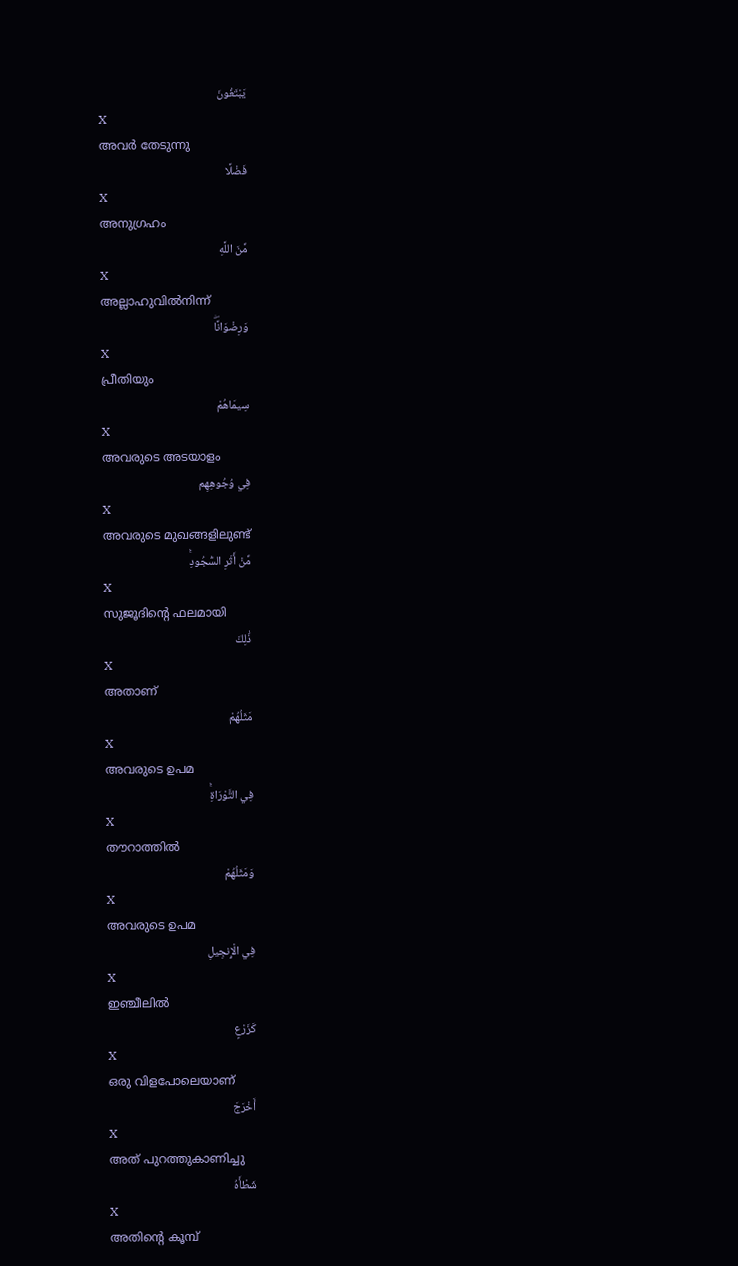يَبْتَغُونَ
X
അവര്‍ തേടുന്നു
فَضْلًا
X
അനുഗ്രഹം
مِّنَ اللَّهِ
X
അല്ലാഹുവില്‍നിന്ന്
وَرِضْوَانًاۖ
X
പ്രീതിയും
سِيمَاهُمْ
X
അവരുടെ അടയാളം
فِي وُجُوهِهِم
X
അവരുടെ മുഖങ്ങളിലുണ്ട്
مِّنْ أَثَرِ السُّجُودِۚ
X
സുജൂദിന്റെ ഫലമായി
ذَٰلِكَ
X
അതാണ്
مَثَلُهُمْ
X
അവരുടെ ഉപമ
فِي التَّوْرَاةِۚ
X
തൗറാത്തില്‍
وَمَثَلُهُمْ
X
അവരുടെ ഉപമ
فِي الْإِنجِيلِ
X
ഇഞ്ചീലില്‍
كَزَرْعٍ
X
ഒരു വിളപോലെയാണ്
أَخْرَجَ
X
അത് പുറത്തുകാണിച്ചു
شَطْأَهُ
X
അതിന്റെ കൂമ്പ്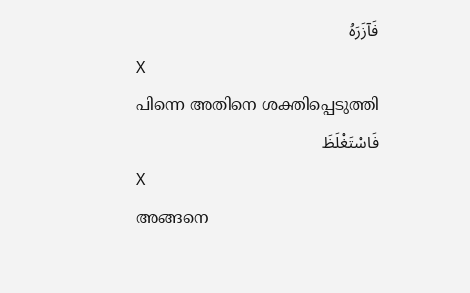فَآزَرَهُ
X
പിന്നെ അതിനെ ശക്തിപ്പെടുത്തി
فَاسْتَغْلَظَ
X
അങ്ങനെ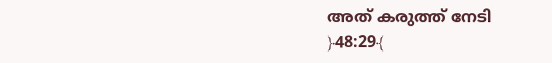അത് കരുത്ത് നേടി
﴿48:29﴾